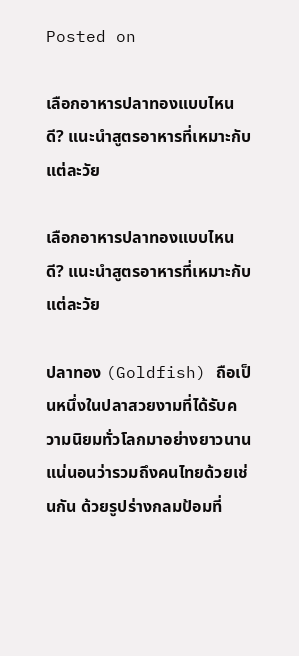Posted on

เลือกอาหารปลาทองแบบไหนดี? แนะนำสูตรอาหารที่เหมาะกับแต่ละวัย

เลือกอาหารปลาทองแบบไหนดี? แนะนำสูตรอาหารที่เหมาะกับแต่ละวัย

ปลาทอง (Goldfish) ถือเป็นหนึ่งในปลาสวยงามที่ได้รับความนิยมทั่วโลกมาอย่างยาวนาน แน่นอนว่ารวมถึงคนไทยด้วยเช่นกัน ด้วยรูปร่างกลมป้อมที่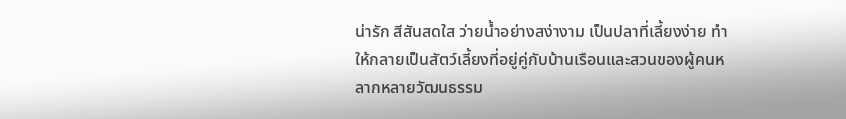น่ารัก สีสันสดใส ว่ายน้ำอย่างสง่างาม เป็นปลาที่เลี้ยงง่าย ทำให้กลายเป็นสัตว์เลี้ยงที่อยู่คู่กับบ้านเรือนและสวนของผู้คนหลากหลายวัฒนธรรม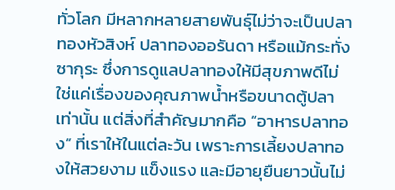ทั่วโลก มีหลากหลายสายพันธุ์ไม่ว่าจะเป็นปลาทองหัวสิงห์ ปลาทองออรันดา หรือแม้กระทั่งซากุระ ซึ่งการดูแลปลาทองให้มีสุขภาพดีไม่ใช่แค่เรื่องของคุณภาพน้ำหรือขนาดตู้ปลาเท่านั้น แต่สิ่งที่สำคัญมากคือ “อาหารปลาทอง” ที่เราให้ในแต่ละวัน เพราะการเลี้ยงปลาทองให้สวยงาม แข็งแรง และมีอายุยืนยาวนั้นไม่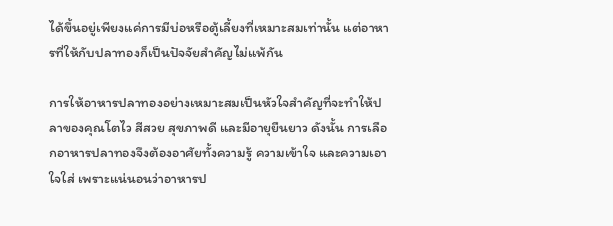ได้ขึ้นอยู่เพียงแค่การมีบ่อหรือตู้เลี้ยงที่เหมาะสมเท่านั้น แต่อาหารที่ให้กับปลาทองก็เป็นปัจจัยสำคัญไม่แพ้กัน

การให้อาหารปลาทองอย่างเหมาะสมเป็นหัวใจสำคัญที่จะทำให้ปลาของคุณโตไว สีสวย สุขภาพดี และมีอายุยืนยาว ดังนั้น การเลือกอาหารปลาทองจึงต้องอาศัยทั้งความรู้ ความเข้าใจ และความเอาใจใส่ เพราะแน่นอนว่าอาหารป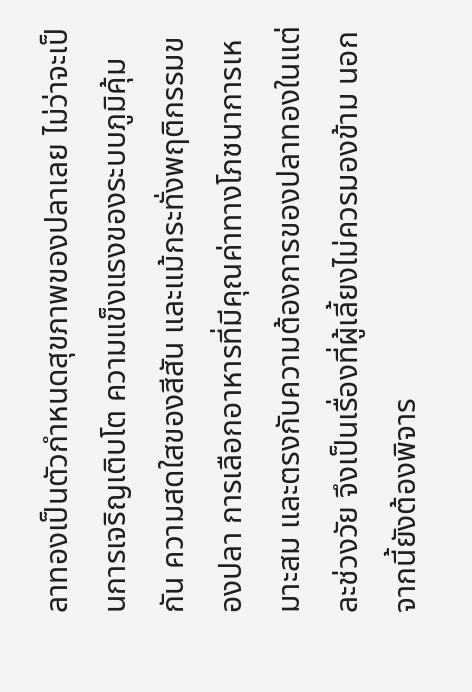ลาทองเป็นตัวกำหนดสุขภาพของปลาเลย ไม่ว่าจะเป็นการเจริญเติบโต ความแข็งแรงของระบบภูมิคุ้มกัน ความสดใสของสีสัน และแม้กระทั่งพฤติกรรมของปลา การเลือกอาหารที่มีคุณค่าทางโภชนาการเหมาะสม และตรงกับความต้องการของปลาทองในแต่ละช่วงวัย จึงเป็นเรื่องที่ผู้เลี้ยงไม่ควรมองข้าม นอกจากนี้ยังต้องพิจาร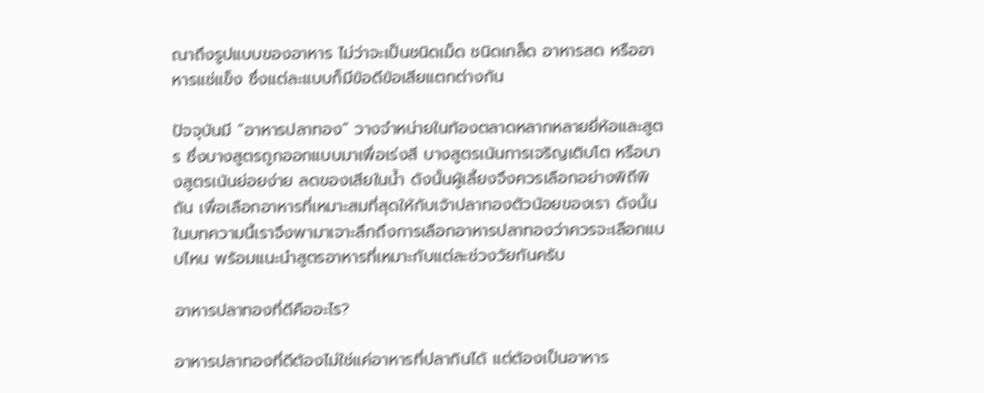ณาถึงรูปแบบของอาหาร ไม่ว่าจะเป็นชนิดเม็ด ชนิดเกล็ด อาหารสด หรืออาหารแช่แข็ง ซึ่งแต่ละแบบก็มีข้อดีข้อเสียแตกต่างกัน

ปัจจุบันมี “อาหารปลาทอง” วางจำหน่ายในท้องตลาดหลากหลายยี่ห้อและสูตร ซึ่งบางสูตรถูกออกแบบมาเพื่อเร่งสี บางสูตรเน้นการเจริญเติบโต หรือบางสูตรเน้นย่อยง่าย ลดของเสียในน้ำ ดังนั้นผู้เลี้ยงจึงควรเลือกอย่างพิถีพิถัน เพื่อเลือกอาหารที่เหมาะสมที่สุดให้กับเจ้าปลาทองตัวน้อยของเรา ดังนั้นในบทความนี้เราจึงพามาเจาะลึกถึงการเลือกอาหารปลาทองว่าควรจะเลือกแบบไหน พร้อมแนะนำสูตรอาหารที่เหมาะกับแต่ละช่วงวัยกันครับ

อาหารปลาทองที่ดีคืออะไร?

อาหารปลาทองที่ดีต้องไม่ใช่แค่อาหารที่ปลากินได้ แต่ต้องเป็นอาหาร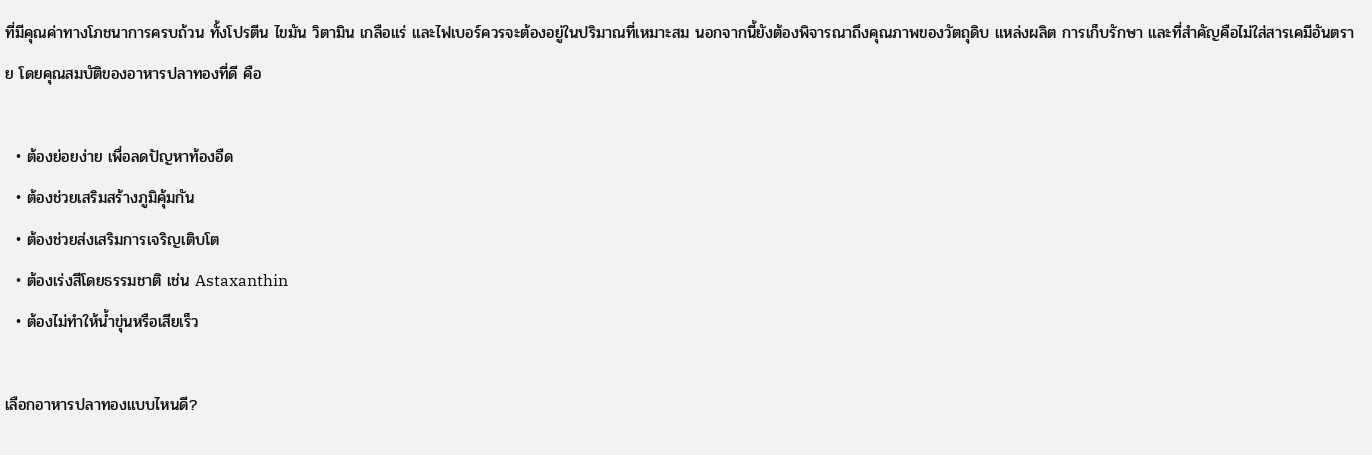ที่มีคุณค่าทางโภชนาการครบถ้วน ทั้งโปรตีน ไขมัน วิตามิน เกลือแร่ และไฟเบอร์ควรจะต้องอยู่ในปริมาณที่เหมาะสม นอกจากนี้ยังต้องพิจารณาถึงคุณภาพของวัตถุดิบ แหล่งผลิต การเก็บรักษา และที่สำคัญคือไม่ใส่สารเคมีอันตราย โดยคุณสมบัติของอาหารปลาทองที่ดี คือ

  • ต้องย่อยง่าย เพื่อลดปัญหาท้องอืด
  • ต้องช่วยเสริมสร้างภูมิคุ้มกัน
  • ต้องช่วยส่งเสริมการเจริญเติบโต
  • ต้องเร่งสีโดยธรรมชาติ เช่น Astaxanthin
  • ต้องไม่ทำให้น้ำขุ่นหรือเสียเร็ว

เลือกอาหารปลาทองแบบไหนดี?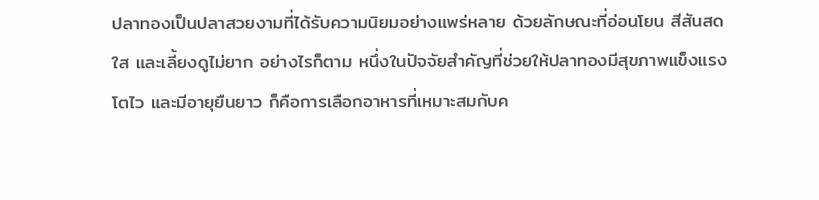ปลาทองเป็นปลาสวยงามที่ได้รับความนิยมอย่างแพร่หลาย ด้วยลักษณะที่อ่อนโยน สีสันสดใส และเลี้ยงดูไม่ยาก อย่างไรก็ตาม หนึ่งในปัจจัยสำคัญที่ช่วยให้ปลาทองมีสุขภาพแข็งแรง โตไว และมีอายุยืนยาว ก็คือการเลือกอาหารที่เหมาะสมกับค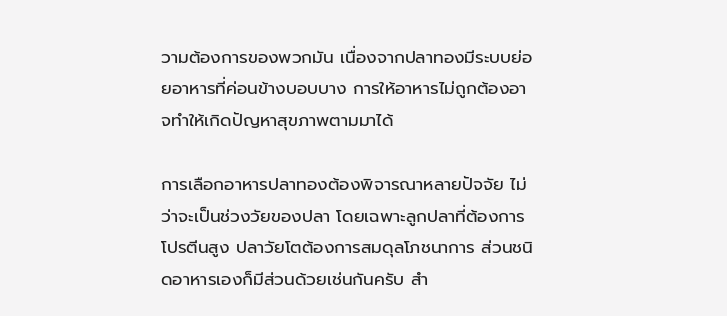วามต้องการของพวกมัน เนื่องจากปลาทองมีระบบย่อยอาหารที่ค่อนข้างบอบบาง การให้อาหารไม่ถูกต้องอาจทำให้เกิดปัญหาสุขภาพตามมาได้

การเลือกอาหารปลาทองต้องพิจารณาหลายปัจจัย ไม่ว่าจะเป็นช่วงวัยของปลา โดยเฉพาะลูกปลาที่ต้องการโปรตีนสูง ปลาวัยโตต้องการสมดุลโภชนาการ ส่วนชนิดอาหารเองก็มีส่วนด้วยเช่นกันครับ สำ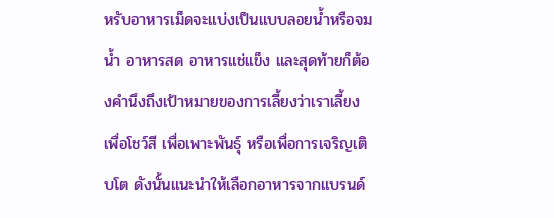หรับอาหารเม็ดจะแบ่งเป็นแบบลอยน้ำหรือจมน้ำ อาหารสด อาหารแช่แข็ง และสุดท้ายก็ต้องคำนึงถึงเป้าหมายของการเลี้ยงว่าเราเลี้ยงเพื่อโชว์สี เพื่อเพาะพันธุ์ หรือเพื่อการเจริญเติบโต ดังนั้นแนะนำให้เลือกอาหารจากแบรนด์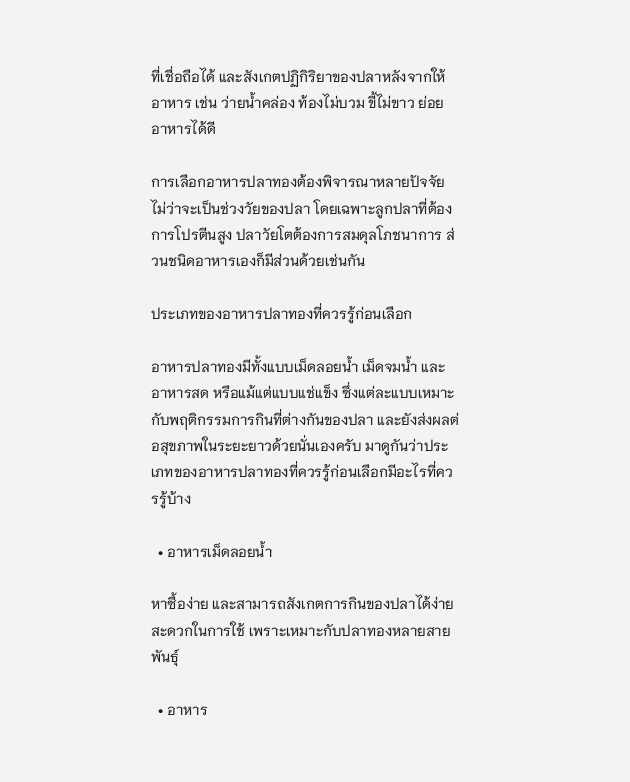ที่เชื่อถือได้ และสังเกตปฏิกิริยาของปลาหลังจากให้อาหาร เช่น ว่ายน้ำคล่อง ท้องไม่บวม ขี้ไม่ขาว ย่อยอาหารได้ดี

การเลือกอาหารปลาทองต้องพิจารณาหลายปัจจัย ไม่ว่าจะเป็นช่วงวัยของปลา โดยเฉพาะลูกปลาที่ต้องการโปรตีนสูง ปลาวัยโตต้องการสมดุลโภชนาการ ส่วนชนิดอาหารเองก็มีส่วนด้วยเช่นกัน

ประเภทของอาหารปลาทองที่ควรรู้ก่อนเลือก

อาหารปลาทองมีทั้งแบบเม็ดลอยน้ำ เม็ดจมน้ำ และอาหารสด หรือแม้แต่แบบแช่แข็ง ซึ่งแต่ละแบบเหมาะกับพฤติกรรมการกินที่ต่างกันของปลา และยังส่งผลต่อสุขภาพในระยะยาวด้วยนั่นเองครับ มาดูกันว่าประเภทของอาหารปลาทองที่ควรรู้ก่อนเลือกมีอะไรที่ควรรู้บ้าง

  • อาหารเม็ดลอยน้ำ

หาซื้อง่าย และสามารถสังเกตการกินของปลาได้ง่าย สะดวกในการใช้ เพราะเหมาะกับปลาทองหลายสายพันธุ์

  • อาหาร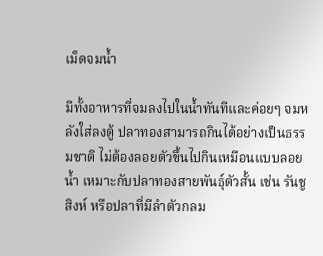เม็ดจมน้ำ

มีทั้งอาหารที่จมลงไปในน้ำทันทีและค่อยๆ จมหลังใส่ลงตู้ ปลาทองสามารถกินได้อย่างเป็นธรรมชาติ ไม่ต้องลอยตัวขึ้นไปกินเหมือนแบบลอยน้ำ เหมาะกับปลาทองสายพันธุ์ตัวสั้น เช่น รันชู สิงห์ หรือปลาที่มีลำตัวกลม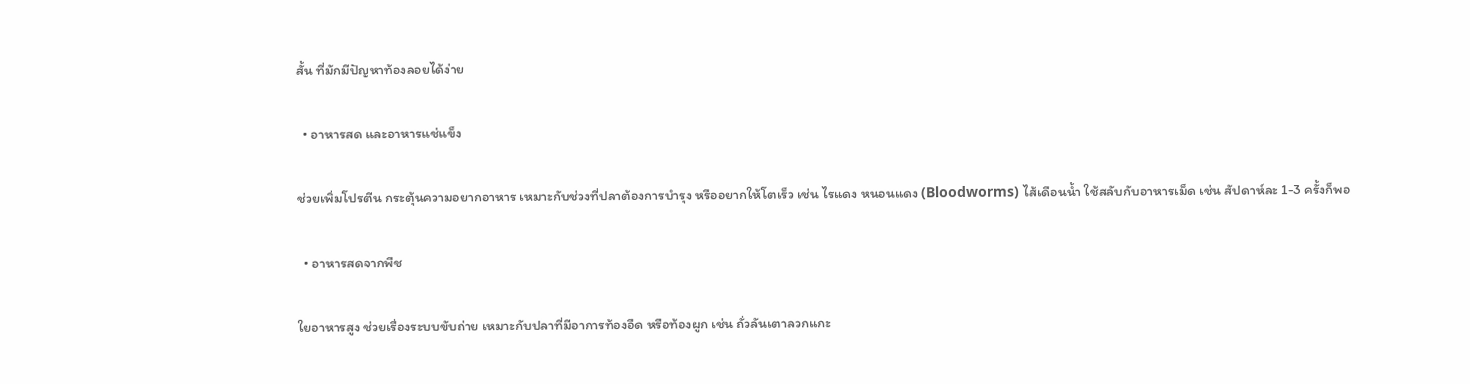สั้น ที่มักมีปัญหาท้องลอยได้ง่าย

  • อาหารสด และอาหารแช่แข็ง

ช่วยเพิ่มโปรตีน กระตุ้นความอยากอาหาร เหมาะกับช่วงที่ปลาต้องการบำรุง หรืออยากให้โตเร็ว เช่น ไรแดง หนอนแดง (Bloodworms) ไส้เดือนน้ำ ใช้สลับกับอาหารเม็ด เช่น สัปดาห์ละ 1-3 ครั้งก็พอ

  • อาหารสดจากพืช

ใยอาหารสูง ช่วยเรื่องระบบขับถ่าย เหมาะกับปลาที่มีอาการท้องอืด หรือท้องผูก เช่น ถั่วลันเตาลวกแกะ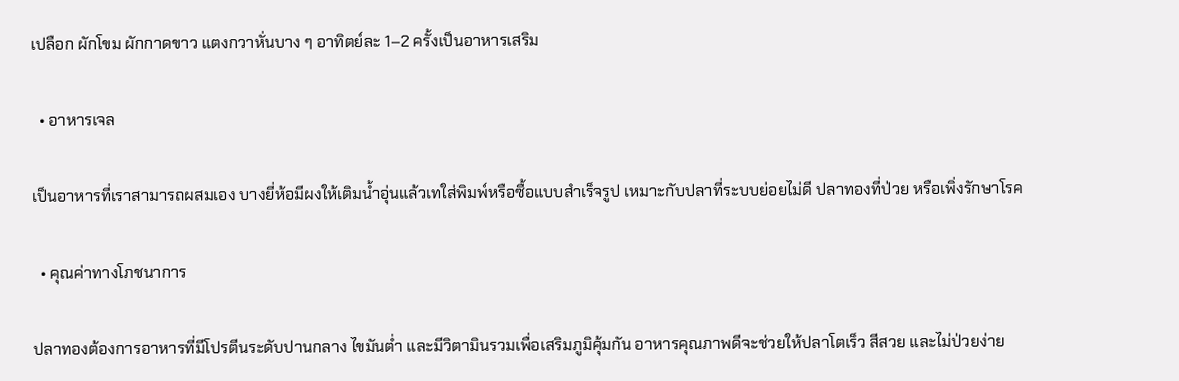เปลือก ผักโขม ผักกาดขาว แตงกวาหั่นบาง ๆ อาทิตย์ละ 1–2 ครั้งเป็นอาหารเสริม

  • อาหารเจล

เป็นอาหารที่เราสามารถผสมเอง บางยี่ห้อมีผงให้เติมน้ำอุ่นแล้วเทใส่พิมพ์หรือซื้อแบบสำเร็จรูป เหมาะกับปลาที่ระบบย่อยไม่ดี ปลาทองที่ป่วย หรือเพิ่งรักษาโรค

  • คุณค่าทางโภชนาการ

ปลาทองต้องการอาหารที่มีโปรตีนระดับปานกลาง ไขมันต่ำ และมีวิตามินรวมเพื่อเสริมภูมิคุ้มกัน อาหารคุณภาพดีจะช่วยให้ปลาโตเร็ว สีสวย และไม่ป่วยง่าย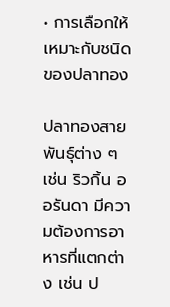• การเลือกให้เหมาะกับชนิดของปลาทอง

ปลาทองสายพันธุ์ต่าง ๆ เช่น ริวกิ้น ออรันดา มีความต้องการอาหารที่แตกต่าง เช่น ป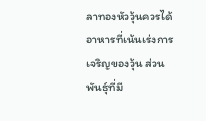ลาทองหัววุ้นควรได้อาหารที่เน้นเร่งการเจริญของวุ้น ส่วนพันธุ์ที่มี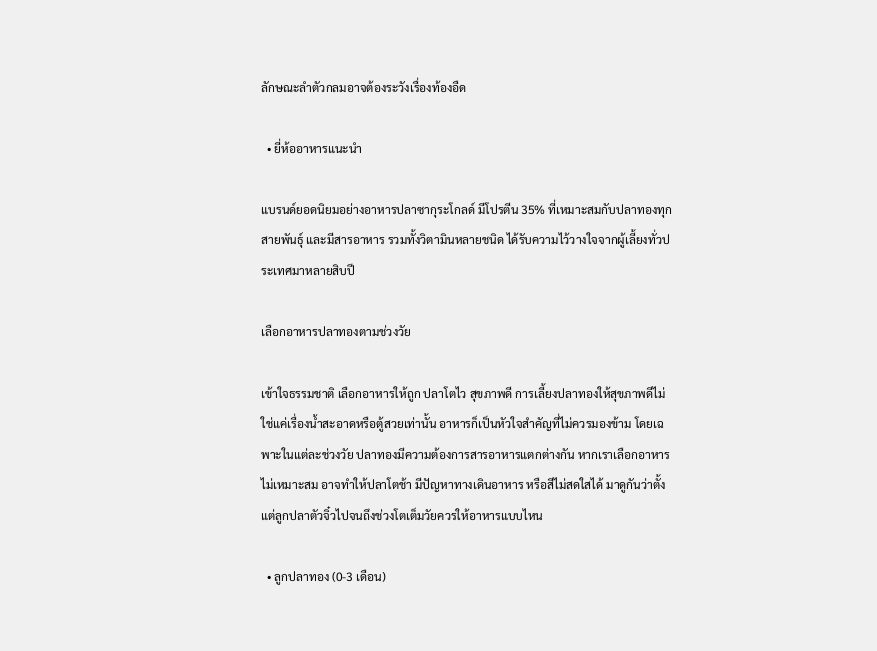ลักษณะลำตัวกลมอาจต้องระวังเรื่องท้องอืด

  • ยี่ห้ออาหารแนะนำ

แบรนด์ยอดนิยมอย่างอาหารปลาซากุระโกลด์ มีโปรตีน 35% ที่เหมาะสมกับปลาทองทุกสายพันธุ์ และมีสารอาหาร รวมทั้งวิตามินหลายชนิด ได้รับความไว้วางใจจากผู้เลี้ยงทั่วประเทศมาหลายสิบปี

เลือกอาหารปลาทองตามช่วงวัย

เข้าใจธรรมชาติ เลือกอาหารให้ถูก ปลาโตไว สุขภาพดี การเลี้ยงปลาทองให้สุขภาพดีไม่ใช่แค่เรื่องน้ำสะอาดหรือตู้สวยเท่านั้น อาหารก็เป็นหัวใจสำคัญที่ไม่ควรมองข้าม โดยเฉพาะในแต่ละช่วงวัย ปลาทองมีความต้องการสารอาหารแตกต่างกัน หากเราเลือกอาหารไม่เหมาะสม อาจทำให้ปลาโตช้า มีปัญหาทางเดินอาหาร หรือสีไม่สดใสได้ มาดูกันว่าตั้งแต่ลูกปลาตัวจิ๋วไปจนถึงช่วงโตเต็มวัยควรให้อาหารแบบไหน

  • ลูกปลาทอง (0-3 เดือน)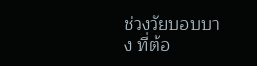ช่วงวัยบอบบาง ที่ต้อ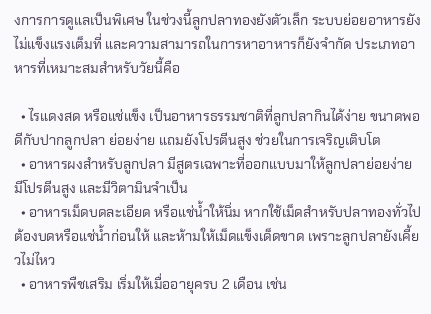งการการดูแลเป็นพิเศษ ในช่วงนี้ลูกปลาทองยังตัวเล็ก ระบบย่อยอาหารยังไม่แข็งแรงเต็มที่ และความสามารถในการหาอาหารก็ยังจำกัด ประเภทอาหารที่เหมาะสมสำหรับวัยนี้คือ

  • ไรแดงสด หรือแช่แข็ง เป็นอาหารธรรมชาติที่ลูกปลากินได้ง่าย ขนาดพอดีกับปากลูกปลา ย่อยง่าย แถมยังโปรตีนสูง ช่วยในการเจริญเติบโต
  • อาหารผงสำหรับลูกปลา มีสูตรเฉพาะที่ออกแบบมาให้ลูกปลาย่อยง่าย มีโปรตีนสูง และมีวิตามินจำเป็น
  • อาหารเม็ดบดละเอียด หรือแช่น้ำให้นิ่ม หากใช้เม็ดสำหรับปลาทองทั่วไป ต้องบดหรือแช่น้ำก่อนให้ และห้ามให้เม็ดแข็งเด็ดขาด เพราะลูกปลายังเคี้ยวไม่ไหว
  • อาหารพืชเสริม เริ่มให้เมื่ออายุครบ 2 เดือน เช่น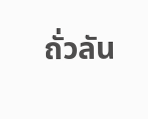ถั่วลัน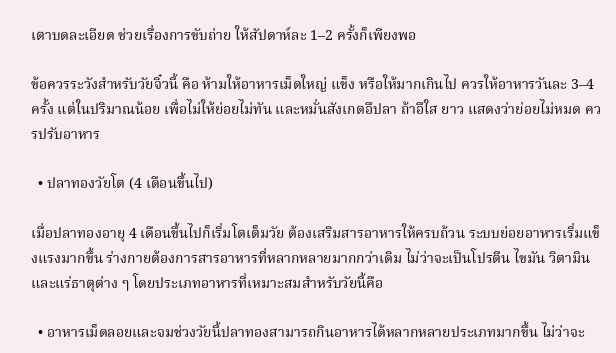เตาบดละเอียด ช่วยเรื่องการขับถ่าย ให้สัปดาห์ละ 1–2 ครั้งก็เพียงพอ

ข้อควรระวังสำหรับวัยจิ๋วนี้ คือ ห้ามให้อาหารเม็ดใหญ่ แข็ง หรือให้มากเกินไป ควรให้อาหารวันละ 3–4 ครั้ง แต่ในปริมาณน้อย เพื่อไม่ให้ย่อยไม่ทัน และหมั่นสังเกตอึปลา ถ้าอึใส ยาว แสดงว่าย่อยไม่หมด ควรปรับอาหาร

  • ปลาทองวัยโต (4 เดือนขึ้นไป)

เมื่อปลาทองอายุ 4 เดือนขึ้นไปก็เริ่มโตเต็มวัย ต้องเสริมสารอาหารให้ครบถ้วน ระบบย่อยอาหารเริ่มแข็งแรงมากขึ้น ร่างกายต้องการสารอาหารที่หลากหลายมากกว่าเดิม ไม่ว่าจะเป็นโปรตีน ไขมัน วิตามิน และแร่ธาตุต่าง ๆ โดยประเภทอาหารที่เหมาะสมสำหรับวัยนี้คือ

  • อาหารเม็ดลอยและจมช่วงวัยนี้ปลาทองสามารถกินอาหารได้หลากหลายประเภทมากขึ้น ไม่ว่าจะ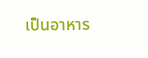เป็นอาหาร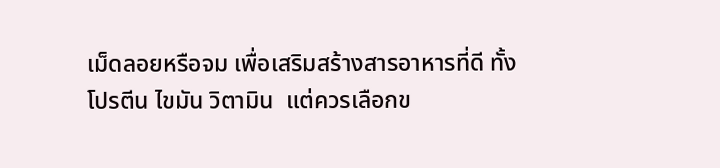เม็ดลอยหรือจม เพื่อเสริมสร้างสารอาหารที่ดี ทั้งโปรตีน ไขมัน วิตามิน  แต่ควรเลือกข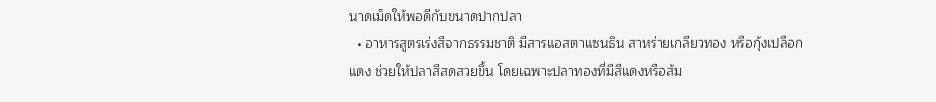นาดเม็ดให้พอดีกับขนาดปากปลา
  • อาหารสูตรเร่งสีจากธรรมชาติ มีสารแอสตาแซนธิน สาหร่ายเกลียวทอง หรือกุ้งเปลือกแดง ช่วยให้ปลาสีสดสวยขึ้น โดยเฉพาะปลาทองที่มีสีแดงหรือส้ม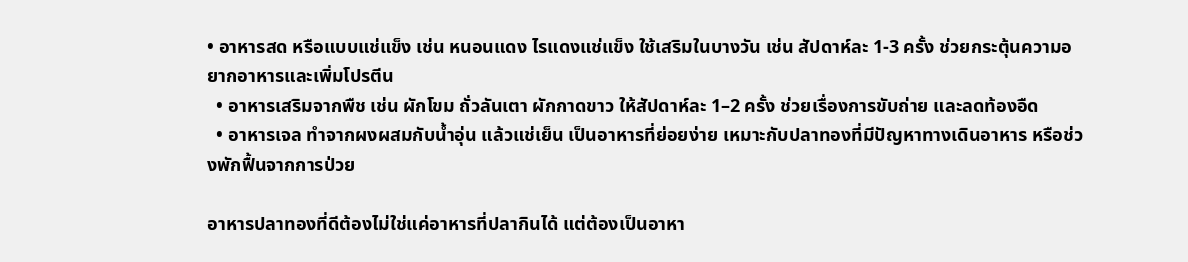• อาหารสด หรือแบบแช่แข็ง เช่น หนอนแดง ไรแดงแช่แข็ง ใช้เสริมในบางวัน เช่น สัปดาห์ละ 1-3 ครั้ง ช่วยกระตุ้นความอยากอาหารและเพิ่มโปรตีน
  • อาหารเสริมจากพืช เช่น ผักโขม ถั่วลันเตา ผักกาดขาว ให้สัปดาห์ละ 1–2 ครั้ง ช่วยเรื่องการขับถ่าย และลดท้องอืด
  • อาหารเจล ทำจากผงผสมกับน้ำอุ่น แล้วแช่เย็น เป็นอาหารที่ย่อยง่าย เหมาะกับปลาทองที่มีปัญหาทางเดินอาหาร หรือช่วงพักฟื้นจากการป่วย

อาหารปลาทองที่ดีต้องไม่ใช่แค่อาหารที่ปลากินได้ แต่ต้องเป็นอาหา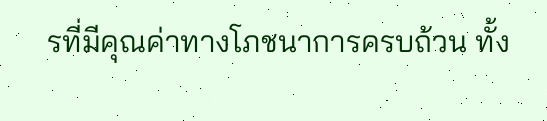รที่มีคุณค่าทางโภชนาการครบถ้วน ทั้ง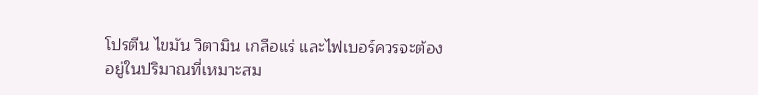โปรตีน ไขมัน วิตามิน เกลือแร่ และไฟเบอร์ควรจะต้องอยู่ในปริมาณที่เหมาะสม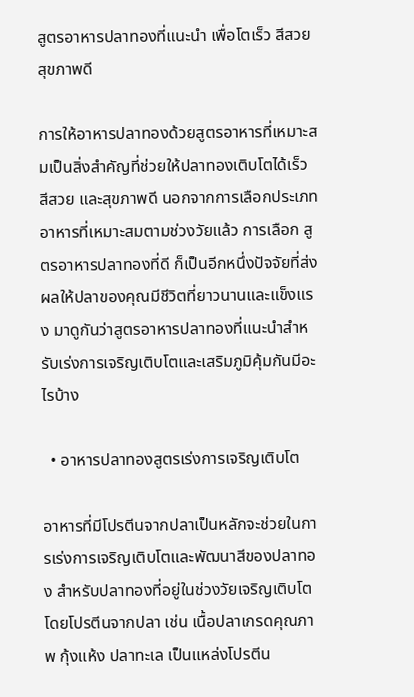สูตรอาหารปลาทองที่แนะนำ เพื่อโตเร็ว สีสวย สุขภาพดี

การให้อาหารปลาทองด้วยสูตรอาหารที่เหมาะสมเป็นสิ่งสำคัญที่ช่วยให้ปลาทองเติบโตได้เร็ว สีสวย และสุขภาพดี นอกจากการเลือกประเภทอาหารที่เหมาะสมตามช่วงวัยแล้ว การเลือก สูตรอาหารปลาทองที่ดี ก็เป็นอีกหนึ่งปัจจัยที่ส่งผลให้ปลาของคุณมีชีวิตที่ยาวนานและแข็งแรง มาดูกันว่าสูตรอาหารปลาทองที่แนะนำสำหรับเร่งการเจริญเติบโตและเสริมภูมิคุ้มกันมีอะไรบ้าง

  • อาหารปลาทองสูตรเร่งการเจริญเติบโต

อาหารที่มีโปรตีนจากปลาเป็นหลักจะช่วยในการเร่งการเจริญเติบโตและพัฒนาสีของปลาทอง สำหรับปลาทองที่อยู่ในช่วงวัยเจริญเติบโต โดยโปรตีนจากปลา เช่น เนื้อปลาเกรดคุณภาพ กุ้งแห้ง ปลาทะเล เป็นแหล่งโปรตีน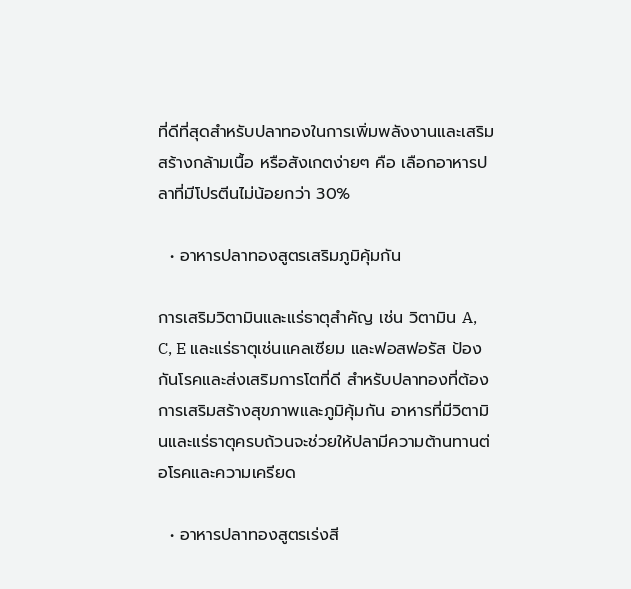ที่ดีที่สุดสำหรับปลาทองในการเพิ่มพลังงานและเสริมสร้างกล้ามเนื้อ หรือสังเกตง่ายๆ คือ เลือกอาหารปลาที่มีโปรตีนไม่น้อยกว่า 30%

  • อาหารปลาทองสูตรเสริมภูมิคุ้มกัน

การเสริมวิตามินและแร่ธาตุสำคัญ เช่น วิตามิน A, C, E และแร่ธาตุเช่นแคลเซียม และฟอสฟอรัส ป้องกันโรคและส่งเสริมการโตที่ดี สำหรับปลาทองที่ต้องการเสริมสร้างสุขภาพและภูมิคุ้มกัน อาหารที่มีวิตามินและแร่ธาตุครบถ้วนจะช่วยให้ปลามีความต้านทานต่อโรคและความเครียด

  • อาหารปลาทองสูตรเร่งสี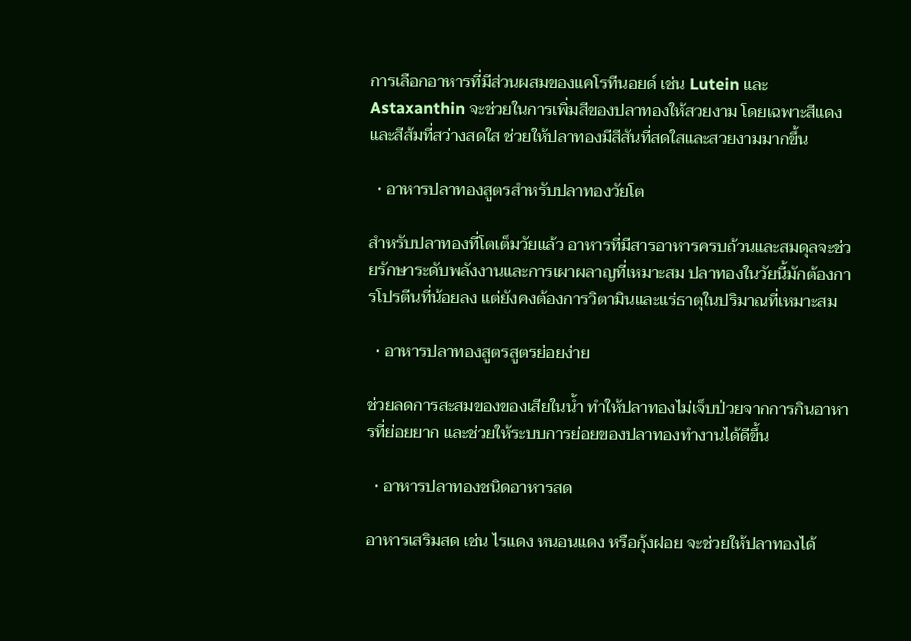การเลือกอาหารที่มีส่วนผสมของแคโรทีนอยด์ เช่น Lutein และ Astaxanthin จะช่วยในการเพิ่มสีของปลาทองให้สวยงาม โดยเฉพาะสีแดงและสีส้มที่สว่างสดใส ช่วยให้ปลาทองมีสีสันที่สดใสและสวยงามมากขึ้น

  • อาหารปลาทองสูตรสำหรับปลาทองวัยโต

สำหรับปลาทองที่โตเต็มวัยแล้ว อาหารที่มีสารอาหารครบถ้วนและสมดุลจะช่วยรักษาระดับพลังงานและการเผาผลาญที่เหมาะสม ปลาทองในวัยนี้มักต้องการโปรตีนที่น้อยลง แต่ยังคงต้องการวิตามินและแร่ธาตุในปริมาณที่เหมาะสม

  • อาหารปลาทองสูตรสูตรย่อยง่าย

ช่วยลดการสะสมของของเสียในน้ำ ทำให้ปลาทองไม่เจ็บป่วยจากการกินอาหารที่ย่อยยาก และช่วยให้ระบบการย่อยของปลาทองทำงานได้ดีขึ้น

  • อาหารปลาทองชนิดอาหารสด

อาหารเสริมสด เช่น ไรแดง หนอนแดง หรือกุ้งฝอย จะช่วยให้ปลาทองได้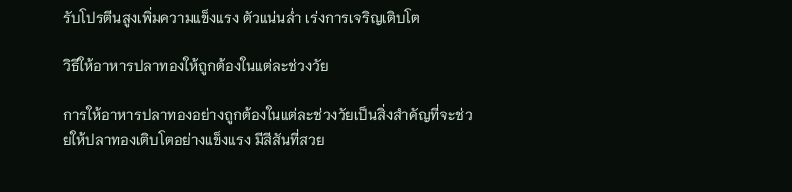รับโปรตีนสูงเพิ่มความแข็งแรง ตัวแน่นล่ำ เร่งการเจริญเติบโต

วิธีให้อาหารปลาทองให้ถูกต้องในแต่ละช่วงวัย

การให้อาหารปลาทองอย่างถูกต้องในแต่ละช่วงวัยเป็นสิ่งสำคัญที่จะช่วยให้ปลาทองเติบโตอย่างแข็งแรง มีสีสันที่สวย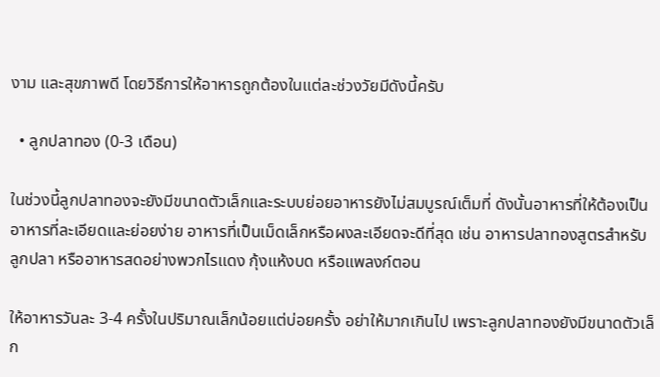งาม และสุขภาพดี โดยวิธีการให้อาหารถูกต้องในแต่ละช่วงวัยมีดังนี้ครับ

  • ลูกปลาทอง (0-3 เดือน)

ในช่วงนี้ลูกปลาทองจะยังมีขนาดตัวเล็กและระบบย่อยอาหารยังไม่สมบูรณ์เต็มที่ ดังนั้นอาหารที่ให้ต้องเป็นอาหารที่ละเอียดและย่อยง่าย อาหารที่เป็นเม็ดเล็กหรือผงละเอียดจะดีที่สุด เช่น อาหารปลาทองสูตรสำหรับลูกปลา หรืออาหารสดอย่างพวกไรแดง กุ้งแห้งบด หรือแพลงก์ตอน

ให้อาหารวันละ 3-4 ครั้งในปริมาณเล็กน้อยแต่บ่อยครั้ง อย่าให้มากเกินไป เพราะลูกปลาทองยังมีขนาดตัวเล็ก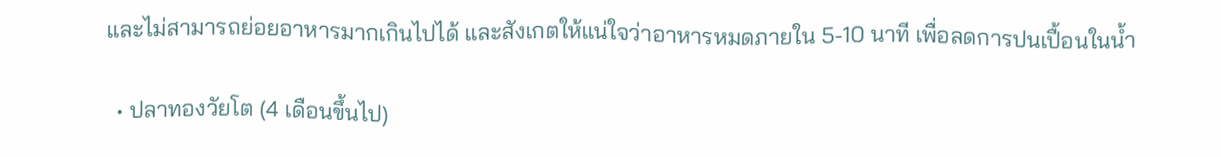และไม่สามารถย่อยอาหารมากเกินไปได้ และสังเกตให้แน่ใจว่าอาหารหมดภายใน 5-10 นาที เพื่อลดการปนเปื้อนในน้ำ

  • ปลาทองวัยโต (4 เดือนขึ้นไป)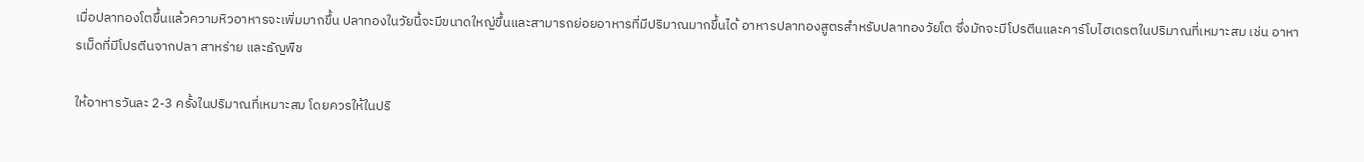เมื่อปลาทองโตขึ้นแล้วความหิวอาหารจะเพิ่มมากขึ้น ปลาทองในวัยนี้จะมีขนาดใหญ่ขึ้นและสามารถย่อยอาหารที่มีปริมาณมากขึ้นได้ อาหารปลาทองสูตรสำหรับปลาทองวัยโต ซึ่งมักจะมีโปรตีนและคาร์โบไฮเดรตในปริมาณที่เหมาะสม เช่น อาหารเม็ดที่มีโปรตีนจากปลา สาหร่าย และธัญพืช

ให้อาหารวันละ 2-3 ครั้งในปริมาณที่เหมาะสม โดยควรให้ในปริ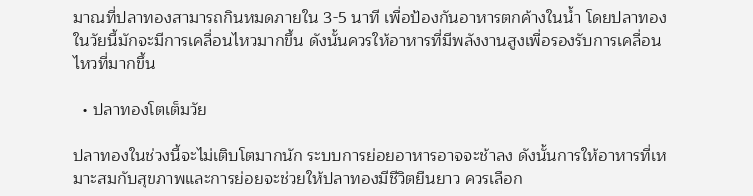มาณที่ปลาทองสามารถกินหมดภายใน 3-5 นาที เพื่อป้องกันอาหารตกค้างในน้ำ โดยปลาทองในวัยนี้มักจะมีการเคลื่อนไหวมากขึ้น ดังนั้นควรให้อาหารที่มีพลังงานสูงเพื่อรองรับการเคลื่อนไหวที่มากขึ้น

  • ปลาทองโตเต็มวัย

ปลาทองในช่วงนี้จะไม่เติบโตมากนัก ระบบการย่อยอาหารอาจจะช้าลง ดังนั้นการให้อาหารที่เหมาะสมกับสุขภาพและการย่อยจะช่วยให้ปลาทองมีชีวิตยืนยาว ควรเลือก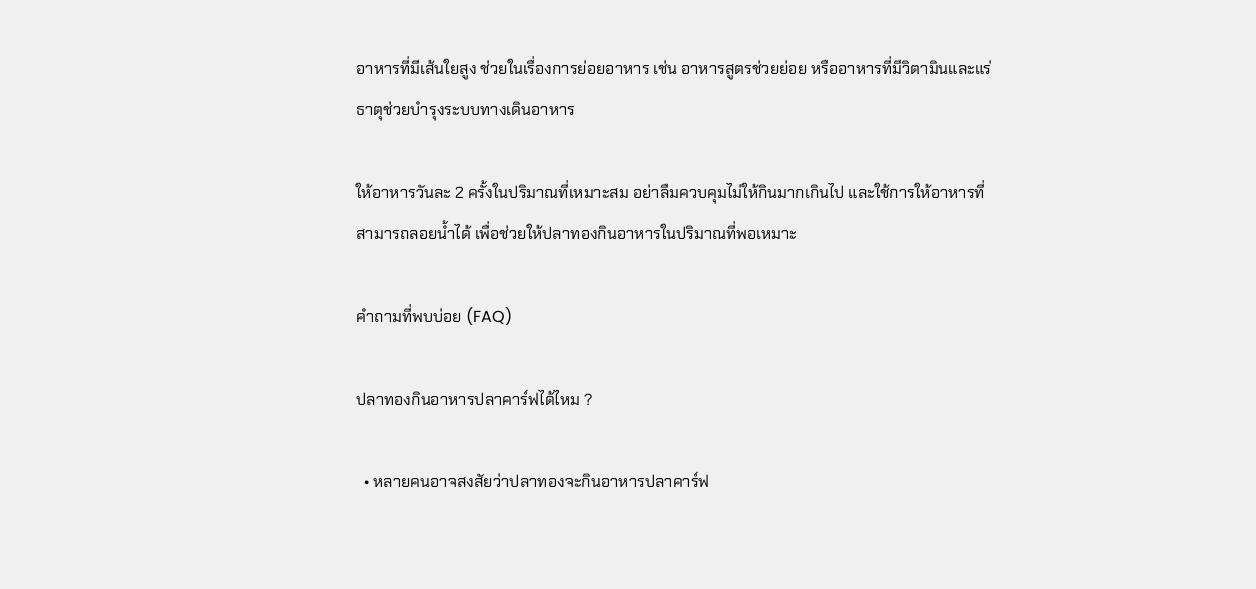อาหารที่มีเส้นใยสูง ช่วยในเรื่องการย่อยอาหาร เช่น อาหารสูตรช่วยย่อย หรืออาหารที่มีวิตามินและแร่ธาตุช่วยบำรุงระบบทางเดินอาหาร

ให้อาหารวันละ 2 ครั้งในปริมาณที่เหมาะสม อย่าลืมควบคุมไม่ให้กินมากเกินไป และใช้การให้อาหารที่สามารถลอยน้ำได้ เพื่อช่วยให้ปลาทองกินอาหารในปริมาณที่พอเหมาะ

คำถามที่พบบ่อย (FAQ)

ปลาทองกินอาหารปลาคาร์ฟได้ไหม ?

  • หลายคนอาจสงสัยว่าปลาทองจะกินอาหารปลาคาร์ฟ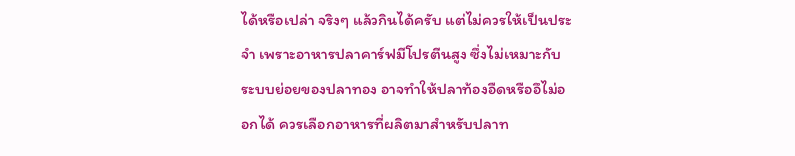ได้หรือเปล่า จริงๆ แล้วกินได้ครับ แต่ไม่ควรให้เป็นประจำ เพราะอาหารปลาคาร์ฟมีโปรตีนสูง ซึ่งไม่เหมาะกับระบบย่อยของปลาทอง อาจทำให้ปลาท้องอืดหรืออึไม่ออกได้ ควรเลือกอาหารที่ผลิตมาสำหรับปลาท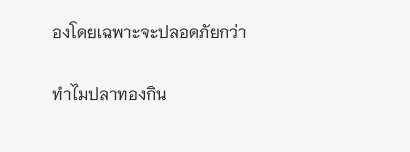องโดยเฉพาะจะปลอดภัยกว่า

ทำไมปลาทองกิน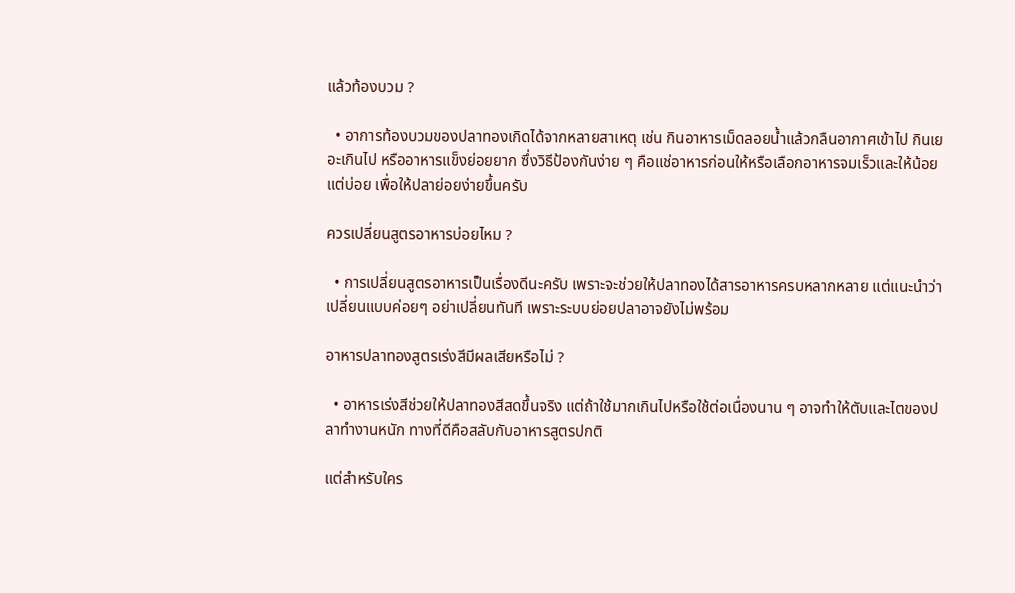แล้วท้องบวม ?

  • อาการท้องบวมของปลาทองเกิดได้จากหลายสาเหตุ เช่น กินอาหารเม็ดลอยน้ำแล้วกลืนอากาศเข้าไป กินเยอะเกินไป หรืออาหารแข็งย่อยยาก ซึ่งวิธีป้องกันง่าย ๆ คือแช่อาหารก่อนให้หรือเลือกอาหารจมเร็วและให้น้อยแต่บ่อย เพื่อให้ปลาย่อยง่ายขึ้นครับ

ควรเปลี่ยนสูตรอาหารบ่อยไหม ?

  • การเปลี่ยนสูตรอาหารเป็นเรื่องดีนะครับ เพราะจะช่วยให้ปลาทองได้สารอาหารครบหลากหลาย แต่แนะนำว่าเปลี่ยนแบบค่อยๆ อย่าเปลี่ยนทันที เพราะระบบย่อยปลาอาจยังไม่พร้อม

อาหารปลาทองสูตรเร่งสีมีผลเสียหรือไม่ ?

  • อาหารเร่งสีช่วยให้ปลาทองสีสดขึ้นจริง แต่ถ้าใช้มากเกินไปหรือใช้ต่อเนื่องนาน ๆ อาจทำให้ตับและไตของปลาทำงานหนัก ทางที่ดีคือสลับกับอาหารสูตรปกติ

แต่สำหรับใคร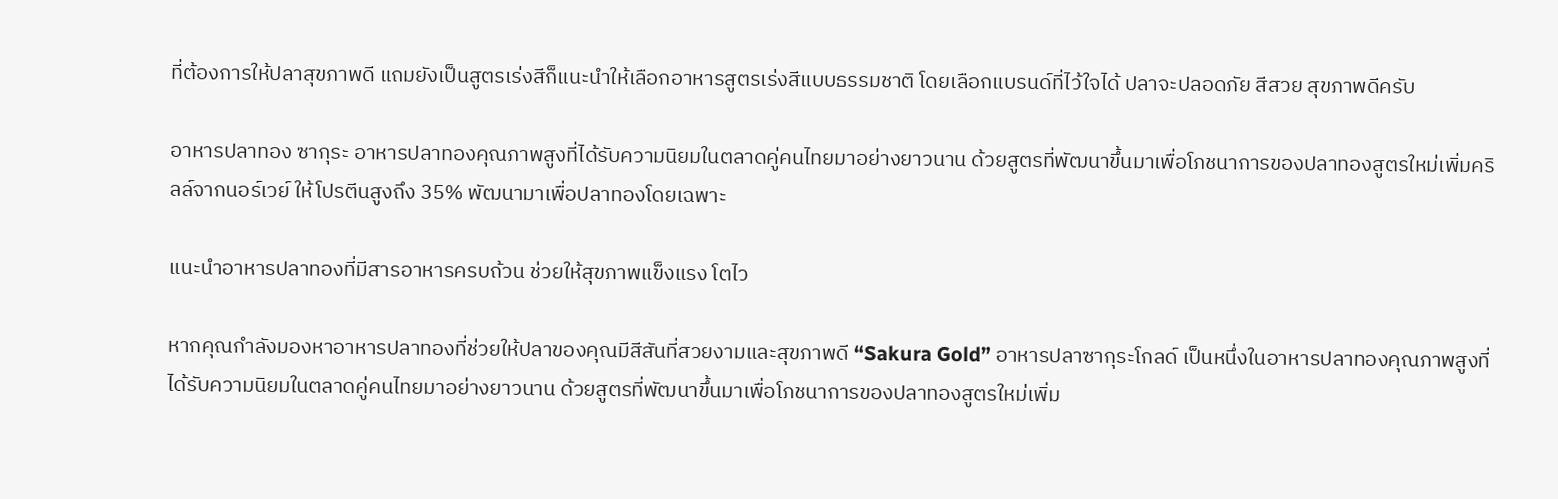ที่ต้องการให้ปลาสุขภาพดี แถมยังเป็นสูตรเร่งสีก็แนะนำให้เลือกอาหารสูตรเร่งสีแบบธรรมชาติ โดยเลือกแบรนด์ที่ไว้ใจได้ ปลาจะปลอดภัย สีสวย สุขภาพดีครับ

อาหารปลาทอง ซากุระ อาหารปลาทองคุณภาพสูงที่ได้รับความนิยมในตลาดคู่คนไทยมาอย่างยาวนาน ด้วยสูตรที่พัฒนาขึ้นมาเพื่อโภชนาการของปลาทองสูตรใหม่เพิ่มคริลล์จากนอร์เวย์ ให้โปรตีนสูงถึง 35% พัฒนามาเพื่อปลาทองโดยเฉพาะ

แนะนำอาหารปลาทองที่มีสารอาหารครบถ้วน ช่วยให้สุขภาพแข็งแรง โตไว

หากคุณกำลังมองหาอาหารปลาทองที่ช่วยให้ปลาของคุณมีสีสันที่สวยงามและสุขภาพดี “Sakura Gold” อาหารปลาซากุระโกลด์ เป็นหนึ่งในอาหารปลาทองคุณภาพสูงที่ได้รับความนิยมในตลาดคู่คนไทยมาอย่างยาวนาน ด้วยสูตรที่พัฒนาขึ้นมาเพื่อโภชนาการของปลาทองสูตรใหม่เพิ่ม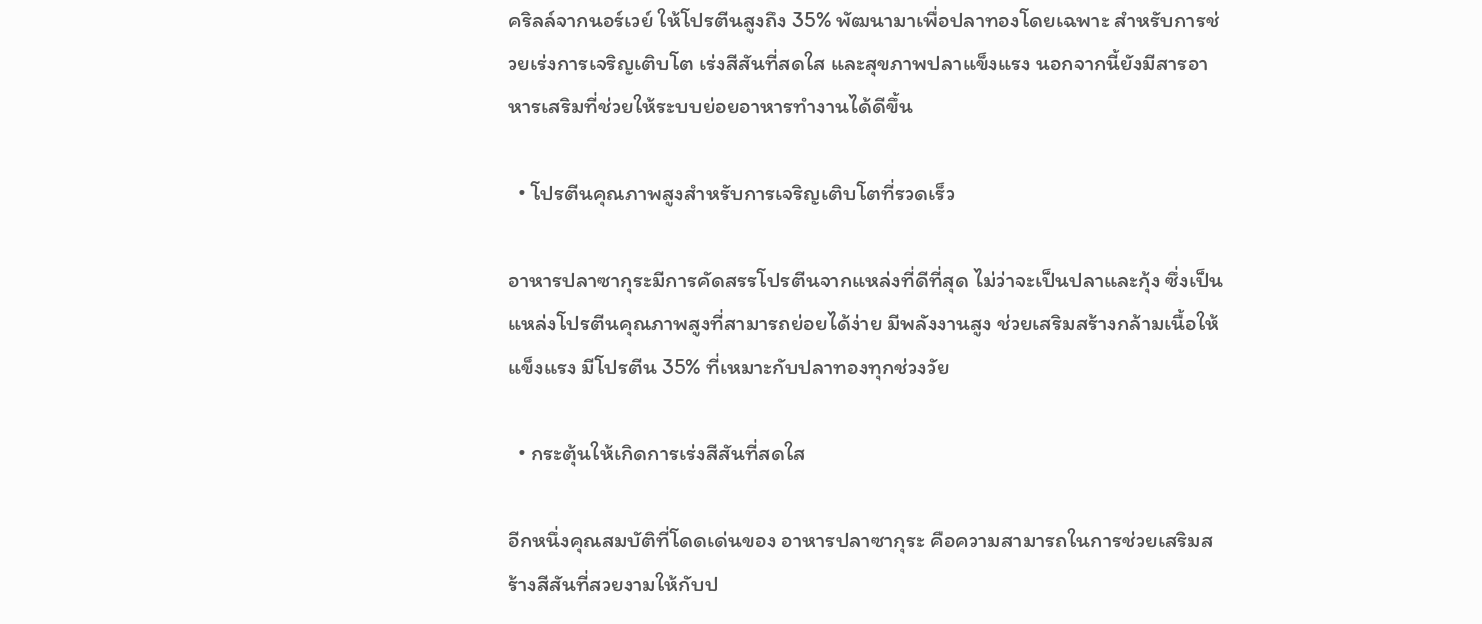คริลล์จากนอร์เวย์ ให้โปรตีนสูงถึง 35% พัฒนามาเพื่อปลาทองโดยเฉพาะ สำหรับการช่วยเร่งการเจริญเติบโต เร่งสีสันที่สดใส และสุขภาพปลาแข็งแรง นอกจากนี้ยังมีสารอาหารเสริมที่ช่วยให้ระบบย่อยอาหารทำงานได้ดีขึ้น

  • โปรตีนคุณภาพสูงสำหรับการเจริญเติบโตที่รวดเร็ว

อาหารปลาซากุระมีการคัดสรรโปรตีนจากแหล่งที่ดีที่สุด ไม่ว่าจะเป็นปลาและกุ้ง ซึ่งเป็นแหล่งโปรตีนคุณภาพสูงที่สามารถย่อยได้ง่าย มีพลังงานสูง ช่วยเสริมสร้างกล้ามเนื้อให้แข็งแรง มีโปรตีน 35% ที่เหมาะกับปลาทองทุกช่วงวัย

  • กระตุ้นให้เกิดการเร่งสีสันที่สดใส

อีกหนึ่งคุณสมบัติที่โดดเด่นของ อาหารปลาซากุระ คือความสามารถในการช่วยเสริมสร้างสีสันที่สวยงามให้กับป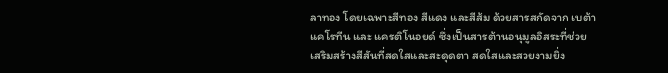ลาทอง โดยเฉพาะสีทอง สีแดง และสีส้ม ด้วยสารสกัดจาก เบต้าแคโรทีน และ แครติโนอยด์ ซึ่งเป็นสารต้านอนุมูลอิสระที่ช่วยเสริมสร้างสีสันที่สดใสและสะดุดตา สดใสและสวยงามยิ่ง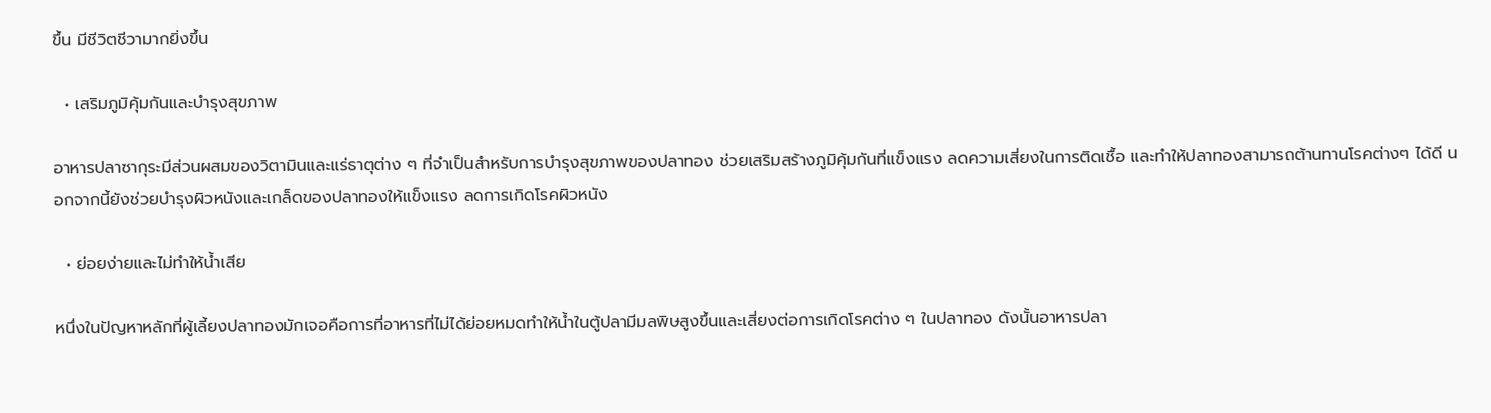ขึ้น มีชีวิตชีวามากยิ่งขึ้น

  • เสริมภูมิคุ้มกันและบำรุงสุขภาพ

อาหารปลาซากุระมีส่วนผสมของวิตามินและแร่ธาตุต่าง ๆ ที่จำเป็นสำหรับการบำรุงสุขภาพของปลาทอง ช่วยเสริมสร้างภูมิคุ้มกันที่แข็งแรง ลดความเสี่ยงในการติดเชื้อ และทำให้ปลาทองสามารถต้านทานโรคต่างๆ ได้ดี นอกจากนี้ยังช่วยบำรุงผิวหนังและเกล็ดของปลาทองให้แข็งแรง ลดการเกิดโรคผิวหนัง

  • ย่อยง่ายและไม่ทำให้น้ำเสีย

หนึ่งในปัญหาหลักที่ผู้เลี้ยงปลาทองมักเจอคือการที่อาหารที่ไม่ได้ย่อยหมดทำให้น้ำในตู้ปลามีมลพิษสูงขึ้นและเสี่ยงต่อการเกิดโรคต่าง ๆ ในปลาทอง ดังนั้นอาหารปลา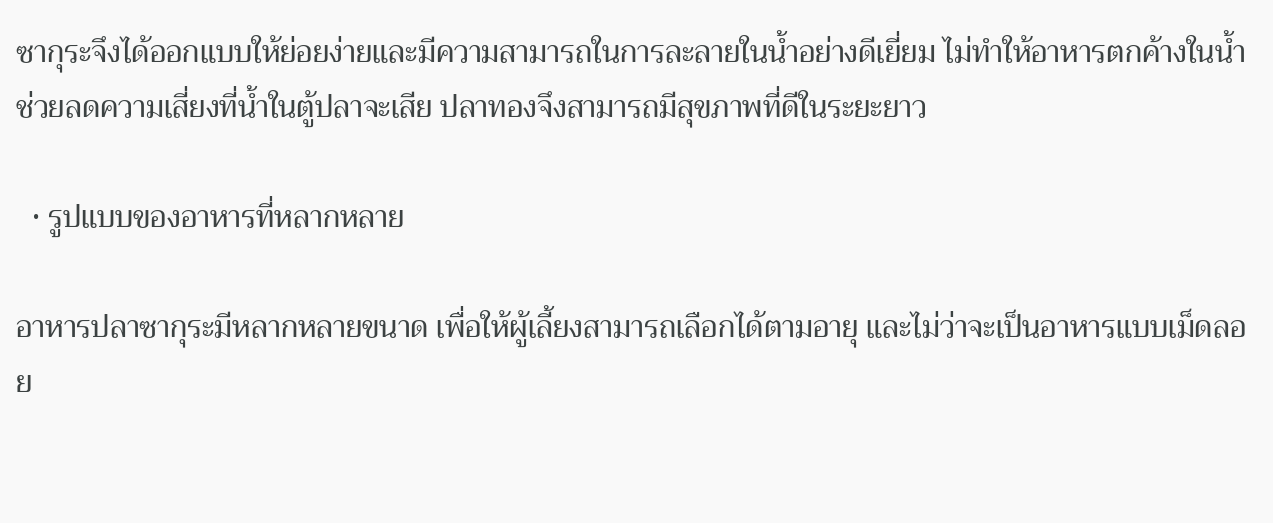ซากุระจึงได้ออกแบบให้ย่อยง่ายและมีความสามารถในการละลายในน้ำอย่างดีเยี่ยม ไม่ทำให้อาหารตกค้างในน้ำ ช่วยลดความเสี่ยงที่น้ำในตู้ปลาจะเสีย ปลาทองจึงสามารถมีสุขภาพที่ดีในระยะยาว

  • รูปแบบของอาหารที่หลากหลาย

อาหารปลาซากุระมีหลากหลายขนาด เพื่อให้ผู้เลี้ยงสามารถเลือกได้ตามอายุ และไม่ว่าจะเป็นอาหารแบบเม็ดลอย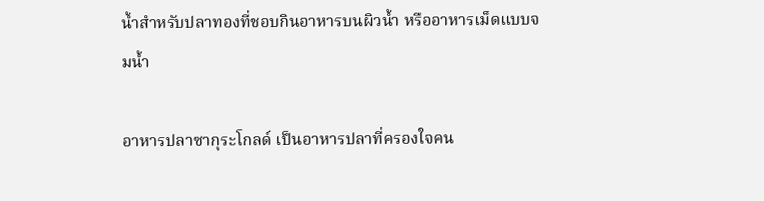น้ำสำหรับปลาทองที่ชอบกินอาหารบนผิวน้ำ หรืออาหารเม็ดแบบจมน้ำ

อาหารปลาซากุระโกลด์ เป็นอาหารปลาที่ครองใจคน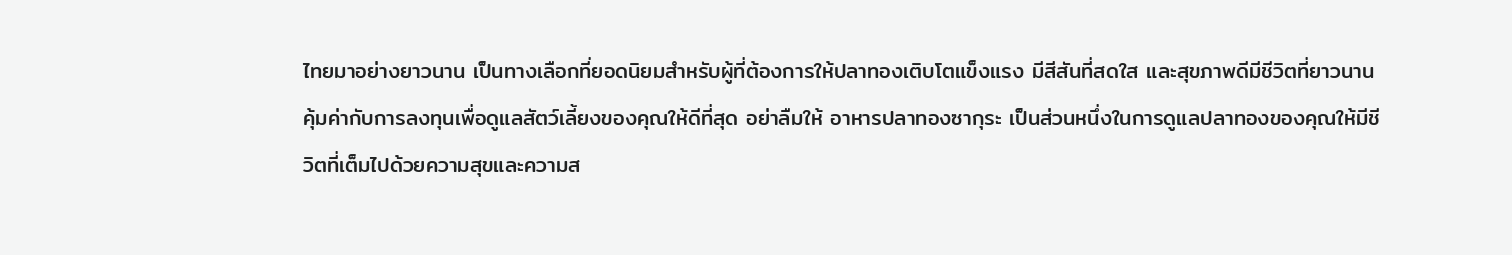ไทยมาอย่างยาวนาน เป็นทางเลือกที่ยอดนิยมสำหรับผู้ที่ต้องการให้ปลาทองเติบโตแข็งแรง มีสีสันที่สดใส และสุขภาพดีมีชีวิตที่ยาวนาน คุ้มค่ากับการลงทุนเพื่อดูแลสัตว์เลี้ยงของคุณให้ดีที่สุด อย่าลืมให้ อาหารปลาทองซากุระ เป็นส่วนหนึ่งในการดูแลปลาทองของคุณให้มีชีวิตที่เต็มไปด้วยความสุขและความส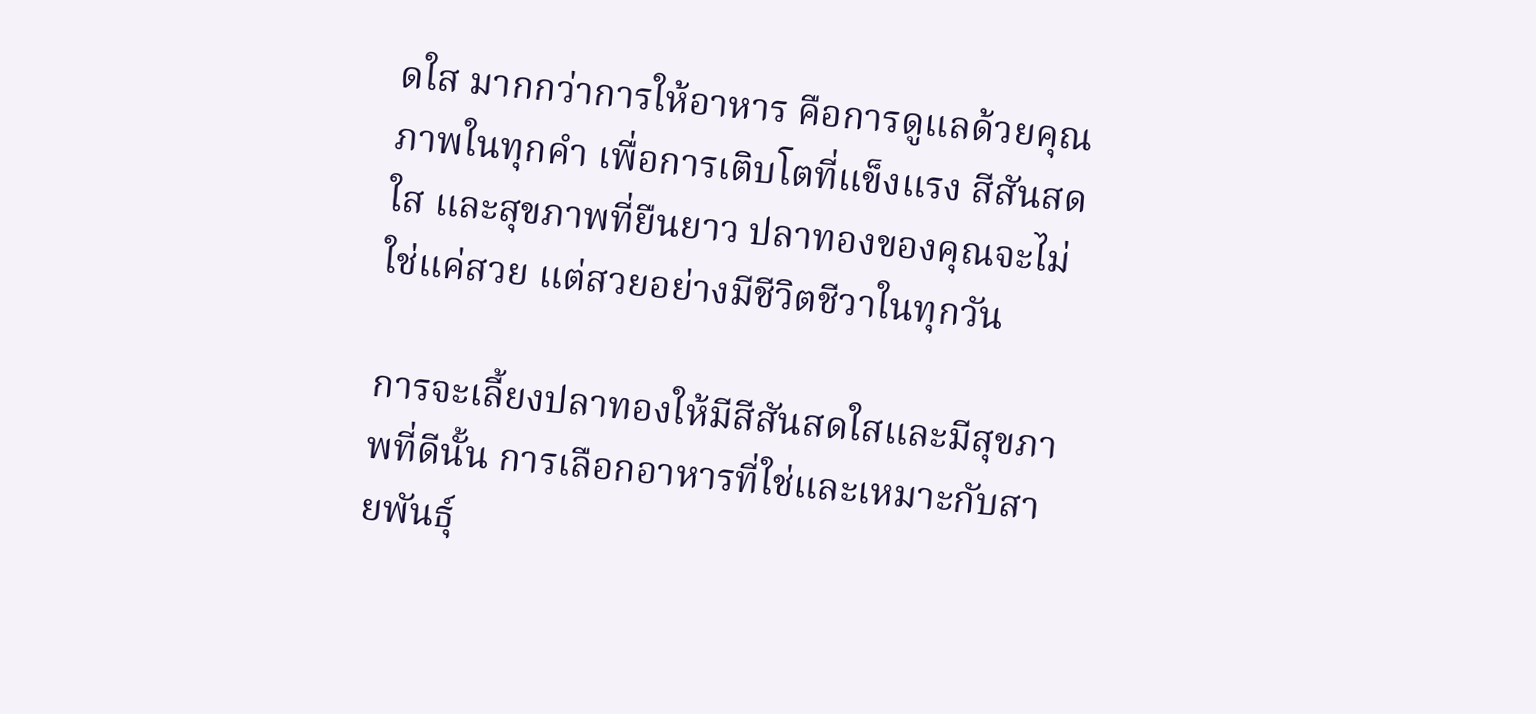ดใส มากกว่าการให้อาหาร คือการดูแลด้วยคุณภาพในทุกคำ เพื่อการเติบโตที่แข็งแรง สีสันสดใส และสุขภาพที่ยืนยาว ปลาทองของคุณจะไม่ใช่แค่สวย แต่สวยอย่างมีชีวิตชีวาในทุกวัน

การจะเลี้ยงปลาทองให้มีสีสันสดใสและมีสุขภาพที่ดีนั้น การเลือกอาหารที่ใช่และเหมาะกับสายพันธุ์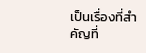เป็นเรื่องที่สำคัญที่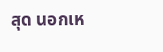สุด นอกเห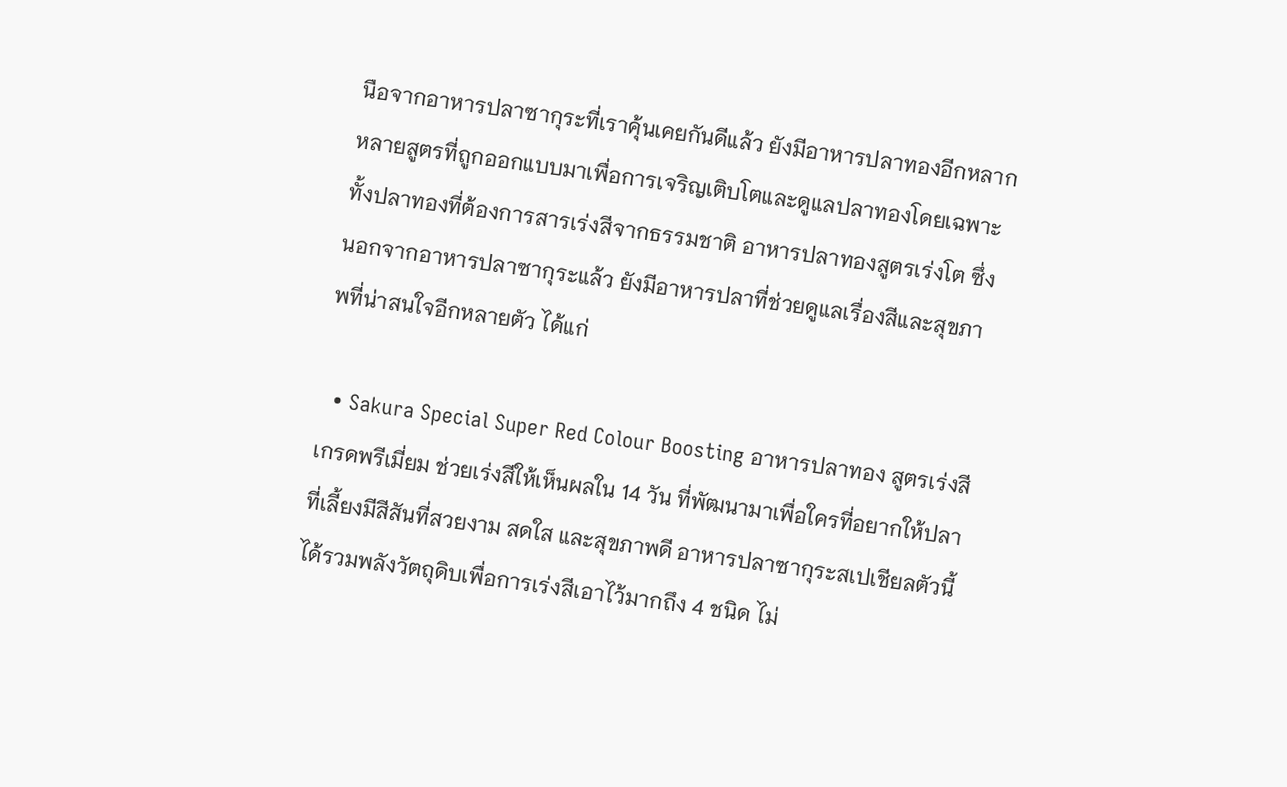นือจากอาหารปลาซากุระที่เราคุ้นเคยกันดีแล้ว ยังมีอาหารปลาทองอีกหลากหลายสูตรที่ถูกออกแบบมาเพื่อการเจริญเติบโตและดูแลปลาทองโดยเฉพาะ ทั้งปลาทองที่ต้องการสารเร่งสีจากธรรมชาติ อาหารปลาทองสูตรเร่งโต ซึ่งนอกจากอาหารปลาซากุระแล้ว ยังมีอาหารปลาที่ช่วยดูแลเรื่องสีและสุขภาพที่น่าสนใจอีกหลายตัว ได้แก่

  • Sakura Special Super Red Colour Boosting อาหารปลาทอง สูตรเร่งสี เกรดพรีเมี่ยม ช่วยเร่งสีให้เห็นผลใน 14 วัน ที่พัฒนามาเพื่อใครที่อยากให้ปลาที่เลี้ยงมีสีสันที่สวยงาม สดใส และสุขภาพดี อาหารปลาซากุระสเปเชียลตัวนี้ได้รวมพลังวัตถุดิบเพื่อการเร่งสีเอาไว้มากถึง 4 ชนิด ไม่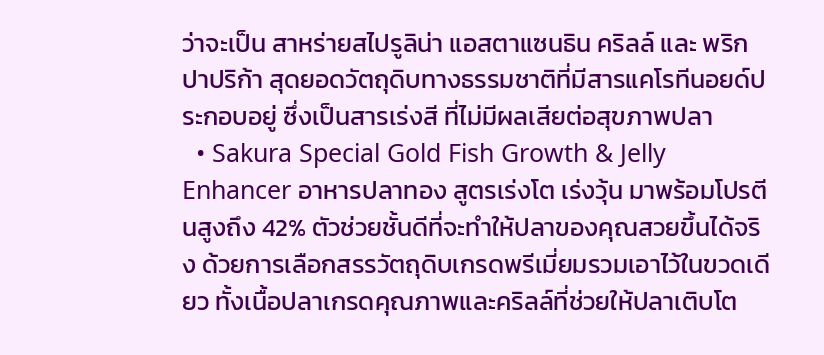ว่าจะเป็น สาหร่ายสไปรูลิน่า แอสตาแซนธิน คริลล์ และ พริกปาปริก้า สุดยอดวัตถุดิบทางธรรมชาติที่มีสารแคโรทีนอยด์ประกอบอยู่ ซึ่งเป็นสารเร่งสี ที่ไม่มีผลเสียต่อสุขภาพปลา
  • Sakura Special Gold Fish Growth & Jelly Enhancer อาหารปลาทอง สูตรเร่งโต เร่งวุ้น มาพร้อมโปรตีนสูงถึง 42% ตัวช่วยชั้นดีที่จะทำให้ปลาของคุณสวยขึ้นได้จริง ด้วยการเลือกสรรวัตถุดิบเกรดพรีเมี่ยมรวมเอาไว้ในขวดเดียว ทั้งเนื้อปลาเกรดคุณภาพและคริลล์ที่ช่วยให้ปลาเติบโต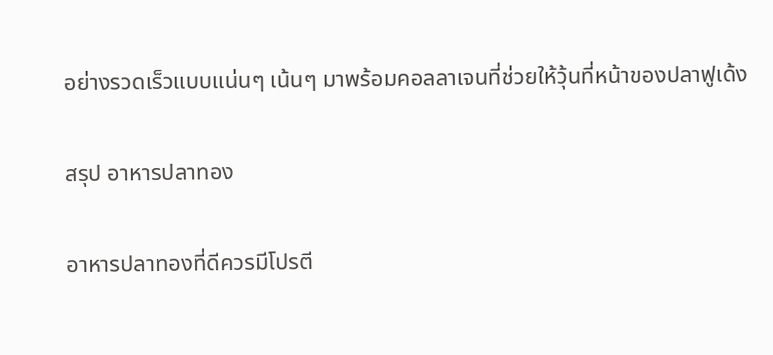อย่างรวดเร็วแบบแน่นๆ เน้นๆ มาพร้อมคอลลาเจนที่ช่วยให้วุ้นที่หน้าของปลาฟูเด้ง

สรุป อาหารปลาทอง

อาหารปลาทองที่ดีควรมีโปรตี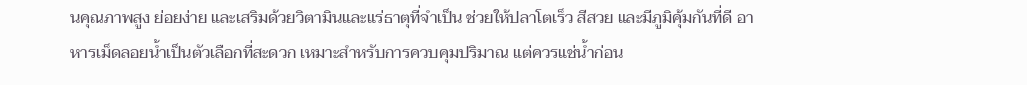นคุณภาพสูง ย่อยง่าย และเสริมด้วยวิตามินและแร่ธาตุที่จำเป็น ช่วยให้ปลาโตเร็ว สีสวย และมีภูมิคุ้มกันที่ดี อาหารเม็ดลอยน้ำเป็นตัวเลือกที่สะดวก เหมาะสำหรับการควบคุมปริมาณ แต่ควรแช่น้ำก่อน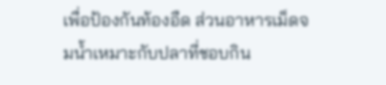เพื่อป้องกันท้องอืด ส่วนอาหารเม็ดจมน้ำเหมาะกับปลาที่ชอบกิน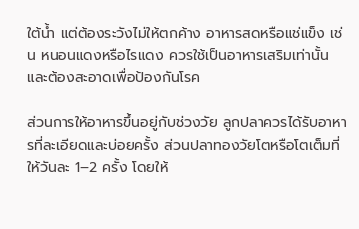ใต้น้ำ แต่ต้องระวังไม่ให้ตกค้าง อาหารสดหรือแช่แข็ง เช่น หนอนแดงหรือไรแดง ควรใช้เป็นอาหารเสริมเท่านั้น และต้องสะอาดเพื่อป้องกันโรค

ส่วนการให้อาหารขึ้นอยู่กับช่วงวัย ลูกปลาควรได้รับอาหารที่ละเอียดและบ่อยครั้ง ส่วนปลาทองวัยโตหรือโตเต็มที่ให้วันละ 1–2 ครั้ง โดยให้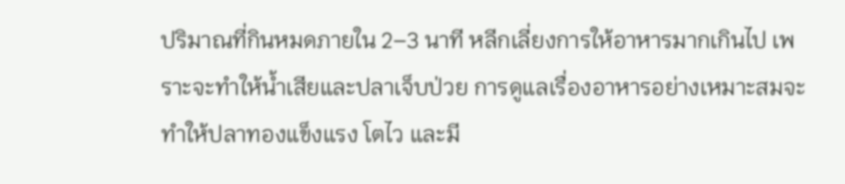ปริมาณที่กินหมดภายใน 2–3 นาที หลีกเลี่ยงการให้อาหารมากเกินไป เพราะจะทำให้น้ำเสียและปลาเจ็บป่วย การดูแลเรื่องอาหารอย่างเหมาะสมจะทำให้ปลาทองแข็งแรง โตไว และมี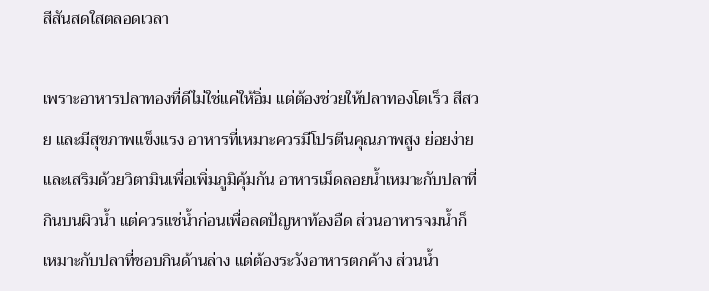สีสันสดใสตลอดเวลา

เพราะอาหารปลาทองที่ดีไม่ใช่แค่ให้อิ่ม แต่ต้องช่วยให้ปลาทองโตเร็ว สีสวย และมีสุขภาพแข็งแรง อาหารที่เหมาะควรมีโปรตีนคุณภาพสูง ย่อยง่าย และเสริมด้วยวิตามินเพื่อเพิ่มภูมิคุ้มกัน อาหารเม็ดลอยน้ำเหมาะกับปลาที่กินบนผิวน้ำ แต่ควรแช่น้ำก่อนเพื่อลดปัญหาท้องอืด ส่วนอาหารจมน้ำก็เหมาะกับปลาที่ชอบกินด้านล่าง แต่ต้องระวังอาหารตกค้าง ส่วนน้ำ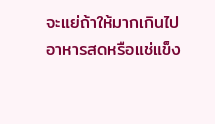จะแย่ถ้าให้มากเกินไป อาหารสดหรือแช่แข็ง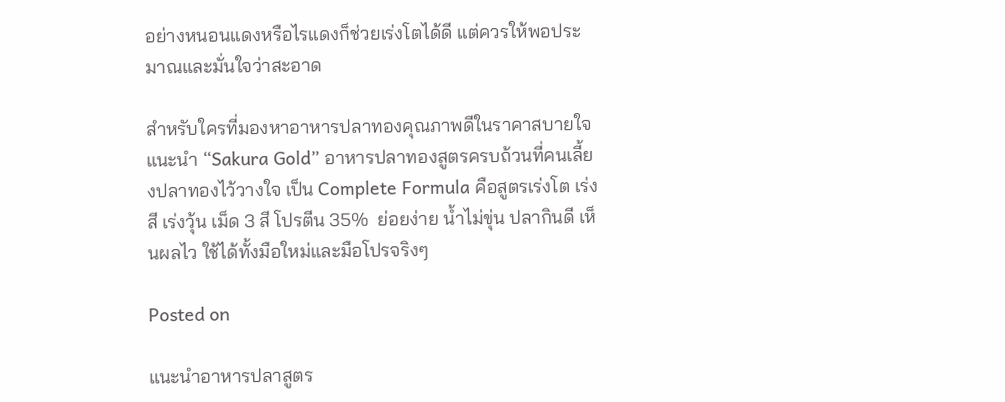อย่างหนอนแดงหรือไรแดงก็ช่วยเร่งโตได้ดี แต่ควรให้พอประมาณและมั่นใจว่าสะอาด

สำหรับใครที่มองหาอาหารปลาทองคุณภาพดีในราคาสบายใจ แนะนำ “Sakura Gold” อาหารปลาทองสูตรครบถ้วนที่คนเลี้ยงปลาทองไว้วางใจ เป็น Complete Formula คือสูตรเร่งโต เร่งสี เร่งวุ้น เม็ด 3 สี โปรตีน 35%  ย่อยง่าย น้ำไม่ขุ่น ปลากินดี เห็นผลไว ใช้ได้ทั้งมือใหม่และมือโปรจริงๆ

Posted on

แนะนำอาหารปลาสูตร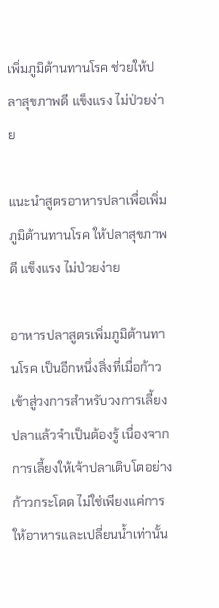เพิ่มภูมิต้านทานโรค ช่วยให้ปลาสุขภาพดี แข็งแรง ไม่ป่วยง่าย

แนะนำสูตรอาหารปลาเพื่อเพิ่มภูมิต้านทานโรค ให้ปลาสุขภาพดี แข็งแรง ไม่ป่วยง่าย

อาหารปลาสูตรเพิ่มภูมิต้านทานโรค เป็นอีกหนึ่งสิ่งที่เมื่อก้าวเข้าสู่วงการสำหรับวงการเลี้ยงปลาแล้วจำเป็นต้องรู้ เนื่องจากการเลี้ยงให้เจ้าปลาเติบโตอย่างก้าวกระโดด ไม่ใช่เพียงแค่การให้อาหารและเปลี่ยนน้ำเท่านั้น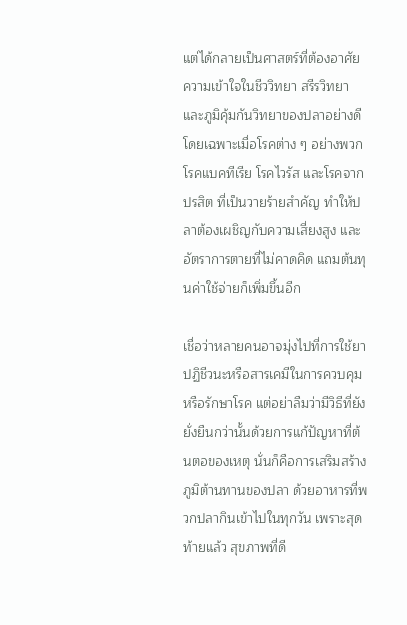แต่ได้กลายเป็นศาสตร์ที่ต้องอาศัยความเข้าใจในชีววิทยา สรีรวิทยา และภูมิคุ้มกันวิทยาของปลาอย่างดี โดยเฉพาะเมื่อโรคต่าง ๆ อย่างพวกโรคแบคทีเรีย โรคไวรัส และโรคจากปรสิต ที่เป็นวายร้ายสำคัญ ทำให้ปลาต้องเผชิญกับความเสี่ยงสูง และอัตราการตายที่ไม่คาดคิด แถมต้นทุนค่าใช้จ่ายก็เพิ่มขึ้นอีก

เชื่อว่าหลายคนอาจมุ่งไปที่การใช้ยาปฏิชีวนะหรือสารเคมีในการควบคุม หรือรักษาโรค แต่อย่าลืมว่ามีวิธีที่ยังยั่งยืนกว่านั้นด้วยการแก้ปัญหาที่ต้นตอของเหตุ นั่นก็คือการเสริมสร้างภูมิต้านทานของปลา ด้วยอาหารที่พวกปลากินเข้าไปในทุกวัน เพราะสุดท้ายแล้ว สุขภาพที่ดี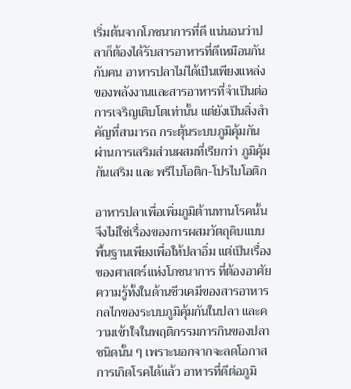เริ่มต้นจากโภชนาการที่ดี แน่นอนว่าปลาก็ต้องได้รับสารอาหารที่ดีเหมือนกันกับคน อาหารปลาไม่ได้เป็นเพียงแหล่งของพลังงานและสารอาหารที่จำเป็นต่อการเจริญเติบโตเท่านั้น แต่ยังเป็นสิ่งสำคัญที่สามารถ กระตุ้นระบบภูมิคุ้มกัน ผ่านการเสริมส่วนผสมที่เรียกว่า ภูมิคุ้มกันเสริม และ พรีไบโอติก-โปรไบโอติก

อาหารปลาเพื่อเพิ่มภูมิต้านทานโรคนั้น จึงไม่ใช่เรื่องของการผสมวัตถุดิบแบบพื้นฐานเพียงเพื่อให้ปลาอิ่ม แต่เป็นเรื่องของศาสตร์แห่งโภชนาการ ที่ต้องอาศัยความรู้ทั้งในด้านชีวเคมีของสารอาหาร กลไกของระบบภูมิคุ้มกันในปลา และความเข้าใจในพฤติกรรมการกินของปลาชนิดนั้น ๆ เพราะนอกจากจะลดโอกาสการเกิดโรคได้แล้ว อาหารที่ดีต่อภูมิ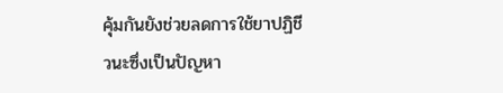คุ้มกันยังช่วยลดการใช้ยาปฏิชีวนะซึ่งเป็นปัญหา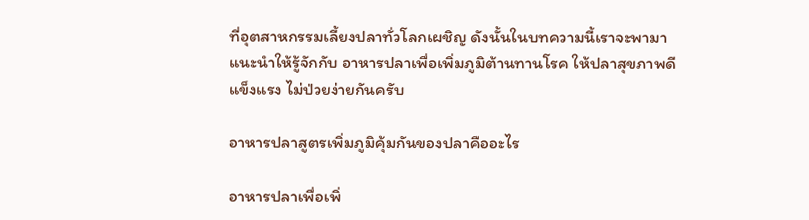ที่อุตสาหกรรมเลี้ยงปลาทั่วโลกเผชิญ ดังนั้นในบทความนี้เราจะพามาแนะนำให้รู้จักกับ อาหารปลาเพื่อเพิ่มภูมิต้านทานโรค ให้ปลาสุขภาพดี แข็งแรง ไม่ป่วยง่ายกันครับ

อาหารปลาสูตรเพิ่มภูมิคุ้มกันของปลาคืออะไร

อาหารปลาเพื่อเพิ่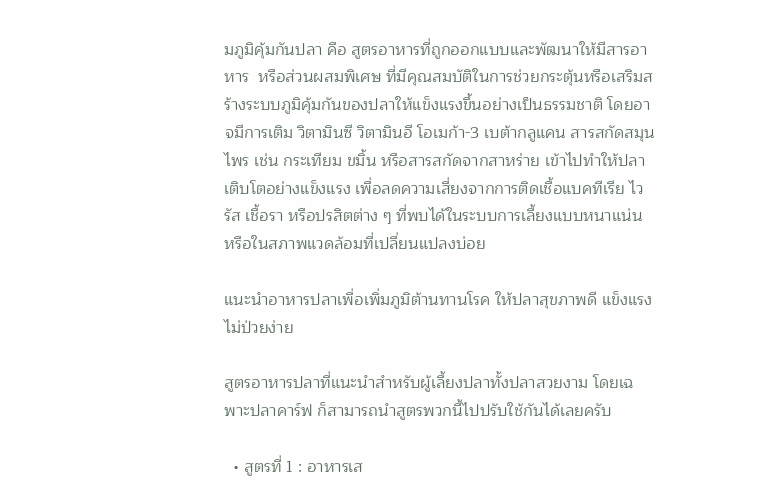มภูมิคุ้มกันปลา คือ สูตรอาหารที่ถูกออกแบบและพัฒนาให้มีสารอาหาร  หรือส่วนผสมพิเศษ ที่มีคุณสมบัติในการช่วยกระตุ้นหรือเสริมสร้างระบบภูมิคุ้มกันของปลาให้แข็งแรงขึ้นอย่างเป็นธรรมชาติ โดยอาจมีการเติม วิตามินซี วิตามินอี โอเมก้า-3 เบต้ากลูแคน สารสกัดสมุนไพร เช่น กระเทียม ขมิ้น หรือสารสกัดจากสาหร่าย เข้าไปทำให้ปลาเติบโตอย่างแข็งแรง เพื่อลดความเสี่ยงจากการติดเชื้อแบคทีเรีย ไวรัส เชื้อรา หรือปรสิตต่าง ๆ ที่พบได้ในระบบการเลี้ยงแบบหนาแน่น หรือในสภาพแวดล้อมที่เปลี่ยนแปลงบ่อย

แนะนำอาหารปลาเพื่อเพิ่มภูมิต้านทานโรค ให้ปลาสุขภาพดี แข็งแรง ไม่ป่วยง่าย

สูตรอาหารปลาที่แนะนำสำหรับผู้เลี้ยงปลาทั้งปลาสวยงาม โดยเฉพาะปลาคาร์ฟ ก็สามารถนำสูตรพวกนี้ไปปรับใช้กันได้เลยครับ

  • สูตรที่ 1 : อาหารเส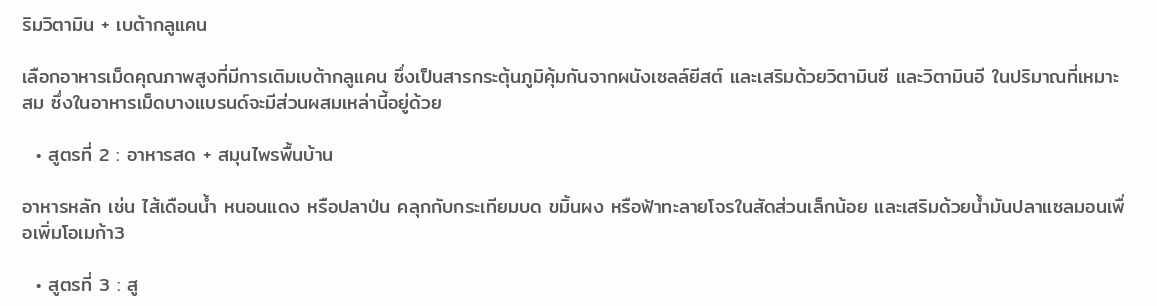ริมวิตามิน + เบต้ากลูแคน

เลือกอาหารเม็ดคุณภาพสูงที่มีการเติมเบต้ากลูแคน ซึ่งเป็นสารกระตุ้นภูมิคุ้มกันจากผนังเซลล์ยีสต์ และเสริมด้วยวิตามินซี และวิตามินอี ในปริมาณที่เหมาะสม ซึ่งในอาหารเม็ดบางแบรนด์จะมีส่วนผสมเหล่านี้อยู่ด้วย

  • สูตรที่ 2 : อาหารสด + สมุนไพรพื้นบ้าน

อาหารหลัก เช่น ไส้เดือนน้ำ หนอนแดง หรือปลาป่น คลุกกับกระเทียมบด ขมิ้นผง หรือฟ้าทะลายโจรในสัดส่วนเล็กน้อย และเสริมด้วยน้ำมันปลาแซลมอนเพื่อเพิ่มโอเมก้า3

  • สูตรที่ 3 : สู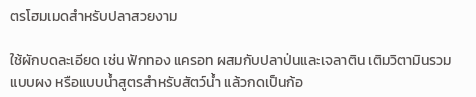ตรโฮมเมดสำหรับปลาสวยงาม

ใช้ผักบดละเอียด เช่น ฟักทอง แครอท ผสมกับปลาป่นและเจลาติน เติมวิตามินรวมแบบผง หรือแบบน้ำสูตรสำหรับสัตว์น้ำ แล้วกดเป็นก้อ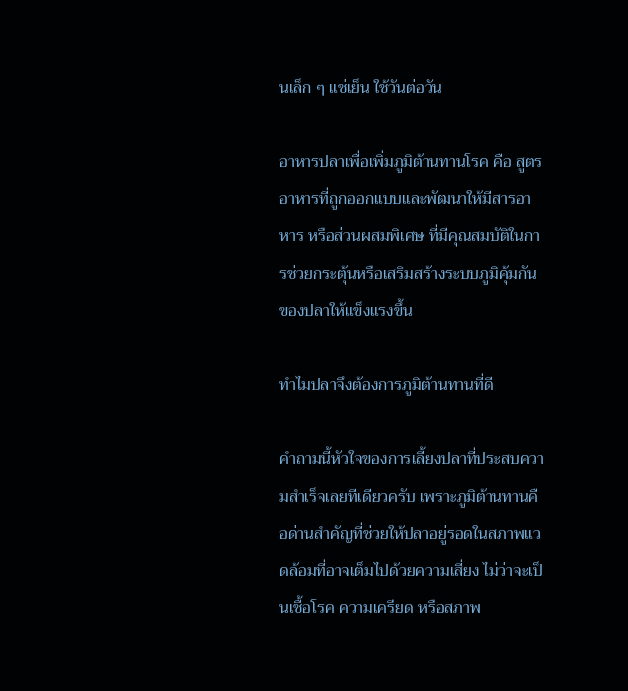นเล็ก ๆ แช่เย็น ใช้วันต่อวัน

อาหารปลาเพื่อเพิ่มภูมิต้านทานโรค คือ สูตรอาหารที่ถูกออกแบบและพัฒนาให้มีสารอาหาร หรือส่วนผสมพิเศษ ที่มีคุณสมบัติในการช่วยกระตุ้นหรือเสริมสร้างระบบภูมิคุ้มกันของปลาให้แข็งแรงขึ้น

ทำไมปลาจึงต้องการภูมิต้านทานที่ดี

คำถามนี้หัวใจของการเลี้ยงปลาที่ประสบความสำเร็จเลยทีเดียวครับ เพราะภูมิต้านทานคือด่านสำคัญที่ช่วยให้ปลาอยู่รอดในสภาพแวดล้อมที่อาจเต็มไปด้วยความเสี่ยง ไม่ว่าจะเป็นเชื้อโรค ความเครียด หรือสภาพ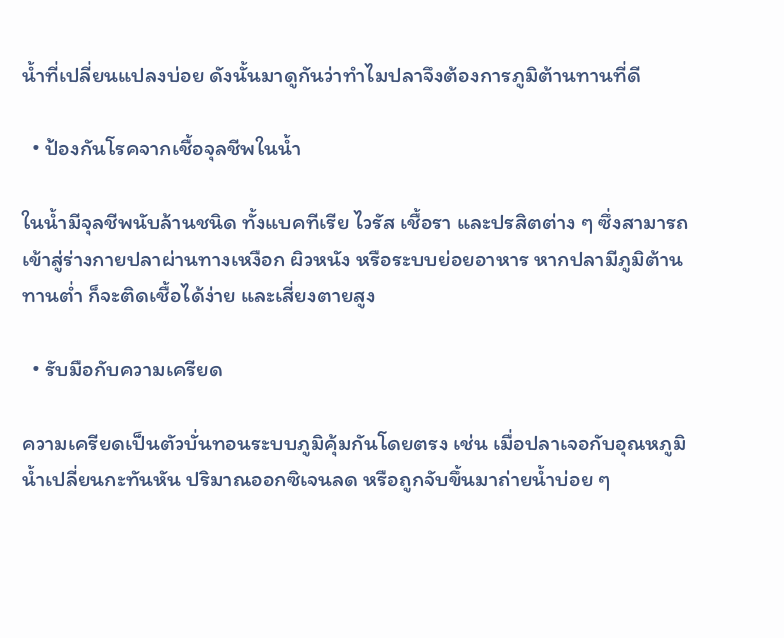น้ำที่เปลี่ยนแปลงบ่อย ดังนั้นมาดูกันว่าทำไมปลาจึงต้องการภูมิต้านทานที่ดี

  • ป้องกันโรคจากเชื้อจุลชีพในน้ำ

ในน้ำมีจุลชีพนับล้านชนิด ทั้งแบคทีเรีย ไวรัส เชื้อรา และปรสิตต่าง ๆ ซึ่งสามารถเข้าสู่ร่างกายปลาผ่านทางเหงือก ผิวหนัง หรือระบบย่อยอาหาร หากปลามีภูมิต้านทานต่ำ ก็จะติดเชื้อได้ง่าย และเสี่ยงตายสูง

  • รับมือกับความเครียด

ความเครียดเป็นตัวบั่นทอนระบบภูมิคุ้มกันโดยตรง เช่น เมื่อปลาเจอกับอุณหภูมิน้ำเปลี่ยนกะทันหัน ปริมาณออกซิเจนลด หรือถูกจับขึ้นมาถ่ายน้ำบ่อย ๆ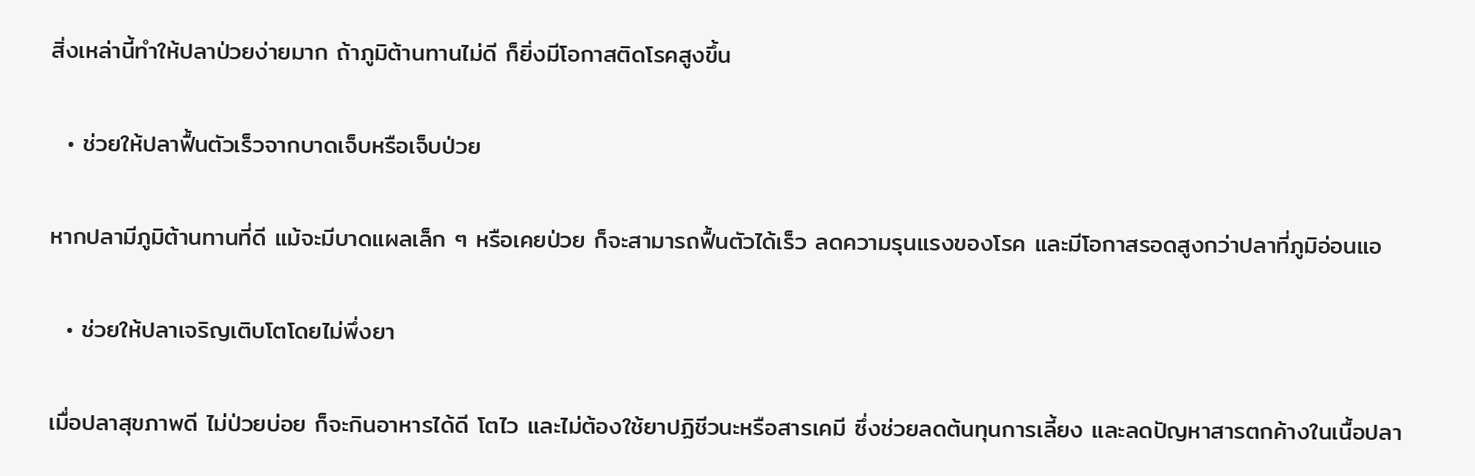สิ่งเหล่านี้ทำให้ปลาป่วยง่ายมาก ถ้าภูมิต้านทานไม่ดี ก็ยิ่งมีโอกาสติดโรคสูงขึ้น

  • ช่วยให้ปลาฟื้นตัวเร็วจากบาดเจ็บหรือเจ็บป่วย

หากปลามีภูมิต้านทานที่ดี แม้จะมีบาดแผลเล็ก ๆ หรือเคยป่วย ก็จะสามารถฟื้นตัวได้เร็ว ลดความรุนแรงของโรค และมีโอกาสรอดสูงกว่าปลาที่ภูมิอ่อนแอ

  • ช่วยให้ปลาเจริญเติบโตโดยไม่พึ่งยา

เมื่อปลาสุขภาพดี ไม่ป่วยบ่อย ก็จะกินอาหารได้ดี โตไว และไม่ต้องใช้ยาปฏิชีวนะหรือสารเคมี ซึ่งช่วยลดต้นทุนการเลี้ยง และลดปัญหาสารตกค้างในเนื้อปลา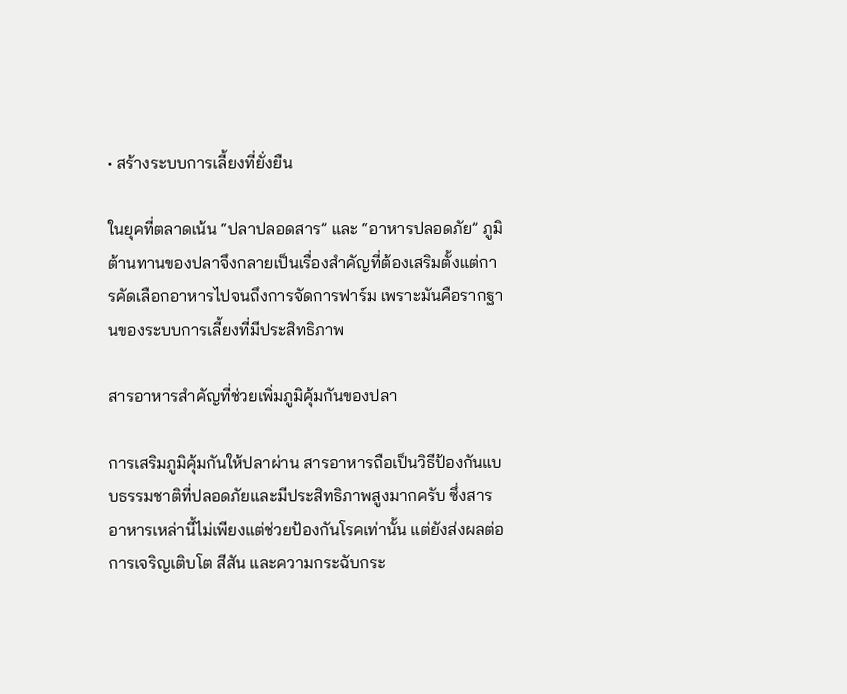• สร้างระบบการเลี้ยงที่ยั่งยืน

ในยุคที่ตลาดเน้น “ปลาปลอดสาร” และ “อาหารปลอดภัย” ภูมิต้านทานของปลาจึงกลายเป็นเรื่องสำคัญที่ต้องเสริมตั้งแต่การคัดเลือกอาหารไปจนถึงการจัดการฟาร์ม เพราะมันคือรากฐานของระบบการเลี้ยงที่มีประสิทธิภาพ

สารอาหารสำคัญที่ช่วยเพิ่มภูมิคุ้มกันของปลา

การเสริมภูมิคุ้มกันให้ปลาผ่าน สารอาหารถือเป็นวิธีป้องกันแบบธรรมชาติที่ปลอดภัยและมีประสิทธิภาพสูงมากครับ ซึ่งสารอาหารเหล่านี้ไม่เพียงแต่ช่วยป้องกันโรคเท่านั้น แต่ยังส่งผลต่อการเจริญเติบโต สีสัน และความกระฉับกระ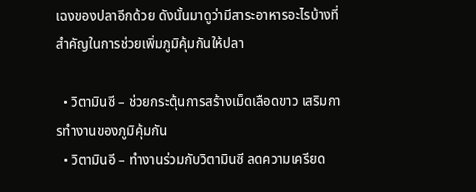เฉงของปลาอีกด้วย ดังนั้นมาดูว่ามีสาระอาหารอะไรบ้างที่สำคัญในการช่วยเพิ่มภูมิคุ้มกันให้ปลา

  • วิตามินซี – ช่วยกระตุ้นการสร้างเม็ดเลือดขาว เสริมการทำงานของภูมิคุ้มกัน
  • วิตามินอี – ทำงานร่วมกับวิตามินซี ลดความเครียด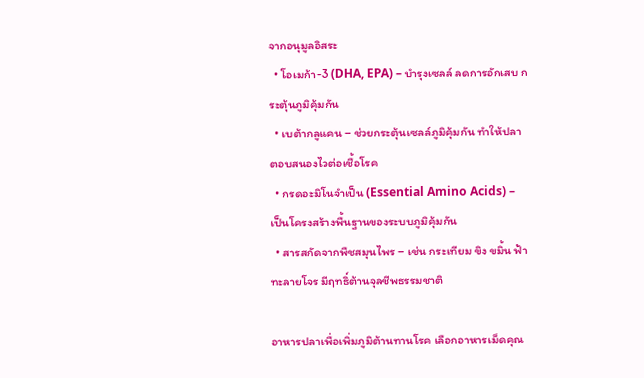จากอนุมูลอิสระ
  • โอเมก้า-3 (DHA, EPA) – บำรุงเซลล์ ลดการอักเสบ กระตุ้นภูมิคุ้มกัน
  • เบต้ากลูแคน – ช่วยกระตุ้นเซลล์ภูมิคุ้มกัน ทำให้ปลาตอบสนองไวต่อเชื้อโรค
  • กรดอะมิโนจำเป็น (Essential Amino Acids) – เป็นโครงสร้างพื้นฐานของระบบภูมิคุ้มกัน
  • สารสกัดจากพืชสมุนไพร – เช่น กระเทียม ขิง ขมิ้น ฟ้าทะลายโจร มีฤทธิ์ต้านจุลชีพธรรมชาติ

อาหารปลาเพื่อเพิ่มภูมิต้านทานโรค เลือกอาหารเม็ดคุณ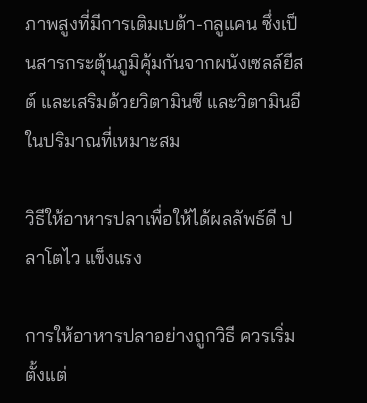ภาพสูงที่มีการเติมเบต้า-กลูแคน ซึ่งเป็นสารกระตุ้นภูมิคุ้มกันจากผนังเซลล์ยีสต์ และเสริมด้วยวิตามินซี และวิตามินอี ในปริมาณที่เหมาะสม

วิธีให้อาหารปลาเพื่อให้ได้ผลลัพธ์ดี ปลาโตไว แข็งแรง

การให้อาหารปลาอย่างถูกวิธี ควรเริ่มตั้งแต่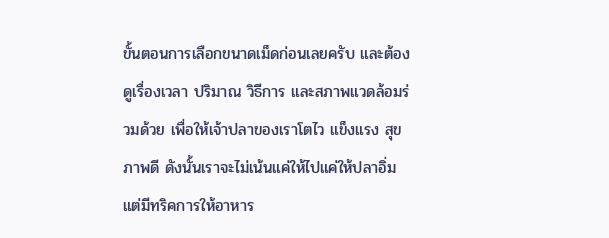ขั้นตอนการเลือกขนาดเม็ดก่อนเลยครับ และต้องดูเรื่องเวลา ปริมาณ วิธีการ และสภาพแวดล้อมร่วมด้วย เพื่อให้เจ้าปลาของเราโตไว แข็งแรง สุขภาพดี ดังนั้นเราจะไม่เน้นแค่ให้ไปแค่ให้ปลาอิ่ม แต่มีทริคการให้อาหาร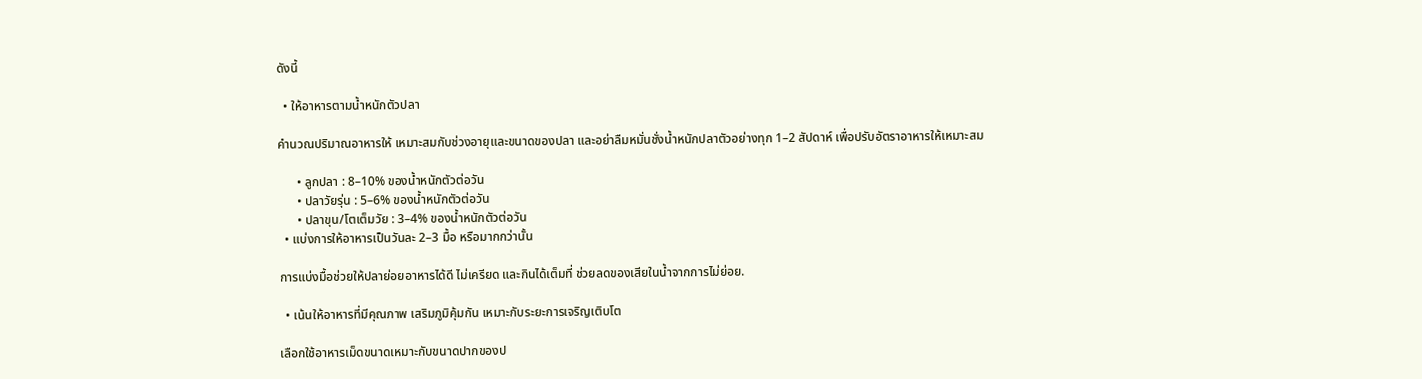ดังนี้

  • ให้อาหารตามน้ำหนักตัวปลา

คำนวณปริมาณอาหารให้ เหมาะสมกับช่วงอายุและขนาดของปลา และอย่าลืมหมั่นชั่งน้ำหนักปลาตัวอย่างทุก 1–2 สัปดาห์ เพื่อปรับอัตราอาหารให้เหมาะสม

      • ลูกปลา : 8–10% ของน้ำหนักตัวต่อวัน
      • ปลาวัยรุ่น : 5–6% ของน้ำหนักตัวต่อวัน
      • ปลาขุน/โตเต็มวัย : 3–4% ของน้ำหนักตัวต่อวัน
  • แบ่งการให้อาหารเป็นวันละ 2–3 มื้อ หรือมากกว่านั้น

การแบ่งมื้อช่วยให้ปลาย่อยอาหารได้ดี ไม่เครียด และกินได้เต็มที่ ช่วยลดของเสียในน้ำจากการไม่ย่อย.

  • เน้นให้อาหารที่มีคุณภาพ เสริมภูมิคุ้มกัน เหมาะกับระยะการเจริญเติบโต

เลือกใช้อาหารเม็ดขนาดเหมาะกับขนาดปากของป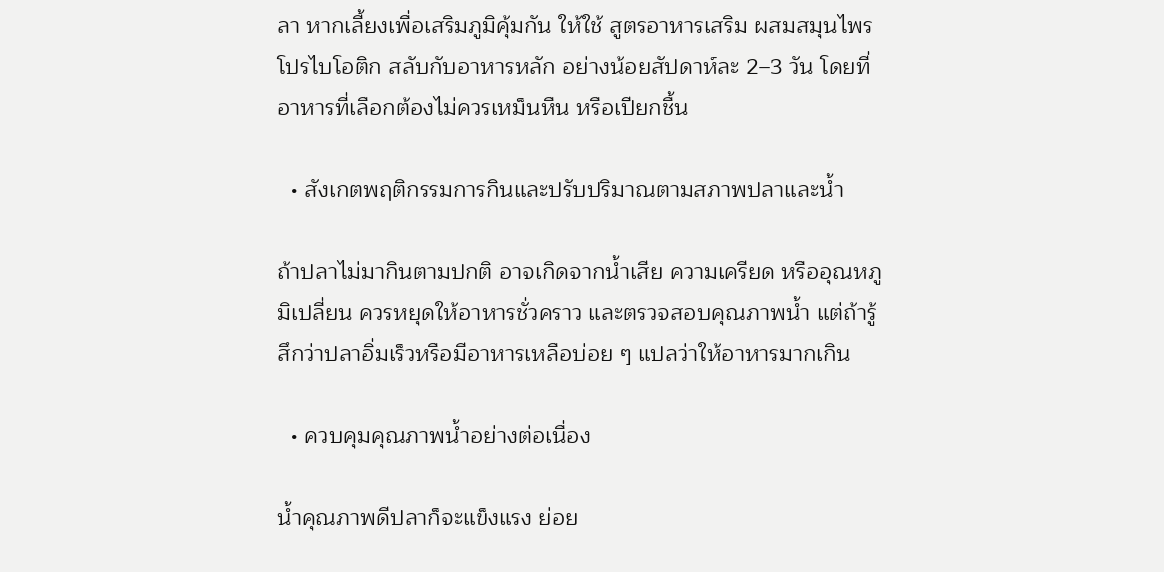ลา หากเลี้ยงเพื่อเสริมภูมิคุ้มกัน ให้ใช้ สูตรอาหารเสริม ผสมสมุนไพร โปรไบโอติก สลับกับอาหารหลัก อย่างน้อยสัปดาห์ละ 2–3 วัน โดยที่อาหารที่เลือกต้องไม่ควรเหม็นหืน หรือเปียกชื้น

  • สังเกตพฤติกรรมการกินและปรับปริมาณตามสภาพปลาและน้ำ

ถ้าปลาไม่มากินตามปกติ อาจเกิดจากน้ำเสีย ความเครียด หรืออุณหภูมิเปลี่ยน ควรหยุดให้อาหารชั่วคราว และตรวจสอบคุณภาพน้ำ แต่ถ้ารู้สึกว่าปลาอิ่มเร็วหรือมีอาหารเหลือบ่อย ๆ แปลว่าให้อาหารมากเกิน

  • ควบคุมคุณภาพน้ำอย่างต่อเนื่อง

น้ำคุณภาพดีปลาก็จะแข็งแรง ย่อย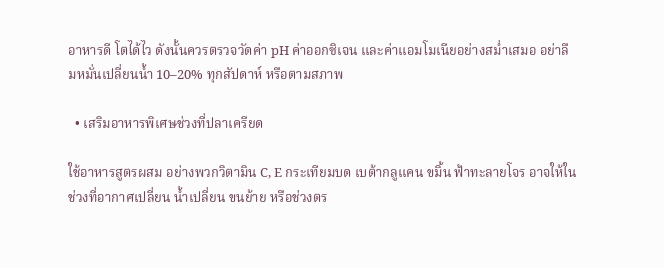อาหารดี โตได้ไว ดังนั้นควรตรวจวัดค่า pH ค่าออกซิเจน และค่าแอมโมเนียอย่างสม่ำเสมอ อย่าลืมหมั่นเปลี่ยนน้ำ 10–20% ทุกสัปดาห์ หรือตามสภาพ

  • เสริมอาหารพิเศษช่วงที่ปลาเครียด

ใช้อาหารสูตรผสม อย่างพวกวิตามิน C, E กระเทียมบด เบต้ากลูแคน ขมิ้น ฟ้าทะลายโจร อาจให้ในช่วงที่อากาศเปลี่ยน น้ำเปลี่ยน ขนย้าย หรือช่วงตร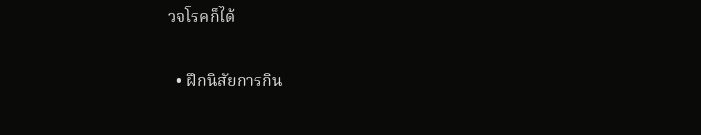วจโรคก็ได้

  • ฝึกนิสัยการกิน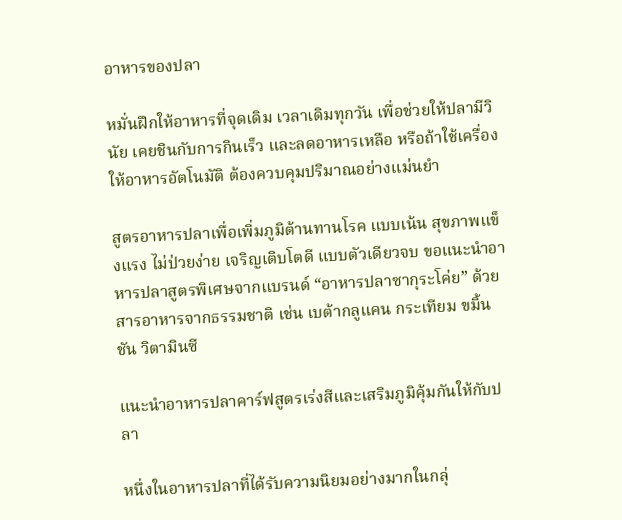อาหารของปลา

หมั่นฝึกให้อาหารที่จุดเดิม เวลาเดิมทุกวัน เพื่อช่วยให้ปลามีวินัย เคยชินกับการกินเร็ว และลดอาหารเหลือ หรือถ้าใช้เครื่องให้อาหารอัตโนมัติ ต้องควบคุมปริมาณอย่างแม่นยำ

สูตรอาหารปลาเพื่อเพิ่มภูมิต้านทานโรค แบบเน้น สุขภาพแข็งแรง ไม่ป่วยง่าย เจริญเติบโตดี แบบตัวเดียวจบ ขอแนะนำอาหารปลาสูตรพิเศษจากแบรนด์ “อาหารปลาซากุระโค่ย” ด้วยสารอาหารจากธรรมชาติ เช่น เบต้ากลูแคน กระเทียม ขมิ้นชัน วิตามินซี

แนะนำอาหารปลาคาร์ฟสูตรเร่งสีและเสริมภูมิคุ้มกันให้กับปลา

หนึ่งในอาหารปลาที่ได้รับความนิยมอย่างมากในกลุ่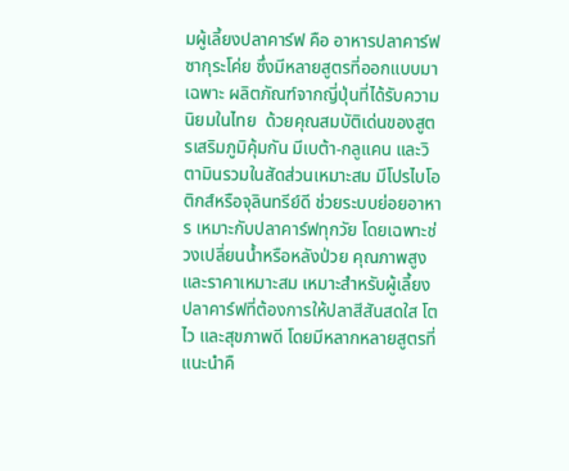มผู้เลี้ยงปลาคาร์ฟ คือ อาหารปลาคาร์ฟซากุระโค่ย ซึ่งมีหลายสูตรที่ออกแบบมาเฉพาะ ผลิตภัณฑ์จากญี่ปุ่นที่ได้รับความนิยมในไทย  ด้วยคุณสมบัติเด่นของสูตรเสริมภูมิคุ้มกัน มีเบต้า-กลูแคน และวิตามินรวมในสัดส่วนเหมาะสม มีโปรไบโอติกส์หรือจุลินทรีย์ดี ช่วยระบบย่อยอาหาร เหมาะกับปลาคาร์ฟทุกวัย โดยเฉพาะช่วงเปลี่ยนน้ำหรือหลังป่วย คุณภาพสูงและราคาเหมาะสม เหมาะสำหรับผู้เลี้ยงปลาคาร์ฟที่ต้องการให้ปลาสีสันสดใส โตไว และสุขภาพดี โดยมีหลากหลายสูตรที่แนะนำคื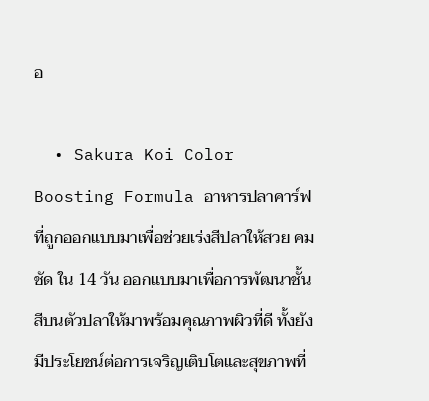อ

  • Sakura Koi Color Boosting Formula อาหารปลาคาร์ฟที่ถูกออกแบบมาเพื่อช่วยเร่งสีปลาให้สวย คมชัด ใน 14 วัน ออกแบบมาเพื่อการพัฒนาชั้นสีบนตัวปลาให้มาพร้อมคุณภาพผิวที่ดี ทั้งยังมีประโยชน์ต่อการเจริญเติบโตและสุขภาพที่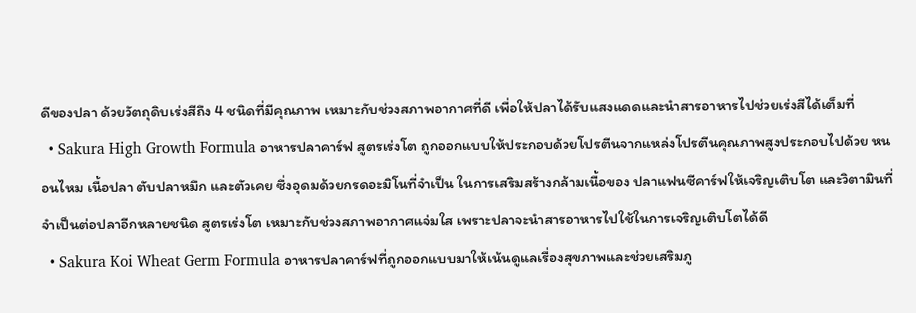ดีของปลา ด้วยวัตถุดิบเร่งสีถึง 4 ชนิดที่มีคุณภาพ เหมาะกับช่วงสภาพอากาศที่ดี เพื่อให้ปลาได้รับแสงแดดและนำสารอาหารไปช่วยเร่งสีได้เต็มที่
  • Sakura High Growth Formula อาหารปลาคาร์ฟ สูตรเร่งโต ถูกออกแบบให้ประกอบด้วยโปรตีนจากแหล่งโปรตีนคุณภาพสูงประกอบไปด้วย หนอนไหม เนื้อปลา ตับปลาหมึก และตัวเคย ซึ่งอุดมด้วยกรดอะมิโนที่จำเป็น ในการเสริมสร้างกล้ามเนื้อของ ปลาแฟนซีคาร์ฟให้เจริญเติบโต และวิตามินที่จำเป็นต่อปลาอีกหลายชนิด สูตรเร่งโต เหมาะกับช่วงสภาพอากาศแจ่มใส เพราะปลาจะนำสารอาหารไปใช้ในการเจริญเติบโตได้ดี
  • Sakura Koi Wheat Germ Formula อาหารปลาคาร์ฟที่ถูกออกแบบมาให้เน้นดูแลเรื่องสุขภาพและช่วยเสริมภู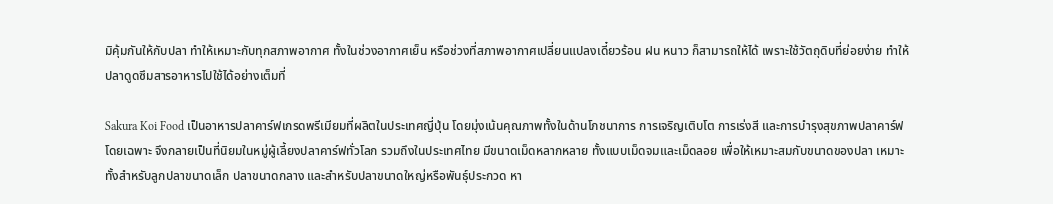มิคุ้มกันให้กับปลา ทำให้เหมาะกับทุกสภาพอากาศ ทั้งในช่วงอากาศเย็น หรือช่วงที่สภาพอากาศเปลี่ยนแปลงเดี๋ยวร้อน ฝน หนาว ก็สามารถให้ได้ เพราะใช้วัตถุดิบที่ย่อยง่าย ทำให้ปลาดูดซึมสารอาหารไปใช้ได้อย่างเต็มที่

Sakura Koi Food เป็นอาหารปลาคาร์ฟเกรดพรีเมียมที่ผลิตในประเทศญี่ปุ่น โดยมุ่งเน้นคุณภาพทั้งในด้านโภชนาการ การเจริญเติบโต การเร่งสี และการบำรุงสุขภาพปลาคาร์ฟโดยเฉพาะ จึงกลายเป็นที่นิยมในหมู่ผู้เลี้ยงปลาคาร์ฟทั่วโลก รวมถึงในประเทศไทย มีขนาดเม็ดหลากหลาย ทั้งแบบเม็ดจมและเม็ดลอย เพื่อให้เหมาะสมกับขนาดของปลา เหมาะทั้งสำหรับลูกปลาขนาดเล็ก ปลาขนาดกลาง และสำหรับปลาขนาดใหญ่หรือพันธุ์ประกวด หา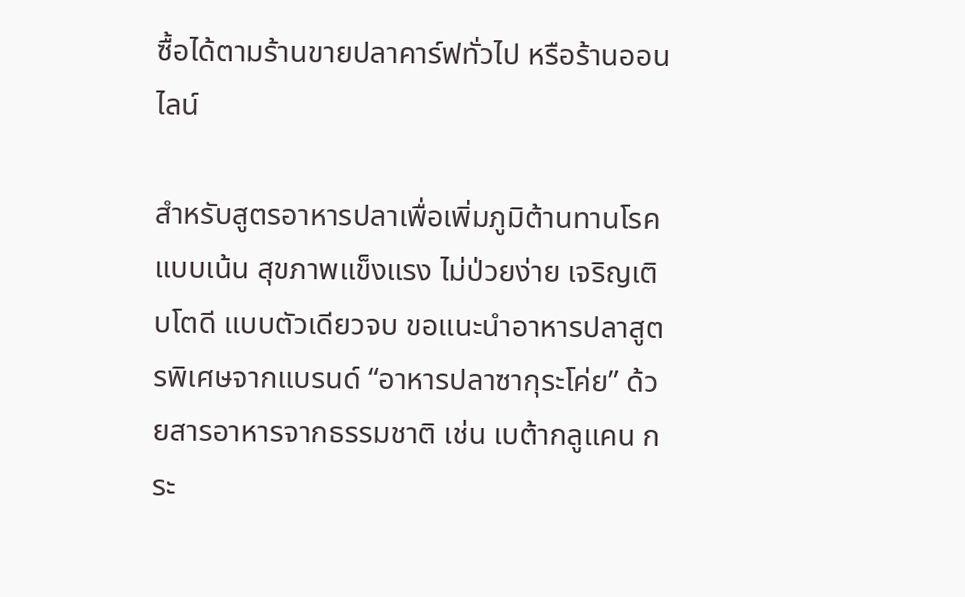ซื้อได้ตามร้านขายปลาคาร์ฟทั่วไป หรือร้านออนไลน์

สำหรับสูตรอาหารปลาเพื่อเพิ่มภูมิต้านทานโรค แบบเน้น สุขภาพแข็งแรง ไม่ป่วยง่าย เจริญเติบโตดี แบบตัวเดียวจบ ขอแนะนำอาหารปลาสูตรพิเศษจากแบรนด์ “อาหารปลาซากุระโค่ย” ด้วยสารอาหารจากธรรมชาติ เช่น เบต้ากลูแคน กระ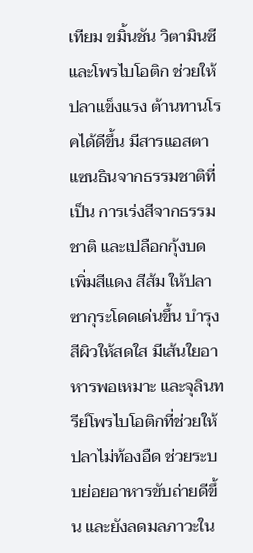เทียม ขมิ้นชัน วิตามินซี และโพรไบโอติก ช่วยให้ปลาแข็งแรง ต้านทานโรคได้ดีขึ้น มีสารแอสตาแซนธินจากธรรมชาติที่เป็น การเร่งสีจากธรรมชาติ และเปลือกกุ้งบด เพิ่มสีแดง สีส้ม ให้ปลาซากุระโดดเด่นขึ้น บำรุงสีผิวให้สดใส มีเส้นใยอาหารพอเหมาะ และจุลินทรีย์โพรไบโอติกที่ช่วยให้ปลาไม่ท้องอืด ช่วยระบบย่อยอาหารขับถ่ายดีขึ้น และยังลดมลภาวะใน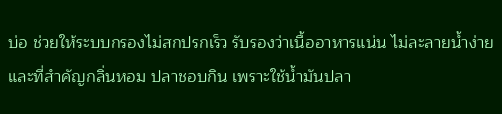บ่อ ช่วยให้ระบบกรองไม่สกปรกเร็ว รับรองว่าเนื้ออาหารแน่น ไม่ละลายน้ำง่าย และที่สำคัญกลิ่นหอม ปลาชอบกิน เพราะใช้น้ำมันปลา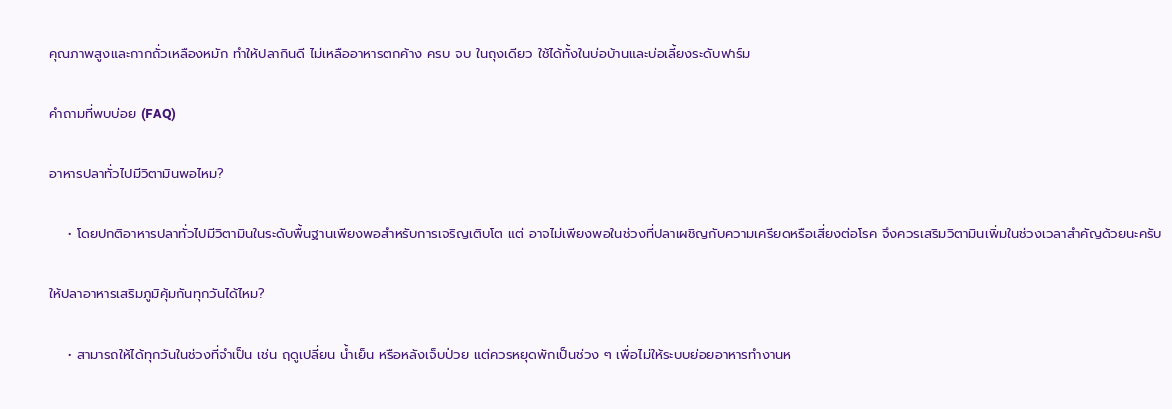คุณภาพสูงและกากถั่วเหลืองหมัก ทำให้ปลากินดี ไม่เหลืออาหารตกค้าง ครบ จบ ในถุงเดียว ใช้ได้ทั้งในบ่อบ้านและบ่อเลี้ยงระดับฟาร์ม

คำถามที่พบบ่อย (FAQ)

อาหารปลาทั่วไปมีวิตามินพอไหม?

    • โดยปกติอาหารปลาทั่วไปมีวิตามินในระดับพื้นฐานเพียงพอสำหรับการเจริญเติบโต แต่ อาจไม่เพียงพอในช่วงที่ปลาเผชิญกับความเครียดหรือเสี่ยงต่อโรค จึงควรเสริมวิตามินเพิ่มในช่วงเวลาสำคัญด้วยนะครับ

ให้ปลาอาหารเสริมภูมิคุ้มกันทุกวันได้ไหม?

    • สามารถให้ได้ทุกวันในช่วงที่จำเป็น เช่น ฤดูเปลี่ยน น้ำเย็น หรือหลังเจ็บป่วย แต่ควรหยุดพักเป็นช่วง ๆ เพื่อไม่ให้ระบบย่อยอาหารทำงานห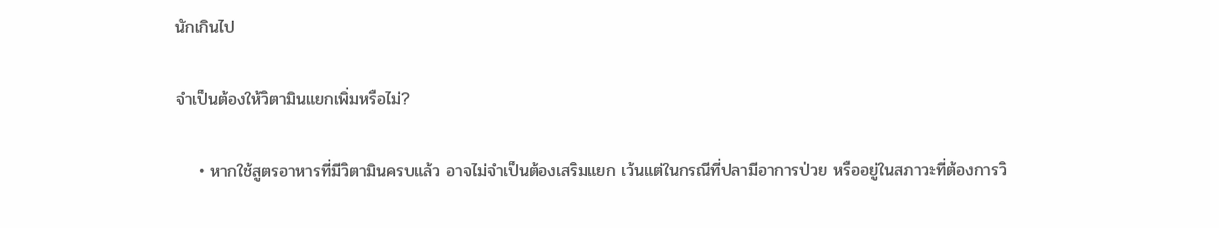นักเกินไป

จำเป็นต้องให้วิตามินแยกเพิ่มหรือไม่?

    • หากใช้สูตรอาหารที่มีวิตามินครบแล้ว อาจไม่จำเป็นต้องเสริมแยก เว้นแต่ในกรณีที่ปลามีอาการป่วย หรืออยู่ในสภาวะที่ต้องการวิ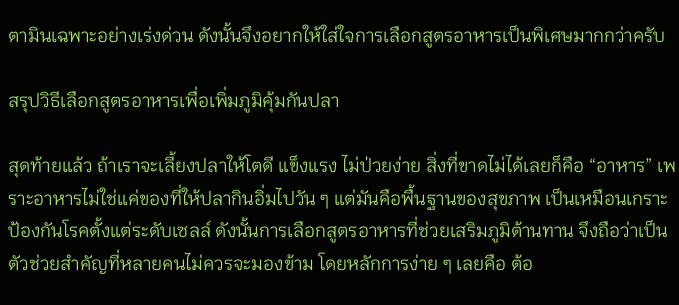ตามินเฉพาะอย่างเร่งด่วน ดังนั้นจึงอยากให้ใส่ใจการเลือกสูตรอาหารเป็นพิเศษมากกว่าครับ

สรุปวิธีเลือกสูตรอาหารเพื่อเพิ่มภูมิคุ้มกันปลา

สุดท้ายแล้ว ถ้าเราจะเลี้ยงปลาให้โตดี แข็งแรง ไม่ป่วยง่าย สิ่งที่ขาดไม่ได้เลยก็คือ “อาหาร” เพราะอาหารไม่ใช่แค่ของที่ให้ปลากินอิ่มไปวัน ๆ แต่มันคือพื้นฐานของสุขภาพ เป็นเหมือนเกราะป้องกันโรคตั้งแต่ระดับเซลล์ ดังนั้นการเลือกสูตรอาหารที่ช่วยเสริมภูมิต้านทาน จึงถือว่าเป็นตัวช่วยสำคัญที่หลายคนไม่ควรจะมองข้าม โดยหลักการง่าย ๆ เลยคือ ต้อ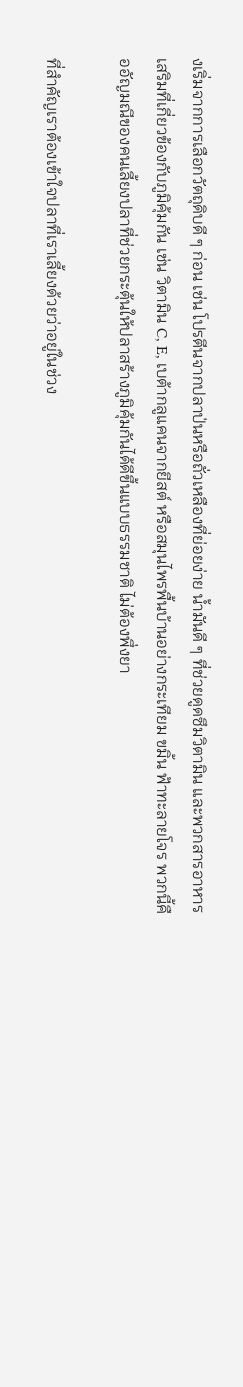งเริ่มจากการเลือกวัตถุดิบดี ๆ ก่อน เช่น โปรตีนจากปลาป่นหรือถั่วเหลืองที่ย่อยง่าย น้ำมันดี ๆ ที่ช่วยดูดซึมวิตามิน และพวกสารอาหารเสริมที่เกี่ยวข้องกับภูมิคุ้มกัน เช่น วิตามิน C, E, เบต้ากลูแคนจากยีสต์ หรือสมุนไพรพื้นบ้านอย่างกระเทียม ขมิ้น ฟ้าทะลายโจร พวกนี้คืออัญมณีของคนเลี้ยงปลาที่ช่วยกระตุ้นให้ปลาสร้างภูมิคุ้มกันได้ดีขึ้นแบบธรรมชาติ ไม่ต้องพึ่งยา

ที่สำคัญเราต้องเข้าใจปลาที่เราเลี้ยงด้วยว่าอยู่ในช่วง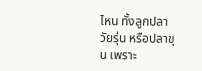ไหน ทั้งลูกปลา วัยรุ่น หรือปลาขุน เพราะ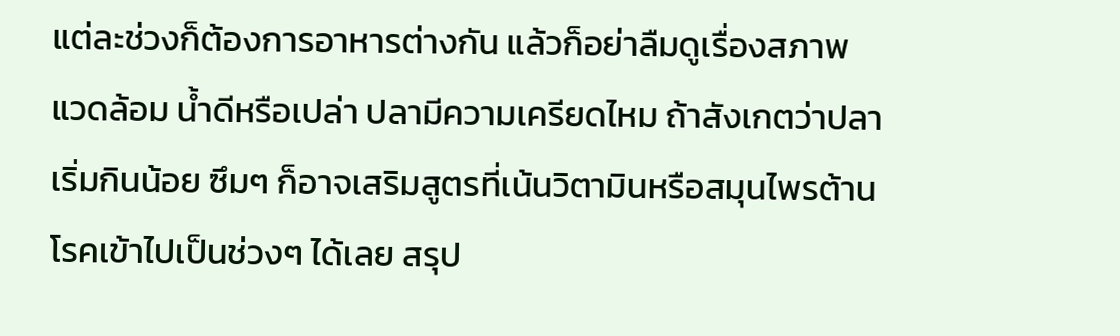แต่ละช่วงก็ต้องการอาหารต่างกัน แล้วก็อย่าลืมดูเรื่องสภาพแวดล้อม น้ำดีหรือเปล่า ปลามีความเครียดไหม ถ้าสังเกตว่าปลาเริ่มกินน้อย ซึมๆ ก็อาจเสริมสูตรที่เน้นวิตามินหรือสมุนไพรต้านโรคเข้าไปเป็นช่วงๆ ได้เลย สรุป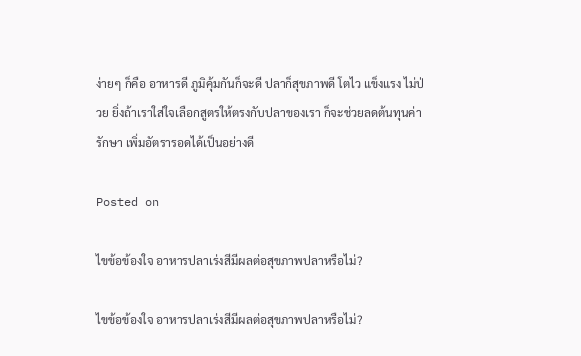ง่ายๆ ก็คือ อาหารดี ภูมิคุ้มกันก็จะดี ปลาก็สุขภาพดี โตไว แข็งแรง ไม่ป่วย ยิ่งถ้าเราใส่ใจเลือกสูตรให้ตรงกับปลาของเรา ก็จะช่วยลดต้นทุนค่ารักษา เพิ่มอัตรารอดได้เป็นอย่างดี

Posted on

ไขข้อข้องใจ อาหารปลาเร่งสีมีผลต่อสุขภาพปลาหรือไม่?

ไขข้อข้องใจ อาหารปลาเร่งสีมีผลต่อสุขภาพปลาหรือไม่?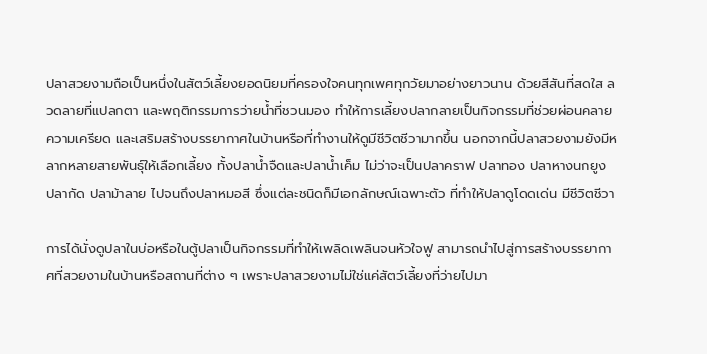ปลาสวยงามถือเป็นหนึ่งในสัตว์เลี้ยงยอดนิยมที่ครองใจคนทุกเพศทุกวัยมาอย่างยาวนาน ด้วยสีสันที่สดใส ลวดลายที่แปลกตา และพฤติกรรมการว่ายน้ำที่ชวนมอง ทำให้การเลี้ยงปลากลายเป็นกิจกรรมที่ช่วยผ่อนคลายความเครียด และเสริมสร้างบรรยากาศในบ้านหรือที่ทำงานให้ดูมีชีวิตชีวามากขึ้น นอกจากนี้ปลาสวยงามยังมีหลากหลายสายพันธุ์ให้เลือกเลี้ยง ทั้งปลาน้ำจืดและปลาน้ำเค็ม ไม่ว่าจะเป็นปลาคราฟ ปลาทอง ปลาหางนกยูง ปลากัด ปลาม้าลาย ไปจนถึงปลาหมอสี ซึ่งแต่ละชนิดก็มีเอกลักษณ์เฉพาะตัว ที่ทำให้ปลาดูโดดเด่น มีชีวิตชีวา

การได้นั่งดูปลาในบ่อหรือในตู้ปลาเป็นกิจกรรมที่ทำให้เพลิดเพลินจนหัวใจฟู สามารถนำไปสู่การสร้างบรรยากาศที่สวยงามในบ้านหรือสถานที่ต่าง ๆ เพราะปลาสวยงามไม่ใช่แค่สัตว์เลี้ยงที่ว่ายไปมา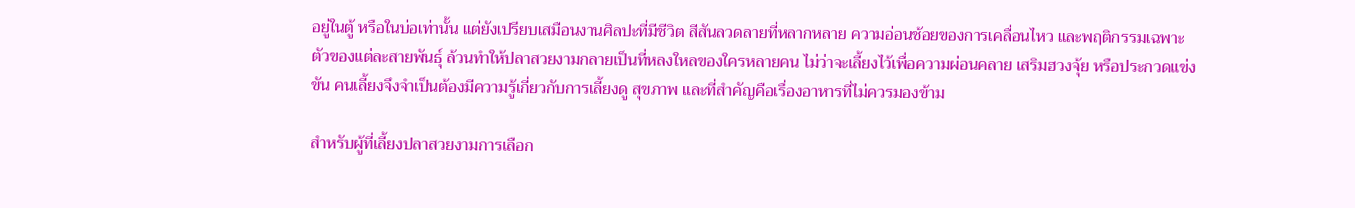อยู่ในตู้ หรือในบ่อเท่านั้น แต่ยังเปรียบเสมือนงานศิลปะที่มีชีวิต สีสันลวดลายที่หลากหลาย ความอ่อนช้อยของการเคลื่อนไหว และพฤติกรรมเฉพาะตัวของแต่ละสายพันธุ์ ล้วนทำให้ปลาสวยงามกลายเป็นที่หลงใหลของใครหลายคน ไม่ว่าจะเลี้ยงไว้เพื่อความผ่อนคลาย เสริมฮวงจุ้ย หรือประกวดแข่งขัน คนเลี้ยงจึงจำเป็นต้องมีความรู้เกี่ยวกับการเลี้ยงดู สุขภาพ และที่สำคัญคือเรื่องอาหารที่ไม่ควรมองข้าม

สำหรับผู้ที่เลี้ยงปลาสวยงามการเลือก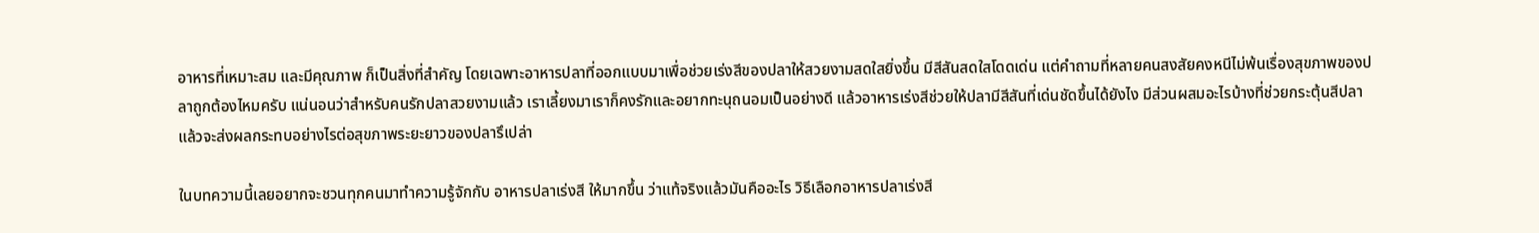อาหารที่เหมาะสม และมีคุณภาพ ก็เป็นสิ่งที่สำคัญ โดยเฉพาะอาหารปลาที่ออกแบบมาเพื่อช่วยเร่งสีของปลาให้สวยงามสดใสยิ่งขึ้น มีสีสันสดใสโดดเด่น แต่คำถามที่หลายคนสงสัยคงหนีไม่พ้นเรื่องสุขภาพของปลาถูกต้องไหมครับ แน่นอนว่าสำหรับคนรักปลาสวยงามแล้ว เราเลี้ยงมาเราก็คงรักและอยากทะนุถนอมเป็นอย่างดี แล้วอาหารเร่งสีช่วยให้ปลามีสีสันที่เด่นชัดขึ้นได้ยังไง มีส่วนผสมอะไรบ้างที่ช่วยกระตุ้นสีปลา แล้วจะส่งผลกระทบอย่างไรต่อสุขภาพระยะยาวของปลารึเปล่า

ในบทความนี้เลยอยากจะชวนทุกคนมาทำความรู้จักกับ อาหารปลาเร่งสี ให้มากขึ้น ว่าแท้จริงแล้วมันคืออะไร วิธีเลือกอาหารปลาเร่งสี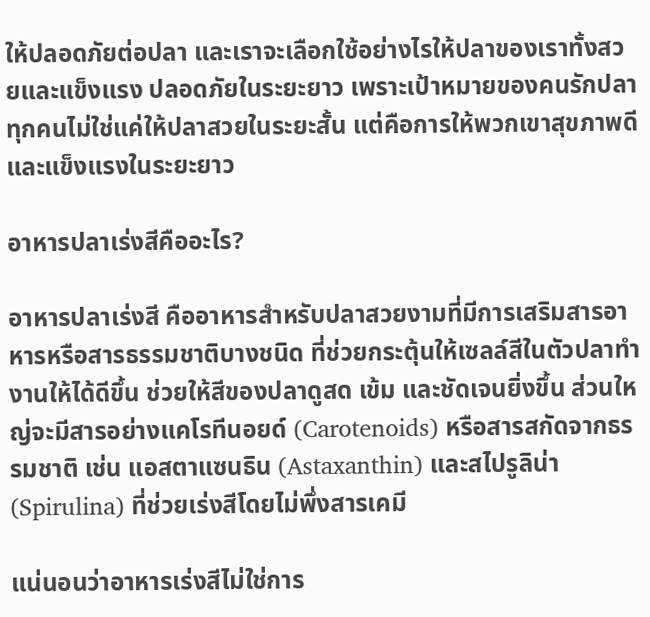ให้ปลอดภัยต่อปลา และเราจะเลือกใช้อย่างไรให้ปลาของเราทั้งสวยและแข็งแรง ปลอดภัยในระยะยาว เพราะเป้าหมายของคนรักปลาทุกคนไม่ใช่แค่ให้ปลาสวยในระยะสั้น แต่คือการให้พวกเขาสุขภาพดีและแข็งแรงในระยะยาว

อาหารปลาเร่งสีคืออะไร?

อาหารปลาเร่งสี คืออาหารสำหรับปลาสวยงามที่มีการเสริมสารอาหารหรือสารธรรมชาติบางชนิด ที่ช่วยกระตุ้นให้เซลล์สีในตัวปลาทำงานให้ได้ดีขึ้น ช่วยให้สีของปลาดูสด เข้ม และชัดเจนยิ่งขึ้น ส่วนใหญ่จะมีสารอย่างแคโรทีนอยด์ (Carotenoids) หรือสารสกัดจากธรรมชาติ เช่น แอสตาแซนธิน (Astaxanthin) และสไปรูลิน่า (Spirulina) ที่ช่วยเร่งสีโดยไม่พึ่งสารเคมี

แน่นอนว่าอาหารเร่งสีไม่ใช่การ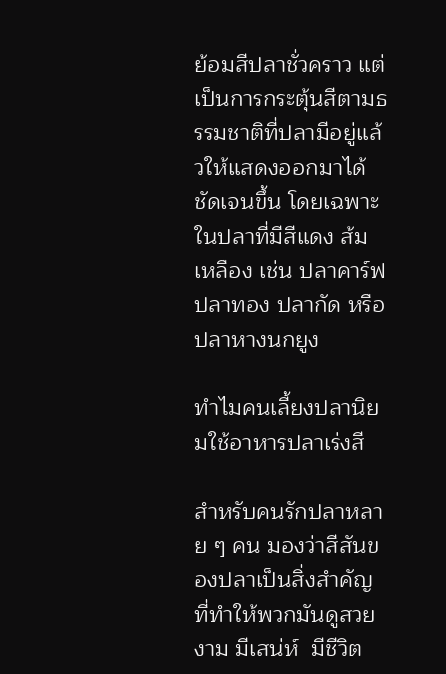ย้อมสีปลาชั่วคราว แต่เป็นการกระตุ้นสีตามธรรมชาติที่ปลามีอยู่แล้วให้แสดงออกมาได้ชัดเจนขึ้น โดยเฉพาะในปลาที่มีสีแดง ส้ม เหลือง เช่น ปลาคาร์ฟ ปลาทอง ปลากัด หรือปลาหางนกยูง

ทำไมคนเลี้ยงปลานิยมใช้อาหารปลาเร่งสี

สำหรับคนรักปลาหลาย ๆ คน มองว่าสีสันของปลาเป็นสิ่งสำคัญ ที่ทำให้พวกมันดูสวยงาม มีเสน่ห์  มีชีวิต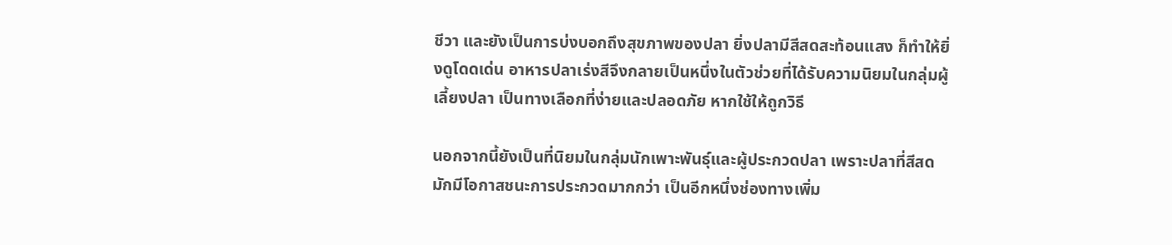ชีวา และยังเป็นการบ่งบอกถึงสุขภาพของปลา ยิ่งปลามีสีสดสะท้อนแสง ก็ทำให้ยิ่งดูโดดเด่น อาหารปลาเร่งสีจึงกลายเป็นหนึ่งในตัวช่วยที่ได้รับความนิยมในกลุ่มผู้เลี้ยงปลา เป็นทางเลือกที่ง่ายและปลอดภัย หากใช้ให้ถูกวิธี

นอกจากนี้ยังเป็นที่นิยมในกลุ่มนักเพาะพันธุ์และผู้ประกวดปลา เพราะปลาที่สีสดมักมีโอกาสชนะการประกวดมากกว่า เป็นอีกหนึ่งช่องทางเพิ่ม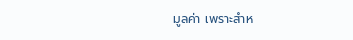มูลค่า เพราะสำห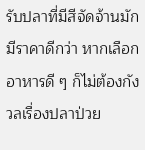รับปลาที่มีสีจัดจ้านมักมีราคาดีกว่า หากเลือกอาหารดี ๆ ก็ไม่ต้องกังวลเรื่องปลาป่วย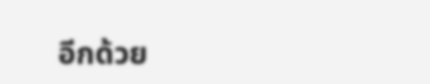อีกด้วย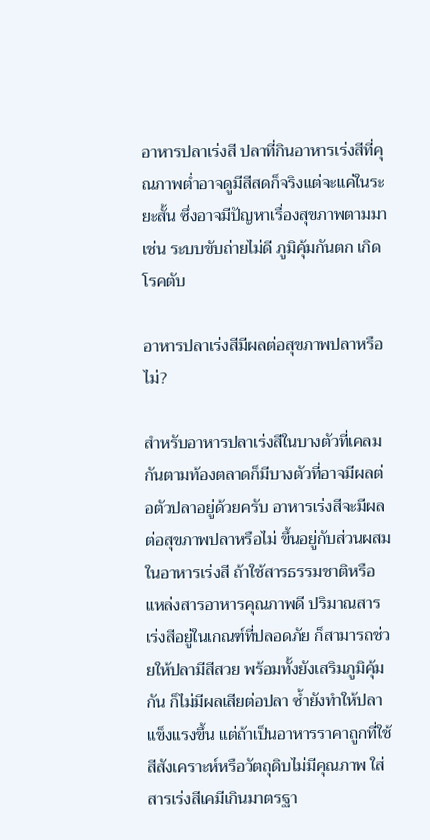อาหารปลาเร่งสี ปลาที่กินอาหารเร่งสีที่คุณภาพต่ำอาจดูมีสีสดก็จริงแต่จะแค่ในระยะสั้น ซึ่งอาจมีปัญหาเรื่องสุขภาพตามมา เช่น ระบบขับถ่ายไม่ดี ภูมิคุ้มกันตก เกิดโรคตับ

อาหารปลาเร่งสีมีผลต่อสุขภาพปลาหรือไม่?

สำหรับอาหารปลาเร่งสีในบางตัวที่เคลมกันตามท้องตลาดก็มีบางตัวที่อาจมีผลต่อตัวปลาอยู่ด้วยครับ อาหารเร่งสีจะมีผลต่อสุขภาพปลาหรือไม่ ขึ้นอยู่กับส่วนผสมในอาหารเร่งสี ถ้าใช้สารธรรมชาติหรือแหล่งสารอาหารคุณภาพดี ปริมาณสารเร่งสีอยู่ในเกณฑ์ที่ปลอดภัย ก็สามารถช่วยให้ปลามีสีสวย พร้อมทั้งยังเสริมภูมิคุ้มกัน ก็ไม่มีผลเสียต่อปลา ซ้ำยังทำให้ปลาแข็งแรงขึ้น แต่ถ้าเป็นอาหารราคาถูกที่ใช้สีสังเคราะห์หรือวัตถุดิบไม่มีคุณภาพ ใส่สารเร่งสีเคมีเกินมาตรฐา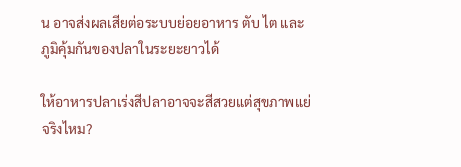น อาจส่งผลเสียต่อระบบย่อยอาหาร ตับ ไต และภูมิคุ้มกันของปลาในระยะยาวได้

ให้อาหารปลาเร่งสีปลาอาจจะสีสวยแต่สุขภาพแย่ จริงไหม?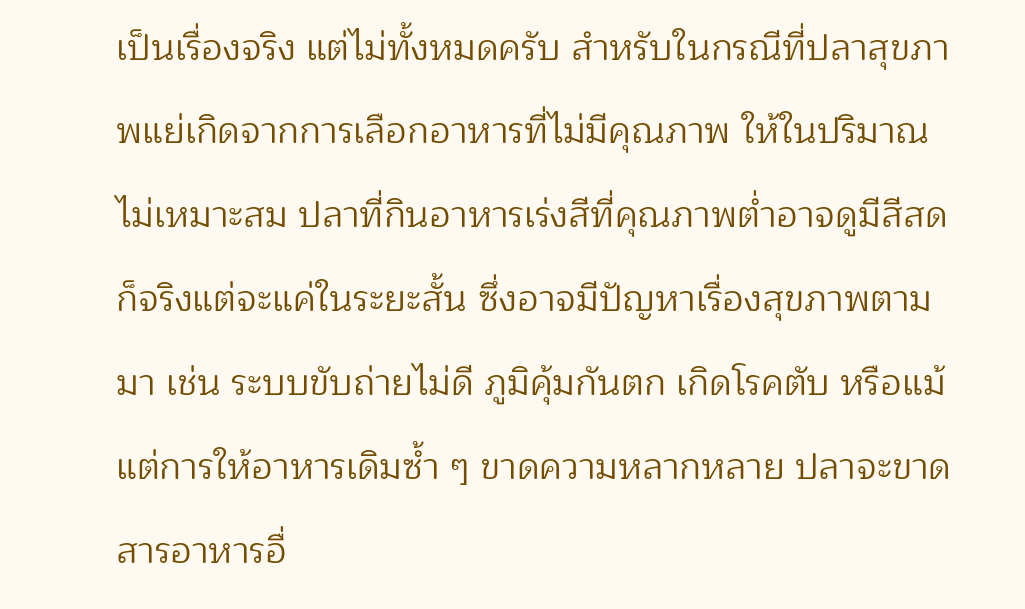เป็นเรื่องจริง แต่ไม่ทั้งหมดครับ สำหรับในกรณีที่ปลาสุขภาพแย่เกิดจากการเลือกอาหารที่ไม่มีคุณภาพ ให้ในปริมาณไม่เหมาะสม ปลาที่กินอาหารเร่งสีที่คุณภาพต่ำอาจดูมีสีสดก็จริงแต่จะแค่ในระยะสั้น ซึ่งอาจมีปัญหาเรื่องสุขภาพตามมา เช่น ระบบขับถ่ายไม่ดี ภูมิคุ้มกันตก เกิดโรคตับ หรือแม้แต่การให้อาหารเดิมซ้ำ ๆ ขาดความหลากหลาย ปลาจะขาดสารอาหารอื่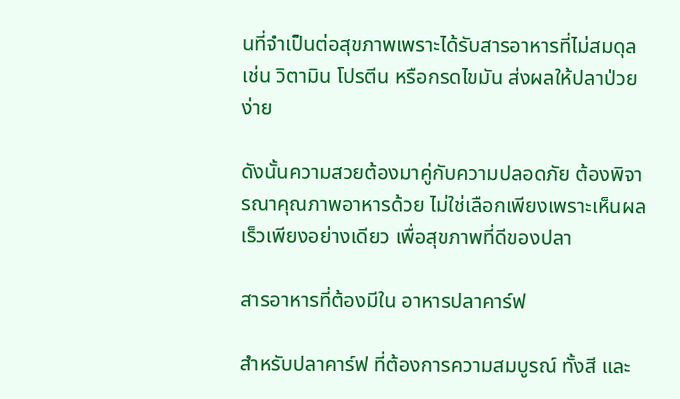นที่จำเป็นต่อสุขภาพเพราะได้รับสารอาหารที่ไม่สมดุล  เช่น วิตามิน โปรตีน หรือกรดไขมัน ส่งผลให้ปลาป่วยง่าย

ดังนั้นความสวยต้องมาคู่กับความปลอดภัย ต้องพิจารณาคุณภาพอาหารด้วย ไม่ใช่เลือกเพียงเพราะเห็นผลเร็วเพียงอย่างเดียว เพื่อสุขภาพที่ดีของปลา

สารอาหารที่ต้องมีใน อาหารปลาคาร์ฟ

สำหรับปลาคาร์ฟ ที่ต้องการความสมบูรณ์ ทั้งสี และ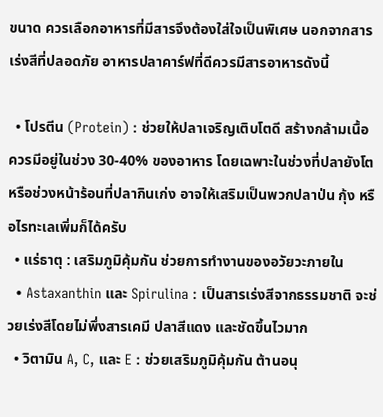ขนาด ควรเลือกอาหารที่มีสารจึงต้องใส่ใจเป็นพิเศษ นอกจากสารเร่งสีที่ปลอดภัย อาหารปลาคาร์ฟที่ดีควรมีสารอาหารดังนี้

  • โปรตีน (Protein) : ช่วยให้ปลาเจริญเติบโตดี สร้างกล้ามเนื้อ ควรมีอยู่ในช่วง 30-40% ของอาหาร โดยเฉพาะในช่วงที่ปลายังโต หรือช่วงหน้าร้อนที่ปลากินเก่ง อาจให้เสริมเป็นพวกปลาป่น กุ้ง หรือไรทะเลเพิ่มก็ได้ครับ
  • แร่ธาตุ : เสริมภูมิคุ้มกัน ช่วยการทำงานของอวัยวะภายใน
  • Astaxanthin และ Spirulina : เป็นสารเร่งสีจากธรรมชาติ จะช่วยเร่งสีโดยไม่พึ่งสารเคมี ปลาสีแดง และชัดขึ้นไวมาก
  • วิตามิน A, C, และ E : ช่วยเสริมภูมิคุ้มกัน ต้านอนุ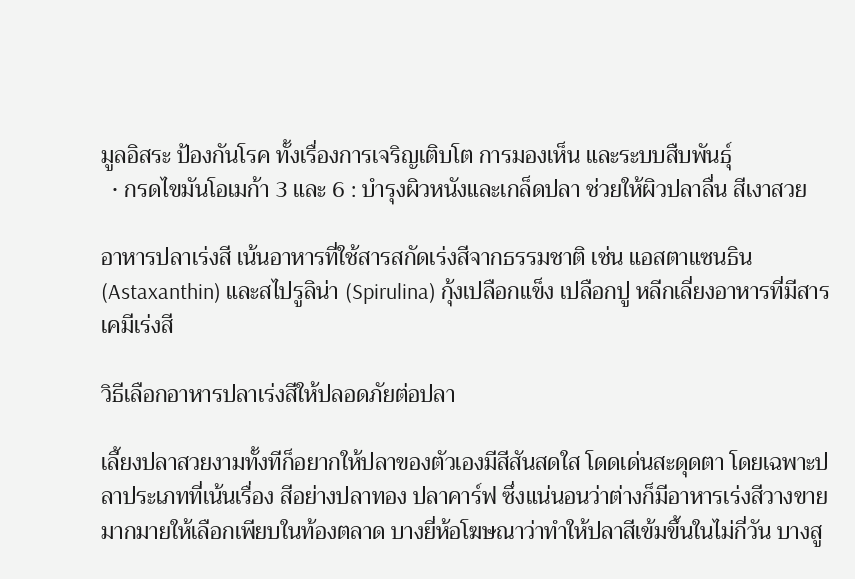มูลอิสระ ป้องกันโรค ทั้งเรื่องการเจริญเติบโต การมองเห็น และระบบสืบพันธุ์
  • กรดไขมันโอเมก้า 3 และ 6 : บำรุงผิวหนังและเกล็ดปลา ช่วยให้ผิวปลาลื่น สีเงาสวย

อาหารปลาเร่งสี เน้นอาหารที่ใช้สารสกัดเร่งสีจากธรรมชาติ เช่น แอสตาแซนธิน (Astaxanthin) และสไปรูลิน่า (Spirulina) กุ้งเปลือกแข็ง เปลือกปู หลีกเลี่ยงอาหารที่มีสารเคมีเร่งสี

วิธีเลือกอาหารปลาเร่งสีให้ปลอดภัยต่อปลา

เลี้ยงปลาสวยงามทั้งทีก็อยากให้ปลาของตัวเองมีสีสันสดใส โดดเด่นสะดุดตา โดยเฉพาะปลาประเภทที่เน้นเรื่อง สีอย่างปลาทอง ปลาคาร์ฟ ซึ่งแน่นอนว่าต่างก็มีอาหารเร่งสีวางขายมากมายให้เลือกเพียบในท้องตลาด บางยี่ห้อโฆษณาว่าทำให้ปลาสีเข้มขึ้นในไม่กี่วัน บางสู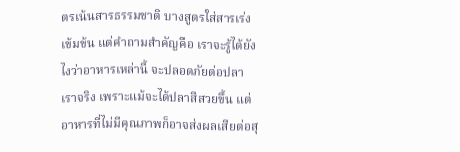ตรเน้นสารธรรมชาติ บางสูตรใส่สารเร่งเข้มข้น แต่คำถามสำคัญคือ เราจะรู้ได้ยังไงว่าอาหารเหล่านี้ จะปลอดภัยต่อปลาเราจริง เพราะแม้จะได้ปลาสีสวยขึ้น แต่อาหารที่ไม่มีคุณภาพก็อาจส่งผลเสียต่อสุ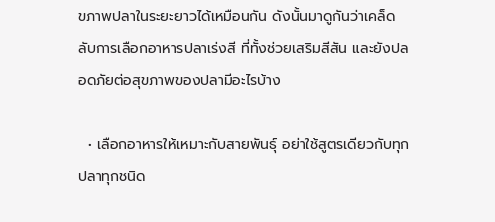ขภาพปลาในระยะยาวได้เหมือนกัน ดังนั้นมาดูกันว่าเคล็ดลับการเลือกอาหารปลาเร่งสี ที่ทั้งช่วยเสริมสีสัน และยังปลอดภัยต่อสุขภาพของปลามีอะไรบ้าง

  • เลือกอาหารให้เหมาะกับสายพันธุ์ อย่าใช้สูตรเดียวกับทุกปลาทุกชนิด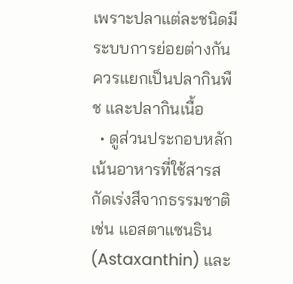เพราะปลาแต่ละชนิดมีระบบการย่อยต่างกัน ควรแยกเป็นปลากินพืช และปลากินเนื้อ
  • ดูส่วนประกอบหลัก เน้นอาหารที่ใช้สารสกัดเร่งสีจากธรรมชาติ เช่น แอสตาแซนธิน (Astaxanthin) และ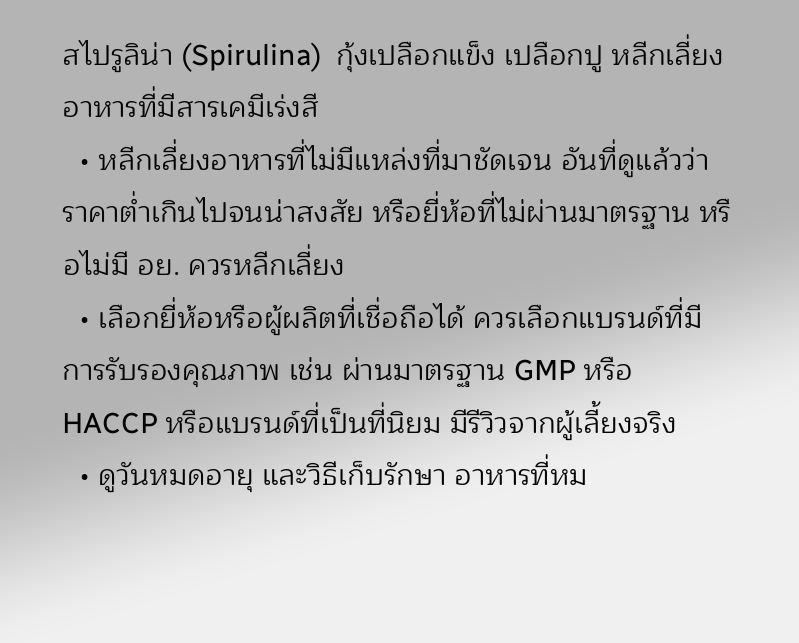สไปรูลิน่า (Spirulina)  กุ้งเปลือกแข็ง เปลือกปู หลีกเลี่ยงอาหารที่มีสารเคมีเร่งสี
  • หลีกเลี่ยงอาหารที่ไม่มีแหล่งที่มาชัดเจน อันที่ดูแล้วว่าราคาต่ำเกินไปจนน่าสงสัย หรือยี่ห้อที่ไม่ผ่านมาตรฐาน หรือไม่มี อย. ควรหลีกเลี่ยง
  • เลือกยี่ห้อหรือผู้ผลิตที่เชื่อถือได้ ควรเลือกแบรนด์ที่มีการรับรองคุณภาพ เช่น ผ่านมาตรฐาน GMP หรือ HACCP หรือแบรนด์ที่เป็นที่นิยม มีรีวิวจากผู้เลี้ยงจริง
  • ดูวันหมดอายุ และวิธีเก็บรักษา อาหารที่หม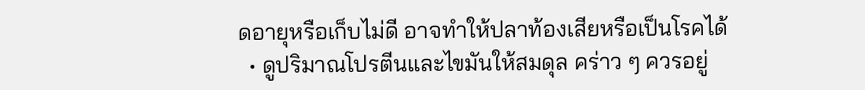ดอายุหรือเก็บไม่ดี อาจทำให้ปลาท้องเสียหรือเป็นโรคได้
  • ดูปริมาณโปรตีนและไขมันให้สมดุล คร่าว ๆ ควรอยู่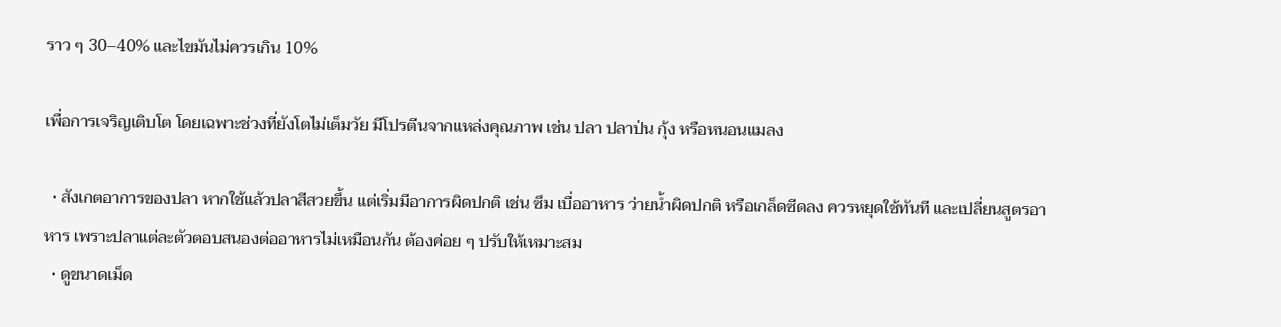ราว ๆ 30–40% และไขมันไม่ควรเกิน 10%

เพื่อการเจริญเติบโต โดยเฉพาะช่วงที่ยังโตไม่เต็มวัย มีโปรตีนจากแหล่งคุณภาพ เช่น ปลา ปลาป่น กุ้ง หรือหนอนแมลง

  • สังเกตอาการของปลา หากใช้แล้วปลาสีสวยขึ้น แต่เริ่มมีอาการผิดปกติ เช่น ซึม เบื่ออาหาร ว่ายน้ำผิดปกติ หรือเกล็ดซีดลง ควรหยุดใช้ทันที และเปลี่ยนสูตรอาหาร เพราะปลาแต่ละตัวตอบสนองต่ออาหารไม่เหมือนกัน ต้องค่อย ๆ ปรับให้เหมาะสม
  • ดูขนาดเม็ด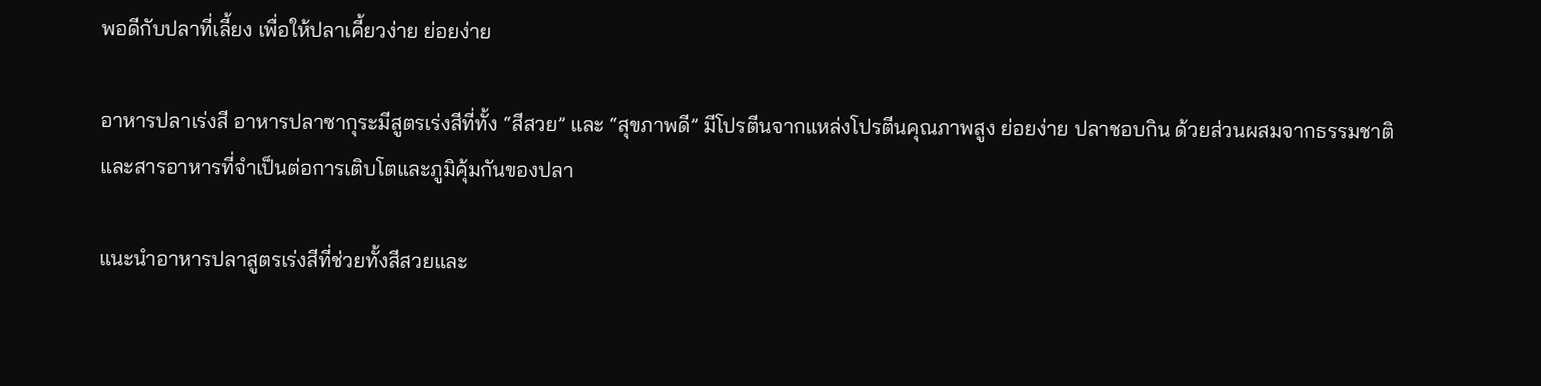พอดีกับปลาที่เลี้ยง เพื่อให้ปลาเคี้ยวง่าย ย่อยง่าย

อาหารปลาเร่งสี อาหารปลาซากุระมีสูตรเร่งสีที่ทั้ง “สีสวย” และ “สุขภาพดี” มีโปรตีนจากแหล่งโปรตีนคุณภาพสูง ย่อยง่าย ปลาชอบกิน ด้วยส่วนผสมจากธรรมชาติและสารอาหารที่จำเป็นต่อการเติบโตและภูมิคุ้มกันของปลา

แนะนำอาหารปลาสูตรเร่งสีที่ช่วยทั้งสีสวยและ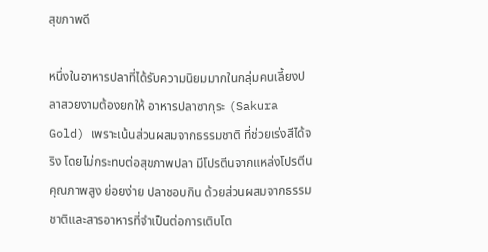สุขภาพดี

หนึ่งในอาหารปลาที่ได้รับความนิยมมากในกลุ่มคนเลี้ยงปลาสวยงามต้องยกให้ อาหารปลาซากุระ (Sakura Gold) เพราะเน้นส่วนผสมจากธรรมชาติ ที่ช่วยเร่งสีได้จริง โดยไม่กระทบต่อสุขภาพปลา มีโปรตีนจากแหล่งโปรตีนคุณภาพสูง ย่อยง่าย ปลาชอบกิน ด้วยส่วนผสมจากธรรมชาติและสารอาหารที่จำเป็นต่อการเติบโต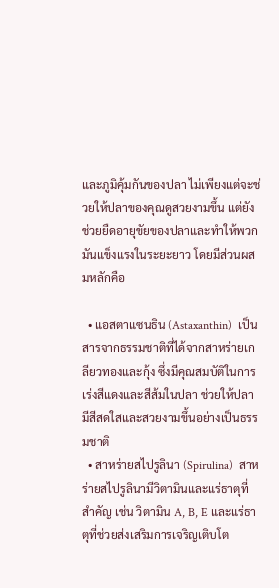และภูมิคุ้มกันของปลา ไม่เพียงแต่จะช่วยให้ปลาของคุณดูสวยงามขึ้น แต่ยังช่วยยืดอายุขัยของปลาและทำให้พวกมันแข็งแรงในระยะยาว โดยมีส่วนผสมหลักคือ

  • แอสตาแซนธิน (Astaxanthin)  เป็นสารจากธรรมชาติที่ได้จากสาหร่ายเกลียวทองและกุ้ง ซึ่งมีคุณสมบัติในการเร่งสีแดงและสีส้มในปลา ช่วยให้ปลามีสีสดใสและสวยงามขึ้นอย่างเป็นธรรมชาติ
  • สาหร่ายสไปรูลินา (Spirulina)  สาหร่ายสไปรูลินามีวิตามินและแร่ธาตุที่สำคัญ เช่น วิตามิน A, B, E และแร่ธาตุที่ช่วยส่งเสริมการเจริญเติบโต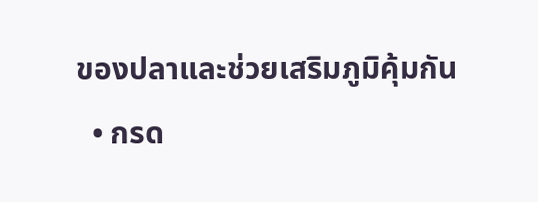ของปลาและช่วยเสริมภูมิคุ้มกัน
  • กรด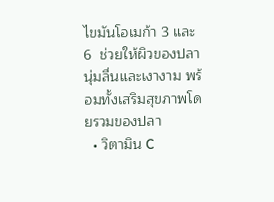ไขมันโอเมก้า 3 และ 6  ช่วยให้ผิวของปลานุ่มลื่นและเงางาม พร้อมทั้งเสริมสุขภาพโดยรวมของปลา
  • วิตามิน C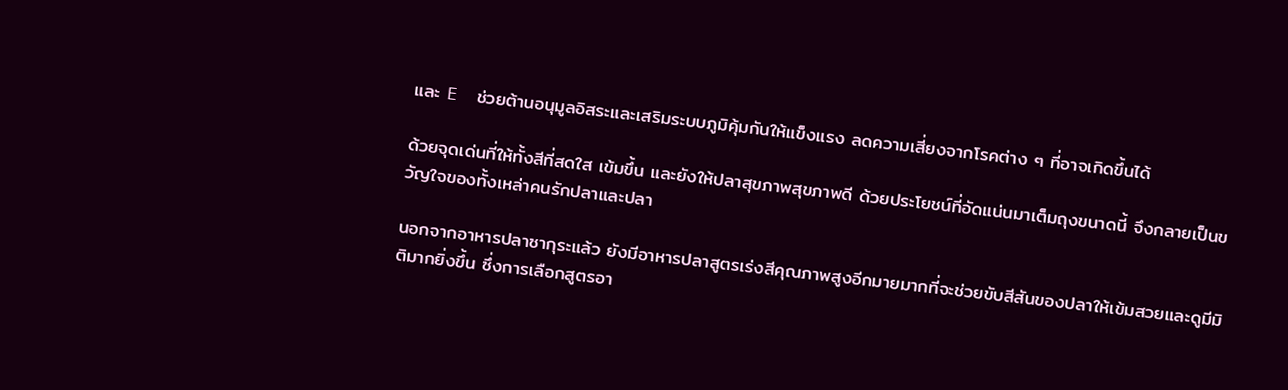และ E  ช่วยต้านอนุมูลอิสระและเสริมระบบภูมิคุ้มกันให้แข็งแรง ลดความเสี่ยงจากโรคต่าง ๆ ที่อาจเกิดขึ้นได้

ด้วยจุดเด่นที่ให้ทั้งสีที่สดใส เข้มขึ้น และยังให้ปลาสุขภาพสุขภาพดี ด้วยประโยชน์ที่อัดแน่นมาเต็มถุงขนาดนี้ จึงกลายเป็นขวัญใจของทั้งเหล่าคนรักปลาและปลา

นอกจากอาหารปลาซากุระแล้ว ยังมีอาหารปลาสูตรเร่งสีคุณภาพสูงอีกมายมากที่จะช่วยขับสีสันของปลาให้เข้มสวยและดูมีมิติมากยิ่งขึ้น ซึ่งการเลือกสูตรอา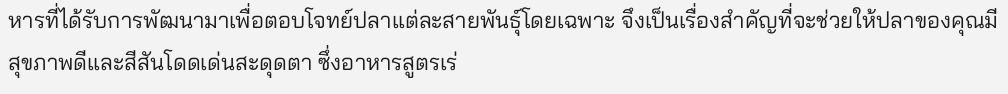หารที่ได้รับการพัฒนามาเพื่อตอบโจทย์ปลาแต่ละสายพันธุ์โดยเฉพาะ จึงเป็นเรื่องสำคัญที่จะช่วยให้ปลาของคุณมีสุขภาพดีและสีสันโดดเด่นสะดุดตา ซึ่งอาหารสูตรเร่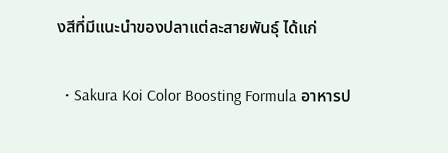งสีที่มีแนะนำของปลาแต่ละสายพันธุ์ ได้แก่

  • Sakura Koi Color Boosting Formula อาหารป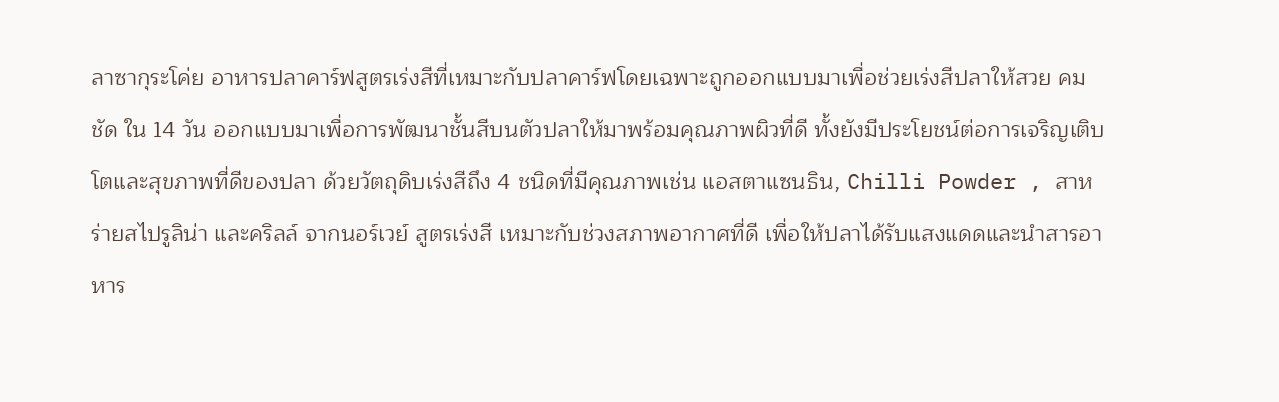ลาซากุระโค่ย อาหารปลาคาร์ฟสูตรเร่งสีที่เหมาะกับปลาคาร์ฟโดยเฉพาะถูกออกแบบมาเพื่อช่วยเร่งสีปลาให้สวย คมชัด ใน 14 วัน ออกแบบมาเพื่อการพัฒนาชั้นสีบนตัวปลาให้มาพร้อมคุณภาพผิวที่ดี ทั้งยังมีประโยชน์ต่อการเจริญเติบโตและสุขภาพที่ดีของปลา ด้วยวัตถุดิบเร่งสีถึง 4 ชนิดที่มีคุณภาพเช่น แอสตาแซนธิน, Chilli Powder , สาหร่ายสไปรูลิน่า และคริลล์ จากนอร์เวย์ สูตรเร่งสี เหมาะกับช่วงสภาพอากาศที่ดี เพื่อให้ปลาได้รับแสงแดดและนำสารอาหาร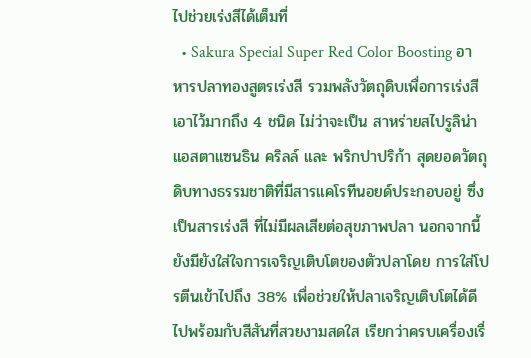ไปช่วยเร่งสีได้เต็มที่
  • Sakura Special Super Red Color Boosting อาหารปลาทองสูตรเร่งสี รวมพลังวัตถุดิบเพื่อการเร่งสีเอาไว้มากถึง 4 ชนิด ไม่ว่าจะเป็น สาหร่ายสไปรูลิน่า แอสตาแซนธิน คริลล์ และ พริกปาปริก้า สุดยอดวัตถุดิบทางธรรมชาติที่มีสารแคโรทีนอยด์ประกอบอยู่ ซึ่งเป็นสารเร่งสี ที่ไม่มีผลเสียต่อสุขภาพปลา นอกจากนี้ยังมียังใส่ใจการเจริญเติบโตของตัวปลาโดย การใส่โปรตีนเข้าไปถึง 38% เพื่อช่วยให้ปลาเจริญเติบโตได้ดีไปพร้อมกับสีสันที่สวยงามสดใส เรียกว่าครบเครื่องเรื่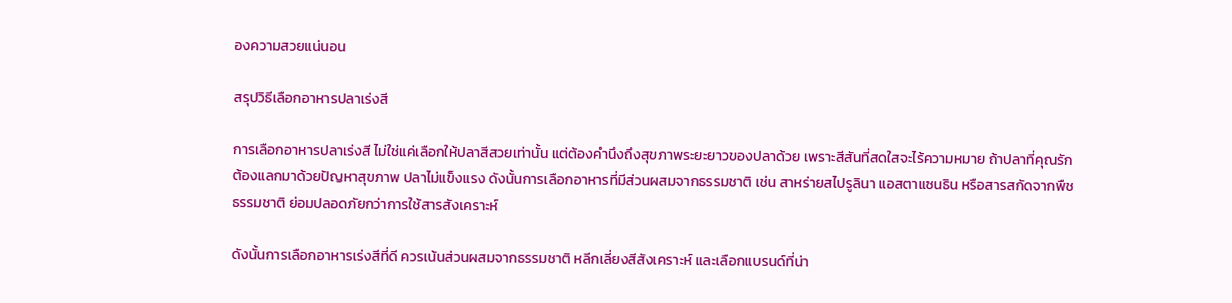องความสวยแน่นอน

สรุปวิธีเลือกอาหารปลาเร่งสี

การเลือกอาหารปลาเร่งสี ไม่ใช่แค่เลือกให้ปลาสีสวยเท่านั้น แต่ต้องคำนึงถึงสุขภาพระยะยาวของปลาด้วย เพราะสีสันที่สดใสจะไร้ความหมาย ถ้าปลาที่คุณรักต้องแลกมาด้วยปัญหาสุขภาพ ปลาไม่แข็งแรง ดังนั้นการเลือกอาหารที่มีส่วนผสมจากธรรมชาติ เช่น สาหร่ายสไปรูลินา แอสตาแซนธิน หรือสารสกัดจากพืชธรรมชาติ ย่อมปลอดภัยกว่าการใช้สารสังเคราะห์

ดังนั้นการเลือกอาหารเร่งสีที่ดี ควรเน้นส่วนผสมจากธรรมชาติ หลีกเลี่ยงสีสังเคราะห์ และเลือกแบรนด์ที่น่า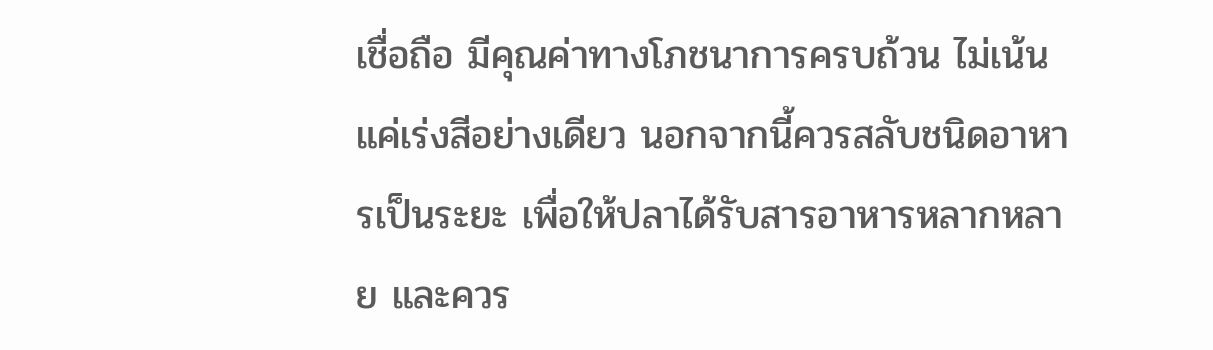เชื่อถือ มีคุณค่าทางโภชนาการครบถ้วน ไม่เน้นแค่เร่งสีอย่างเดียว นอกจากนี้ควรสลับชนิดอาหารเป็นระยะ เพื่อให้ปลาได้รับสารอาหารหลากหลาย และควร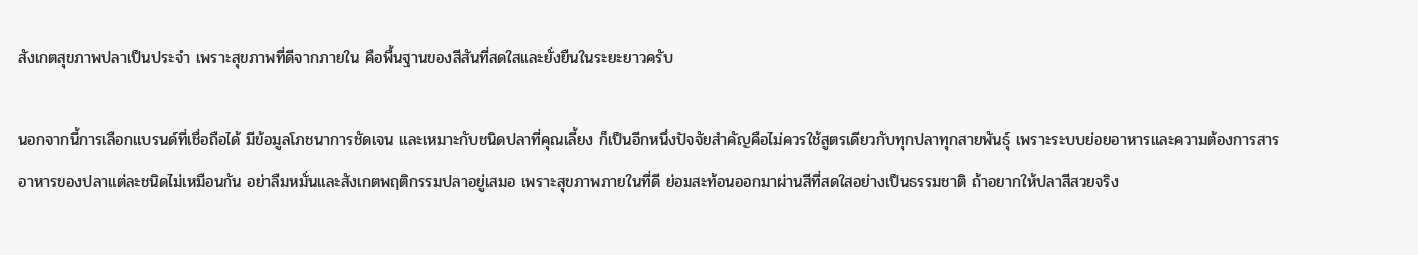สังเกตสุขภาพปลาเป็นประจำ เพราะสุขภาพที่ดีจากภายใน คือพื้นฐานของสีสันที่สดใสและยั่งยืนในระยะยาวครับ

นอกจากนี้การเลือกแบรนด์ที่เชื่อถือได้ มีข้อมูลโภชนาการชัดเจน และเหมาะกับชนิดปลาที่คุณเลี้ยง ก็เป็นอีกหนึ่งปัจจัยสำคัญคือไม่ควรใช้สูตรเดียวกับทุกปลาทุกสายพันธุ์ เพราะระบบย่อยอาหารและความต้องการสารอาหารของปลาแต่ละชนิดไม่เหมือนกัน อย่าลืมหมั่นและสังเกตพฤติกรรมปลาอยู่เสมอ เพราะสุขภาพภายในที่ดี ย่อมสะท้อนออกมาผ่านสีที่สดใสอย่างเป็นธรรมชาติ ถ้าอยากให้ปลาสีสวยจริง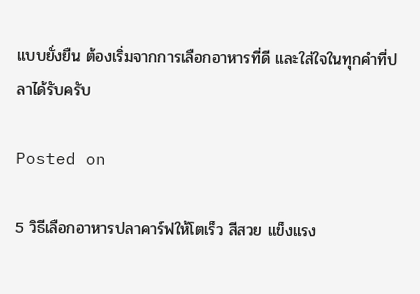แบบยั่งยืน ต้องเริ่มจากการเลือกอาหารที่ดี และใส่ใจในทุกคำที่ปลาได้รับครับ

Posted on

5 วิธีเลือกอาหารปลาคาร์ฟให้โตเร็ว สีสวย แข็งแรง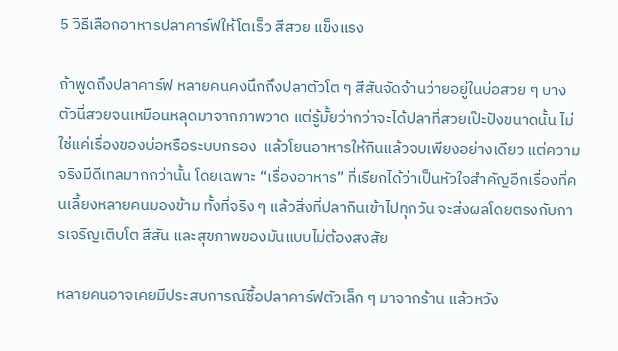5 วิธีเลือกอาหารปลาคาร์ฟให้โตเร็ว สีสวย แข็งแรง

ถ้าพูดถึงปลาคาร์ฟ หลายคนคงนึกถึงปลาตัวโต ๆ สีสันจัดจ้านว่ายอยู่ในบ่อสวย ๆ บางตัวนี่สวยจนเหมือนหลุดมาจากภาพวาด แต่รู้มั้ยว่ากว่าจะได้ปลาที่สวยเป๊ะปังขนาดนั้น ไม่ใช่แค่เรื่องของบ่อหรือระบบกรอง  แล้วโยนอาหารให้กินแล้วจบเพียงอย่างเดียว แต่ความจริงมีดีเทลมากกว่านั้น โดยเฉพาะ “เรื่องอาหาร” ที่เรียกได้ว่าเป็นหัวใจสำคัญอีกเรื่องที่คนเลี้ยงหลายคนมองข้าม ทั้งที่จริง ๆ แล้วสิ่งที่ปลากินเข้าไปทุกวัน จะส่งผลโดยตรงกับการเจริญเติบโต สีสัน และสุขภาพของมันแบบไม่ต้องสงสัย

หลายคนอาจเคยมีประสบการณ์ซื้อปลาคาร์ฟตัวเล็ก ๆ มาจากร้าน แล้วหวัง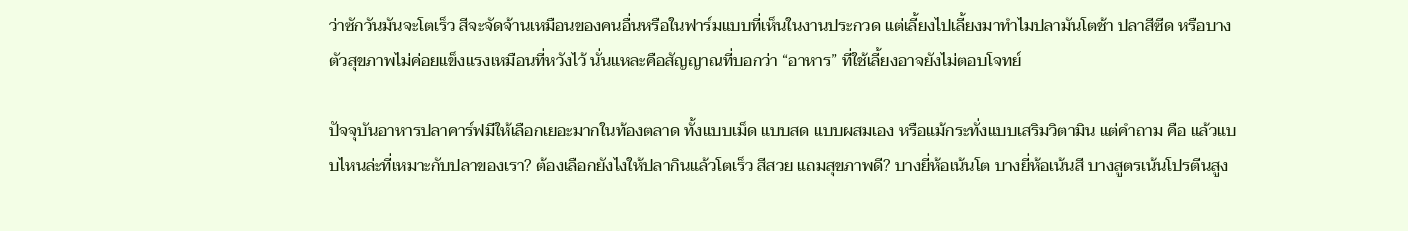ว่าซักวันมันจะโตเร็ว สีจะจัดจ้านเหมือนของคนอื่นหรือในฟาร์มแบบที่เห็นในงานประกวด แต่เลี้ยงไปเลี้ยงมาทำไมปลามันโตช้า ปลาสีซีด หรือบางตัวสุขภาพไม่ค่อยแข็งแรงเหมือนที่หวังไว้ นั่นแหละคือสัญญาณที่บอกว่า “อาหาร” ที่ใช้เลี้ยงอาจยังไม่ตอบโจทย์

ปัจจุบันอาหารปลาคาร์ฟมีให้เลือกเยอะมากในท้องตลาด ทั้งแบบเม็ด แบบสด แบบผสมเอง หรือแม้กระทั่งแบบเสริมวิตามิน แต่คำถาม คือ แล้วแบบไหนล่ะที่เหมาะกับปลาของเรา? ต้องเลือกยังไงให้ปลากินแล้วโตเร็ว สีสวย แถมสุขภาพดี? บางยี่ห้อเน้นโต บางยี่ห้อเน้นสี บางสูตรเน้นโปรตีนสูง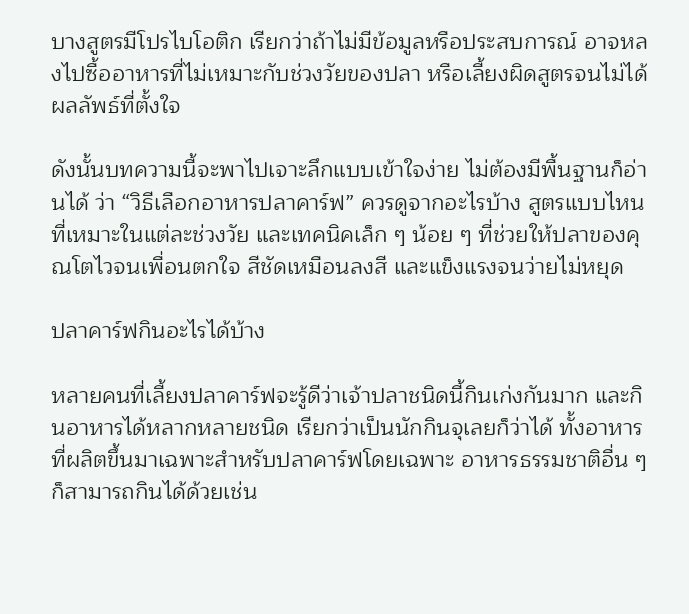บางสูตรมีโปรไบโอติก เรียกว่าถ้าไม่มีข้อมูลหรือประสบการณ์ อาจหลงไปซื้ออาหารที่ไม่เหมาะกับช่วงวัยของปลา หรือเลี้ยงผิดสูตรจนไม่ได้ผลลัพธ์ที่ตั้งใจ

ดังนั้นบทความนี้จะพาไปเจาะลึกแบบเข้าใจง่าย ไม่ต้องมีพื้นฐานก็อ่านได้ ว่า “วิธีเลือกอาหารปลาคาร์ฟ” ควรดูจากอะไรบ้าง สูตรแบบไหนที่เหมาะในแต่ละช่วงวัย และเทคนิคเล็ก ๆ น้อย ๆ ที่ช่วยให้ปลาของคุณโตไวจนเพื่อนตกใจ สีชัดเหมือนลงสี และแข็งแรงจนว่ายไม่หยุด

ปลาคาร์ฟกินอะไรได้บ้าง

หลายคนที่เลี้ยงปลาคาร์ฟจะรู้ดีว่าเจ้าปลาชนิดนี้กินเก่งกันมาก และกินอาหารได้หลากหลายชนิด เรียกว่าเป็นนักกินจุเลยก็ว่าได้ ทั้งอาหารที่ผลิตขึ้นมาเฉพาะสำหรับปลาคาร์ฟโดยเฉพาะ อาหารธรรมชาติอื่น ๆ ก็สามารถกินได้ด้วยเช่น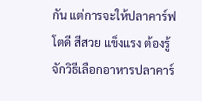กัน แต่การจะให้ปลาคาร์ฟโตดี สีสวย แข็งแรง ต้องรู้จักวิธีเลือกอาหารปลาคาร์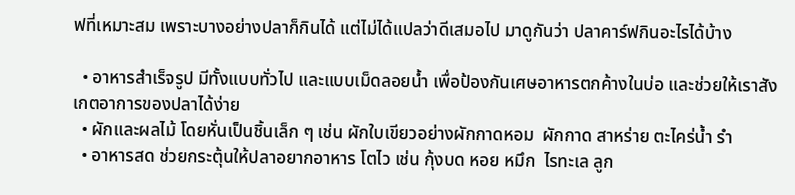ฟที่เหมาะสม เพราะบางอย่างปลาก็กินได้ แต่ไม่ได้แปลว่าดีเสมอไป มาดูกันว่า ปลาคาร์ฟกินอะไรได้บ้าง

  • อาหารสำเร็จรูป มีทั้งแบบทั่วไป และแบบเม็ดลอยน้ำ เพื่อป้องกันเศษอาหารตกค้างในบ่อ และช่วยให้เราสังเกตอาการของปลาได้ง่าย
  • ผักและผลไม้ โดยหั่นเป็นชิ้นเล็ก ๆ เช่น ผักใบเขียวอย่างผักกาดหอม  ผักกาด สาหร่าย ตะไคร่น้ำ รำ
  • อาหารสด ช่วยกระตุ้นให้ปลาอยากอาหาร โตไว เช่น กุ้งบด หอย หมึก  ไรทะเล ลูก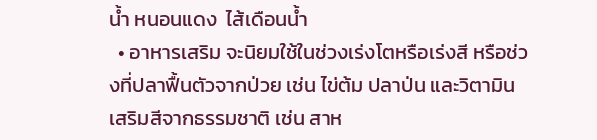น้ำ หนอนแดง  ไส้เดือนน้ำ
  • อาหารเสริม จะนิยมใช้ในช่วงเร่งโตหรือเร่งสี หรือช่วงที่ปลาฟื้นตัวจากป่วย เช่น ไข่ต้ม ปลาป่น และวิตามินเสริมสีจากธรรมชาติ เช่น สาห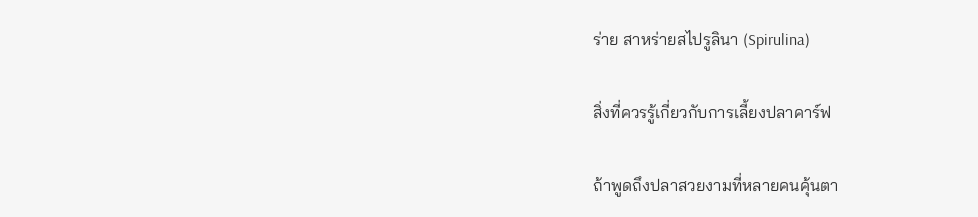ร่าย สาหร่ายสไปรูลินา (Spirulina)

สิ่งที่ควรรู้เกี่ยวกับการเลี้ยงปลาคาร์ฟ

ถ้าพูดถึงปลาสวยงามที่หลายคนคุ้นตา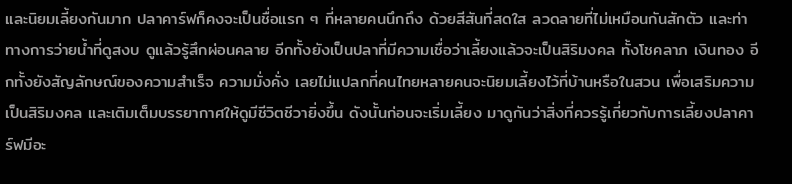และนิยมเลี้ยงกันมาก ปลาคาร์ฟก็คงจะเป็นชื่อแรก ๆ ที่หลายคนนึกถึง ด้วยสีสันที่สดใส ลวดลายที่ไม่เหมือนกันสักตัว และท่าทางการว่ายน้ำที่ดูสงบ ดูแล้วรู้สึกผ่อนคลาย อีกทั้งยังเป็นปลาที่มีความเชื่อว่าเลี้ยงแล้วจะเป็นสิริมงคล ทั้งโชคลาภ เงินทอง อีกทั้งยังสัญลักษณ์ของความสำเร็จ ความมั่งคั่ง เลยไม่แปลกที่คนไทยหลายคนจะนิยมเลี้ยงไว้ที่บ้านหรือในสวน เพื่อเสริมความเป็นสิริมงคล และเติมเต็มบรรยากาศให้ดูมีชีวิตชีวายิ่งขึ้น ดังนั้นก่อนจะเริ่มเลี้ยง มาดูกันว่าสิ่งที่ควรรู้เกี่ยวกับการเลี้ยงปลาคาร์ฟมีอะ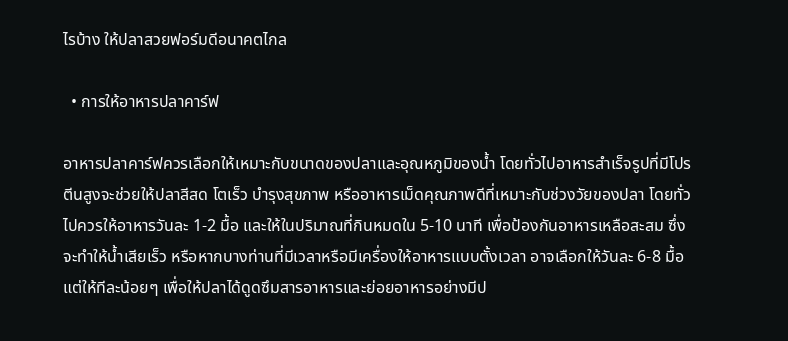ไรบ้าง ให้ปลาสวยฟอร์มดีอนาคตไกล

  • การให้อาหารปลาคาร์ฟ

อาหารปลาคาร์ฟควรเลือกให้เหมาะกับขนาดของปลาและอุณหภูมิของน้ำ โดยทั่วไปอาหารสำเร็จรูปที่มีโปรตีนสูงจะช่วยให้ปลาสีสด โตเร็ว บำรุงสุขภาพ หรืออาหารเม็ดคุณภาพดีที่เหมาะกับช่วงวัยของปลา โดยทั่วไปควรให้อาหารวันละ 1-2 มื้อ และให้ในปริมาณที่กินหมดใน 5-10 นาที เพื่อป้องกันอาหารเหลือสะสม ซึ่งจะทำให้น้ำเสียเร็ว หรือหากบางท่านที่มีเวลาหรือมีเครื่องให้อาหารแบบตั้งเวลา อาจเลือกให้วันละ 6-8 มื้อ แต่ให้ทีละน้อยๆ เพื่อให้ปลาได้ดูดซึมสารอาหารและย่อยอาหารอย่างมีป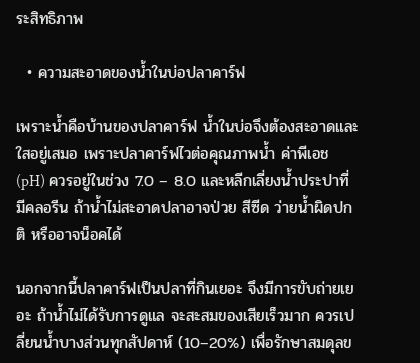ระสิทธิภาพ

  • ความสะอาดของน้ำในบ่อปลาคาร์ฟ

เพราะน้ำคือบ้านของปลาคาร์ฟ น้ำในบ่อจึงต้องสะอาดและใสอยู่เสมอ เพราะปลาคาร์ฟไวต่อคุณภาพน้ำ ค่าพีเอช (pH) ควรอยู่ในช่วง 7.0 – 8.0 และหลีกเลี่ยงน้ำประปาที่มีคลอรีน ถ้าน้ำไม่สะอาดปลาอาจป่วย สีซีด ว่ายน้ำผิดปกติ หรืออาจน็อคได้

นอกจากนี้ปลาคาร์ฟเป็นปลาที่กินเยอะ จึงมีการขับถ่ายเยอะ ถ้าน้ำไม่ได้รับการดูแล จะสะสมของเสียเร็วมาก ควรเปลี่ยนน้ำบางส่วนทุกสัปดาห์ (10–20%) เพื่อรักษาสมดุลข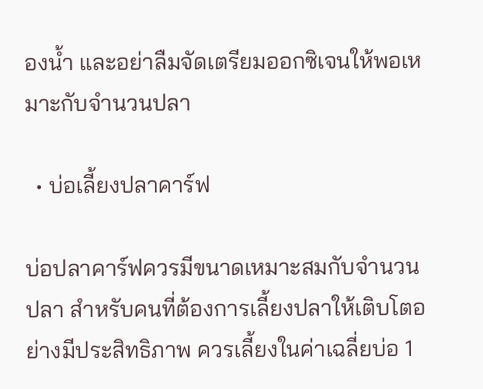องน้ำ และอย่าลืมจัดเตรียมออกซิเจนให้พอเหมาะกับจำนวนปลา

  • บ่อเลี้ยงปลาคาร์ฟ

บ่อปลาคาร์ฟควรมีขนาดเหมาะสมกับจำนวนปลา สำหรับคนที่ต้องการเลี้ยงปลาให้เติบโตอย่างมีประสิทธิภาพ ควรเลี้ยงในค่าเฉลี่ยบ่อ 1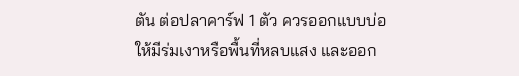ตัน ต่อปลาคาร์ฟ 1 ตัว ควรออกแบบบ่อให้มีร่มเงาหรือพื้นที่หลบแสง และออก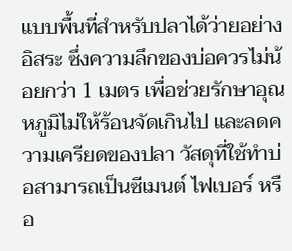แบบพื้นที่สำหรับปลาได้ว่ายอย่างอิสระ ซึ่งความลึกของบ่อควรไม่น้อยกว่า 1 เมตร เพื่อช่วยรักษาอุณหภูมิไม่ให้ร้อนจัดเกินไป และลดความเครียดของปลา วัสดุที่ใช้ทำบ่อสามารถเป็นซีเมนต์ ไฟเบอร์ หรือ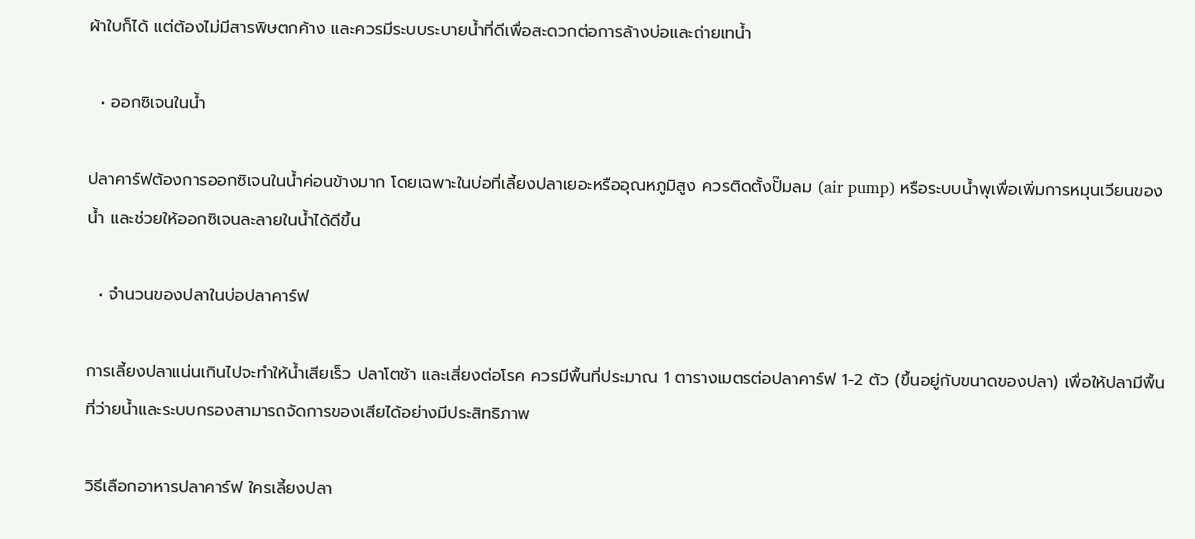ผ้าใบก็ได้ แต่ต้องไม่มีสารพิษตกค้าง และควรมีระบบระบายน้ำที่ดีเพื่อสะดวกต่อการล้างบ่อและถ่ายเทน้ำ

  • ออกซิเจนในน้ำ

ปลาคาร์ฟต้องการออกซิเจนในน้ำค่อนข้างมาก โดยเฉพาะในบ่อที่เลี้ยงปลาเยอะหรืออุณหภูมิสูง ควรติดตั้งปั๊มลม (air pump) หรือระบบน้ำพุเพื่อเพิ่มการหมุนเวียนของน้ำ และช่วยให้ออกซิเจนละลายในน้ำได้ดีขึ้น

  • จำนวนของปลาในบ่อปลาคาร์ฟ

การเลี้ยงปลาแน่นเกินไปจะทำให้น้ำเสียเร็ว ปลาโตช้า และเสี่ยงต่อโรค ควรมีพื้นที่ประมาณ 1 ตารางเมตรต่อปลาคาร์ฟ 1-2 ตัว (ขึ้นอยู่กับขนาดของปลา) เพื่อให้ปลามีพื้นที่ว่ายน้ำและระบบกรองสามารถจัดการของเสียได้อย่างมีประสิทธิภาพ

วิธีเลือกอาหารปลาคาร์ฟ ใครเลี้ยงปลา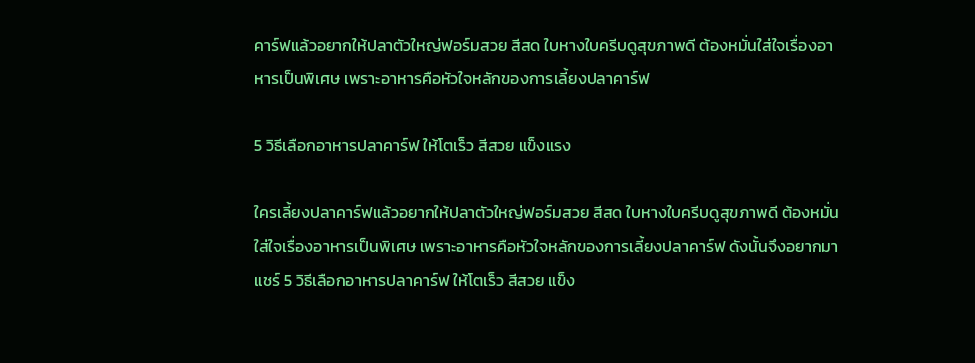คาร์ฟแล้วอยากให้ปลาตัวใหญ่ฟอร์มสวย สีสด ใบหางใบครีบดูสุขภาพดี ต้องหมั่นใส่ใจเรื่องอาหารเป็นพิเศษ เพราะอาหารคือหัวใจหลักของการเลี้ยงปลาคาร์ฟ

5 วิธีเลือกอาหารปลาคาร์ฟ ให้โตเร็ว สีสวย แข็งแรง

ใครเลี้ยงปลาคาร์ฟแล้วอยากให้ปลาตัวใหญ่ฟอร์มสวย สีสด ใบหางใบครีบดูสุขภาพดี ต้องหมั่นใส่ใจเรื่องอาหารเป็นพิเศษ เพราะอาหารคือหัวใจหลักของการเลี้ยงปลาคาร์ฟ ดังนั้นจึงอยากมาแชร์ 5 วิธีเลือกอาหารปลาคาร์ฟ ให้โตเร็ว สีสวย แข็ง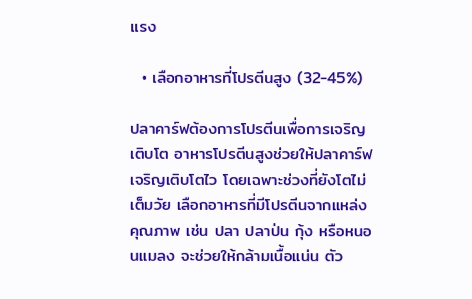แรง

  • เลือกอาหารที่โปรตีนสูง (32-45%)

ปลาคาร์ฟต้องการโปรตีนเพื่อการเจริญเติบโต อาหารโปรตีนสูงช่วยให้ปลาคาร์ฟเจริญเติบโตไว โดยเฉพาะช่วงที่ยังโตไม่เต็มวัย เลือกอาหารที่มีโปรตีนจากแหล่งคุณภาพ เช่น ปลา ปลาป่น กุ้ง หรือหนอนแมลง จะช่วยให้กล้ามเนื้อแน่น ตัว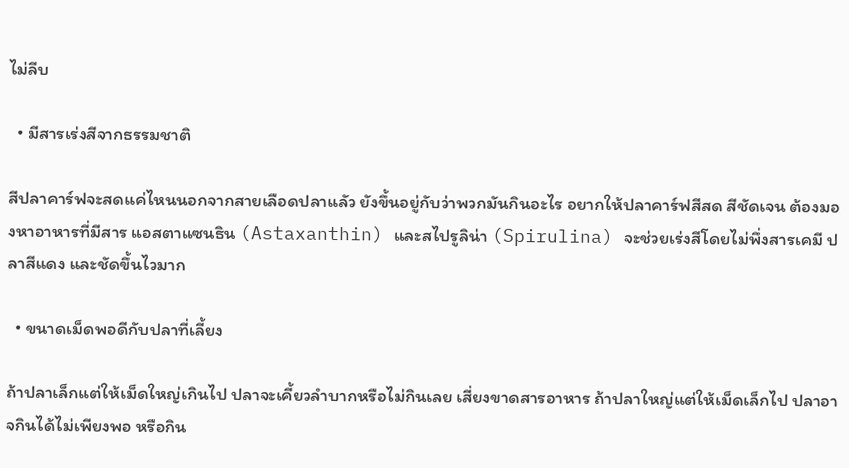ไม่ลีบ

  • มีสารเร่งสีจากธรรมชาติ

สีปลาคาร์ฟจะสดแค่ไหนนอกจากสายเลือดปลาแลัว ยังขึ้นอยู่กับว่าพวกมันกินอะไร อยากให้ปลาคาร์ฟสีสด สีชัดเจน ต้องมองหาอาหารที่มีสาร แอสตาแซนธิน (Astaxanthin) และสไปรูลิน่า (Spirulina) จะช่วยเร่งสีโดยไม่พึ่งสารเคมี ปลาสีแดง และชัดขึ้นไวมาก

  • ขนาดเม็ดพอดีกับปลาที่เลี้ยง

ถ้าปลาเล็กแต่ให้เม็ดใหญ่เกินไป ปลาจะเคี้ยวลำบากหรือไม่กินเลย เสี่ยงขาดสารอาหาร ถ้าปลาใหญ่แต่ให้เม็ดเล็กไป ปลาอาจกินได้ไม่เพียงพอ หรือกิน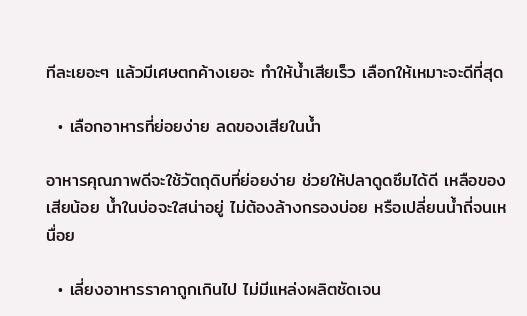ทีละเยอะๆ แล้วมีเศษตกค้างเยอะ ทำให้น้ำเสียเร็ว เลือกให้เหมาะจะดีที่สุด

  • เลือกอาหารที่ย่อยง่าย ลดของเสียในน้ำ

อาหารคุณภาพดีจะใช้วัตถุดิบที่ย่อยง่าย ช่วยให้ปลาดูดซึมได้ดี เหลือของเสียน้อย น้ำในบ่อจะใสน่าอยู่ ไม่ต้องล้างกรองบ่อย หรือเปลี่ยนน้ำถี่จนเหนื่อย

  • เลี่ยงอาหารราคาถูกเกินไป ไม่มีแหล่งผลิตชัดเจน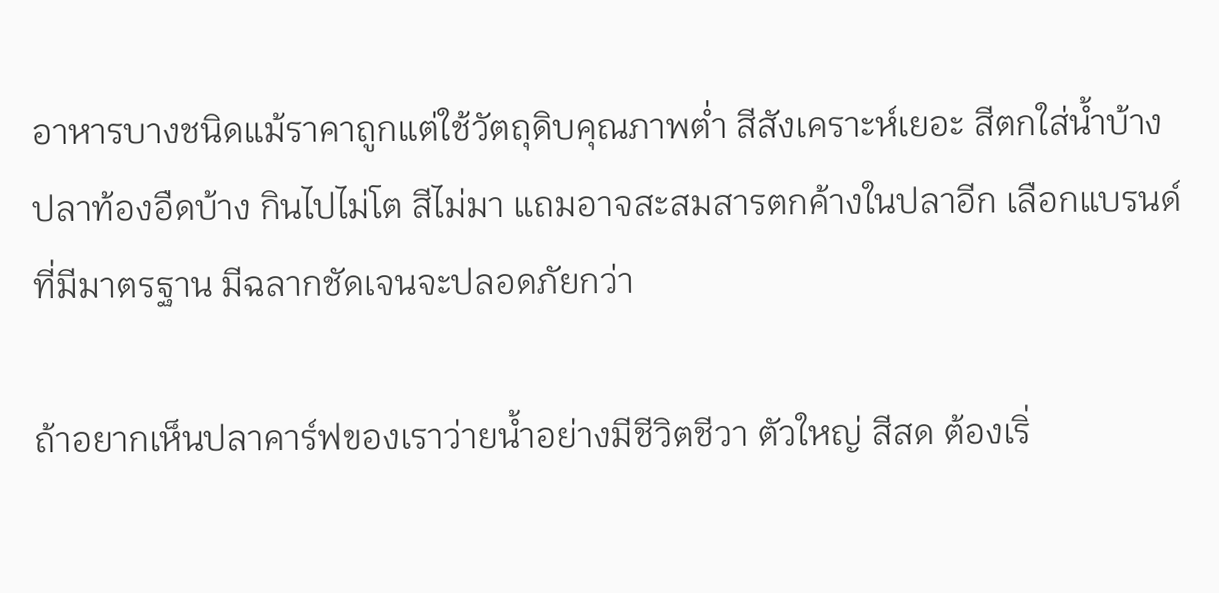อาหารบางชนิดแม้ราคาถูกแต่ใช้วัตถุดิบคุณภาพต่ำ สีสังเคราะห์เยอะ สีตกใส่น้ำบ้าง ปลาท้องอืดบ้าง กินไปไม่โต สีไม่มา แถมอาจสะสมสารตกค้างในปลาอีก เลือกแบรนด์ที่มีมาตรฐาน มีฉลากชัดเจนจะปลอดภัยกว่า

ถ้าอยากเห็นปลาคาร์ฟของเราว่ายน้ำอย่างมีชีวิตชีวา ตัวใหญ่ สีสด ต้องเริ่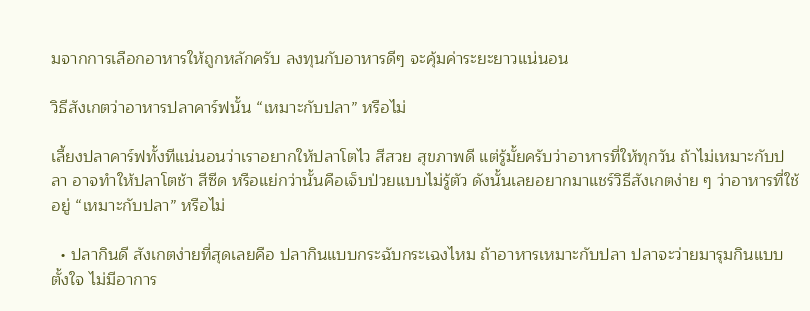มจากการเลือกอาหารให้ถูกหลักครับ ลงทุนกับอาหารดีๆ จะคุ้มค่าระยะยาวแน่นอน

วิธีสังเกตว่าอาหารปลาคาร์ฟนั้น “เหมาะกับปลา” หรือไม่

เลี้ยงปลาคาร์ฟทั้งทีแน่นอนว่าเราอยากให้ปลาโตไว สีสวย สุขภาพดี แต่รู้มั้ยครับว่าอาหารที่ให้ทุกวัน ถ้าไม่เหมาะกับปลา อาจทำให้ปลาโตช้า สีซีด หรือแย่กว่านั้นคือเจ็บป่วยแบบไม่รู้ตัว ดังนั้นเลยอยากมาแชร์วิธีสังเกตง่าย ๆ ว่าอาหารที่ใช้อยู่ “เหมาะกับปลา” หรือไม่

  • ปลากินดี สังเกตง่ายที่สุดเลยคือ ปลากินแบบกระฉับกระเฉงไหม ถ้าอาหารเหมาะกับปลา ปลาจะว่ายมารุมกินแบบตั้งใจ ไม่มีอาการ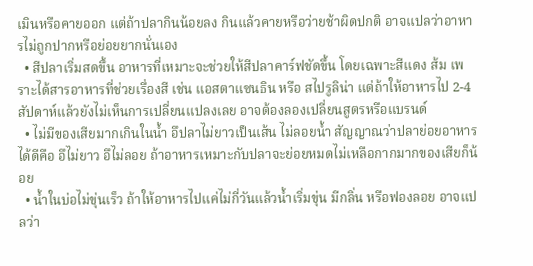เมินหรือคายออก แต่ถ้าปลากินน้อยลง กินแล้วคายหรือว่ายช้าผิดปกติ อาจแปลว่าอาหารไม่ถูกปากหรือย่อยยากนั่นเอง
  • สีปลาเริ่มสดขึ้น อาหารที่เหมาะจะช่วยให้สีปลาคาร์ฟชัดขึ้น โดยเฉพาะสีแดง ส้ม เพราะได้สารอาหารที่ช่วยเรื่องสี เช่น แอสตาแซนธิน หรือ สไปรูลิน่า แต่ถ้าให้อาหารไป 2-4 สัปดาห์แล้วยังไม่เห็นการเปลี่ยนแปลงเลย อาจต้องลองเปลี่ยนสูตรหรือแบรนด์
  • ไม่มีของเสียมากเกินในน้ำ อึปลาไม่ยาวเป็นเส้น ไม่ลอยน้ำ สัญญาณว่าปลาย่อยอาหารได้ดีคือ อึไม่ยาว อึไม่ลอย ถ้าอาหารเหมาะกับปลาจะย่อยหมดไม่เหลือกากมากของเสียก็น้อย
  • น้ำในบ่อไม่ขุ่นเร็ว ถ้าให้อาหารไปแค่ไม่กี่วันแล้วน้ำเริ่มขุ่น มีกลิ่น หรือฟองลอย อาจแปลว่า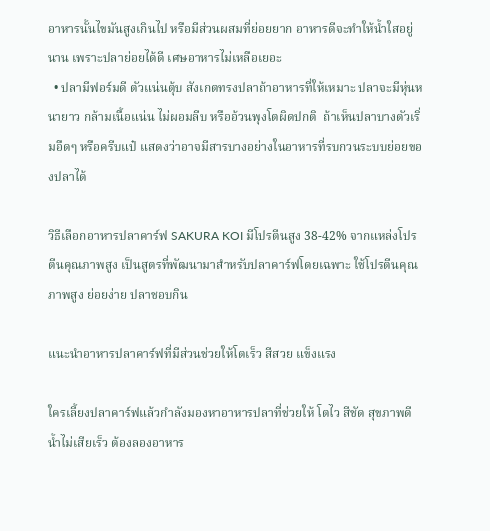อาหารนั้นไขมันสูงเกินไป หรือมีส่วนผสมที่ย่อยยาก อาหารดีจะทำให้น้ำใสอยู่นาน เพราะปลาย่อยได้ดี เศษอาหารไม่เหลือเยอะ
  • ปลามีฟอร์มดี ตัวแน่นตุ้บ สังเกตทรงปลาถ้าอาหารที่ให้เหมาะ ปลาจะมีหุ่นหนายาว กล้ามเนื้อแน่น ไม่ผอมลีบ หรืออ้วนพุงโตผิดปกติ  ถ้าเห็นปลาบางตัวเริ่มอืดๆ หรือครีบแป๋ แสดงว่าอาจมีสารบางอย่างในอาหารที่รบกวนระบบย่อยของปลาได้

วิธีเลือกอาหารปลาคาร์ฟ SAKURA KOI มีโปรตีนสูง 38-42% จากแหล่งโปรตีนคุณภาพสูง เป็นสูตรที่พัฒนามาสำหรับปลาคาร์ฟโดยเฉพาะ ใช้โปรตีนคุณภาพสูง ย่อยง่าย ปลาชอบกิน

แนะนำอาหารปลาคาร์ฟที่มีส่วนช่วยให้โตเร็ว สีสวย แข็งแรง

ใครเลี้ยงปลาคาร์ฟแล้วกำลังมองหาอาหารปลาที่ช่วยให้ โตไว สีชัด สุขภาพดี น้ำไม่เสียเร็ว ต้องลองอาหาร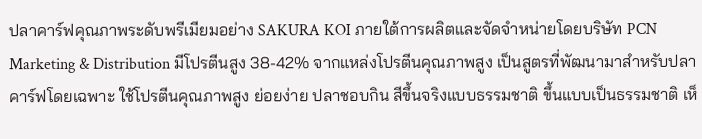ปลาคาร์ฟคุณภาพระดับพรีเมียมอย่าง SAKURA KOI ภายใต้การผลิตและจัดจำหน่ายโดยบริษัท PCN Marketing & Distribution มีโปรตีนสูง 38-42% จากแหล่งโปรตีนคุณภาพสูง เป็นสูตรที่พัฒนามาสำหรับปลาคาร์ฟโดยเฉพาะ ใช้โปรตีนคุณภาพสูง ย่อยง่าย ปลาชอบกิน สีขึ้นจริงแบบธรรมชาติ ขึ้นแบบเป็นธรรมชาติ เห็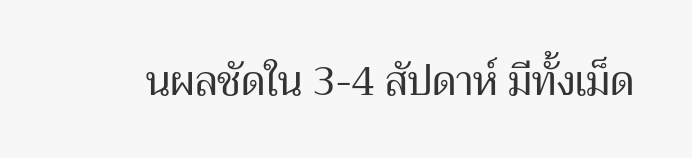นผลชัดใน 3-4 สัปดาห์ มีทั้งเม็ด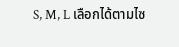S, M, L เลือกได้ตามไซ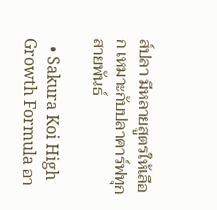ส์ปลา มีหลายสูตรให้เลือก เหมาะกับปลาคาร์ฟทุกสายพันธ์

  • Sakura Koi High Growth Formula อา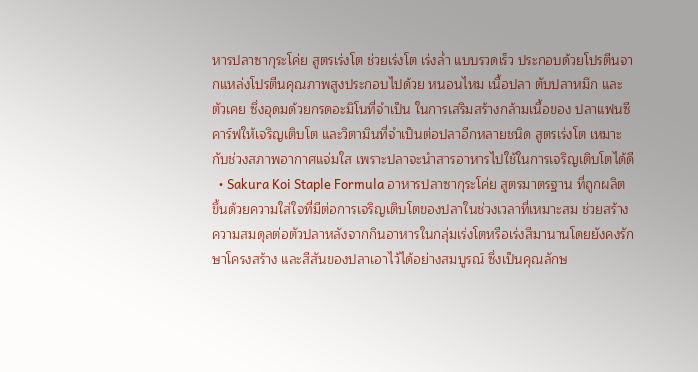หารปลาซากุระโค่ย สูตรเร่งโต ช่วยเร่งโต เร่งล่ำ แบบรวดเร็ว ประกอบด้วยโปรตีนจากแหล่งโปรตีนคุณภาพสูงประกอบไปด้วย หนอนไหม เนื้อปลา ตับปลาหมึก และตัวเคย ซึ่งอุดมด้วยกรดอะมิโนที่จำเป็น ในการเสริมสร้างกล้ามเนื้อของ ปลาแฟนซีคาร์ฟให้เจริญเติบโต และวิตามินที่จำเป็นต่อปลาอีกหลายชนิด สูตรเร่งโต เหมาะกับช่วงสภาพอากาศแจ่มใส เพราะปลาจะนำสารอาหารไปใช้ในการเจริญเติบโตได้ดี
  • Sakura Koi Staple Formula อาหารปลาซากุระโค่ย สูตรมาตรฐาน ที่ถูกผลิตขึ้นด้วยความใส่ใจที่มีต่อการเจริญเติบโตของปลาในช่วงเวลาที่เหมาะสม ช่วยสร้างความสมดุลต่อตัวปลาหลังจากกินอาหารในกลุ่มเร่งโตหรือเร่งสีมานานโดยยังคงรักษาโครงสร้าง และสีสันของปลาเอาไว้ได้อย่างสมบูรณ์ ซึ่งเป็นคุณลักษ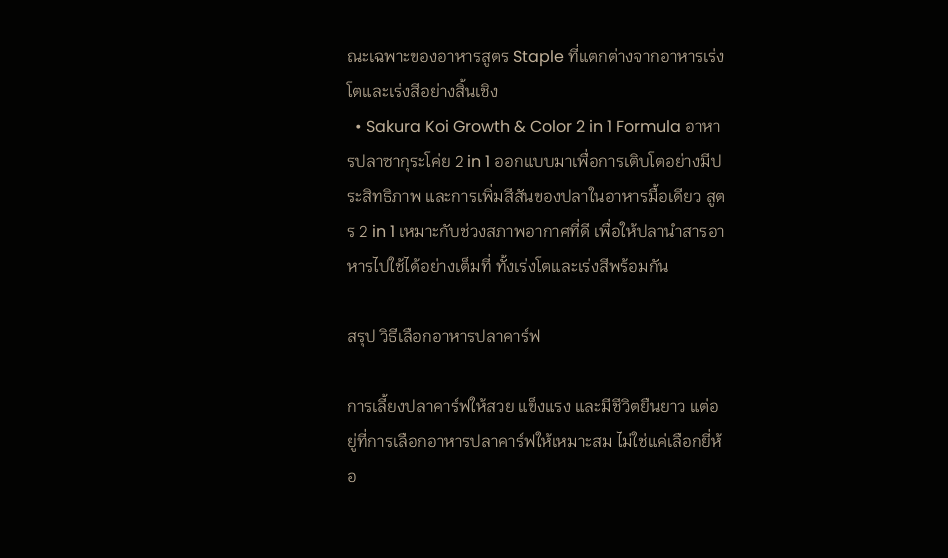ณะเฉพาะของอาหารสูตร Staple ที่แตกต่างจากอาหารเร่งโตและเร่งสีอย่างสิ้นเชิง
  • Sakura Koi Growth & Color 2 in 1 Formula อาหารปลาซากุระโค่ย 2 in 1 ออกแบบมาเพื่อการเติบโตอย่างมีประสิทธิภาพ และการเพิ่มสีสันของปลาในอาหารมื้อเดียว สูตร 2 in 1 เหมาะกับช่วงสภาพอากาศที่ดี เพื่อให้ปลานำสารอาหารไปใช้ได้อย่างเต็มที่ ทั้งเร่งโตและเร่งสีพร้อมกัน

สรุป วิธีเลือกอาหารปลาคาร์ฟ

การเลี้ยงปลาคาร์ฟให้สวย แข็งแรง และมีชีวิตยืนยาว แต่อยู่ที่การเลือกอาหารปลาคาร์ฟให้เหมาะสม ไม่ใช่แค่เลือกยี่ห้อ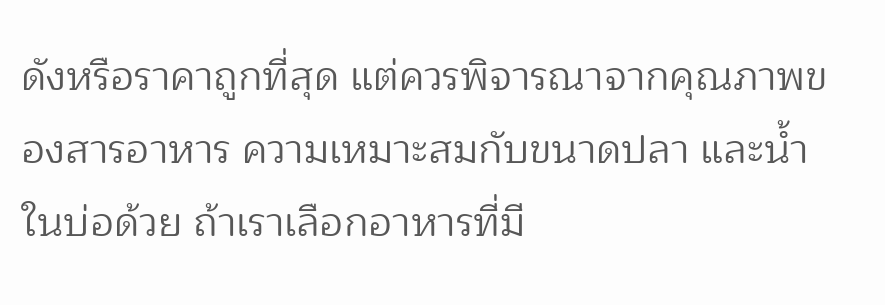ดังหรือราคาถูกที่สุด แต่ควรพิจารณาจากคุณภาพของสารอาหาร ความเหมาะสมกับขนาดปลา และน้ำในบ่อด้วย ถ้าเราเลือกอาหารที่มี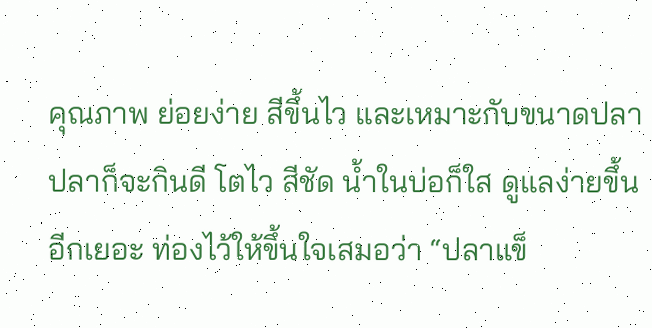คุณภาพ ย่อยง่าย สีขึ้นไว และเหมาะกับขนาดปลา ปลาก็จะกินดี โตไว สีชัด น้ำในบ่อก็ใส ดูแลง่ายขึ้นอีกเยอะ ท่องไว้ให้ขึ้นใจเสมอว่า “ปลาแข็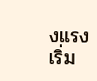งแรง เริ่ม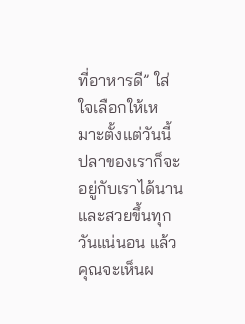ที่อาหารดี” ใส่ใจเลือกให้เหมาะตั้งแต่วันนี้ ปลาของเราก็จะอยู่กับเราได้นาน และสวยขึ้นทุกวันแน่นอน แล้วคุณจะเห็นผ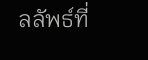ลลัพธ์ที่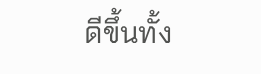ดีขึ้นทั้ง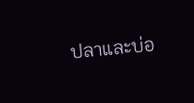ปลาและบ่อ